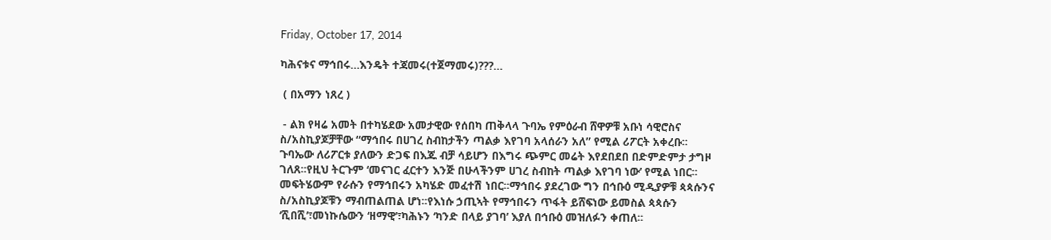Friday, October 17, 2014

ካሕናቱና ማኅበሩ…እንዴት ተጃመሩ(ተጀማመሩ)???…

 ( በአማን ነጸረ )

 - ልክ የዛሬ አመት በተካሄደው አመታዊው የሰበካ ጠቅላላ ጉባኤ የምዕራብ ሸዋዎቹ አቡነ ሳዊሮስና ስ/አስኪያጆቻቸው “ማኅበሩ በሀገረ ስብከታችን ጣልቃ እየገባ አላሰራን አለ” የሚል ሪፖርት አቀረቡ፡፡ጉባኤው ለሪፖርቱ ያለውን ድጋፍ በእጁ ብቻ ሳይሆን በእግሩ ጭምር መሬት እየደበደበ በድምድምታ ታግዞ ገለጸ፡፡የዚህ ትርጉም ‘መናገር ፈርተን እንጅ በሁላችንም ሀገረ ስብከት ጣልቃ እየገባ ነው’ የሚል ነበር፡፡መፍትሄውም የራሱን የማኅበሩን አካሄድ መፈተሽ ነበር፡፡ማኅበሩ ያደረገው ግን በኅቡዕ ሚዲያዎቹ ጳጳሱንና ስ/አስኪያጆቹን ማብጠልጠል ሆነ፡፡የእነሱ ኃጢኣት የማኅበሩን ጥፋት ይሸፍነው ይመስል ጳጳሱን ‘ሺበሺ’፣መነኩሴውን ‘ዘማዊ’፣ካሕኑን ‘ካንድ በላይ ያገባ’ እያለ በኅቡዕ መዝለፉን ቀጠለ፡፡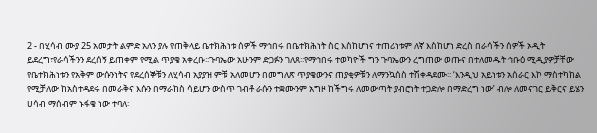2 - በሂሳብ ሙያ 25 አመታት ልምድ አለን ያሉ የጠቅላይ ቤተክሕነቱ ሰዎች ማኅበሩ በቤተክሕነት ስር እስከሆነና ተጠሪነቱም ለኛ እስከሆነ ድረስ በራሳችን ሰዎች ኦዲት ይደረግ፣የራሳችንን ደረሰኝ ይጠቀም የሚል ጥያቄ አቀረቡ፡፡ጉባኤው አሁንም ድጋፉን ገለጸ፡፡የማኅበሩ ተወካዮች ግን ጉባኤውን ረግጠው ወጡና በተለመዱት ኅቡዕ ሚዲያዎቻቸው የቤተክሕነቱን የአቅም ውሱንነትና የደረሰኞቹን ለሂሳብ አያያዝ ምቹ አለመሆን በመግለጽ ጥያቄውንና ጠያቂዎቹን ለማንኳሰስ ተሽቀዳደሙ፡፡ ‘እንዲህ አይነቱን አሰራር እኮ ማስተካከል የሚቻለው ከአስተዳደሩ በመራቅና እሱን በማራከስ ሳይሆን ውስጥ ገብቶ ራሱን ተቋሙንም አግዞ ከችግሩ ለመውጣት ያብሮነት ተጋድሎ በማድረግ ነው’ ብሎ ለመናገር ይቅርና ይሄን ሀሳብ ማሰብም ኑፋቄ ነው ተባለ፡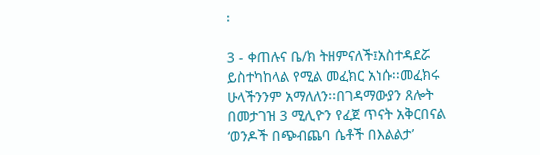፡

3 - ቀጠሉና ቤ/ክ ትዘምናለች፤አስተዳደሯ ይስተካከላል የሚል መፈክር አነሱ፡፡መፈክሩ ሁላችንንም አማለለን፡፡በገዳማውያን ጸሎት በመታገዝ 3 ሚሊዮን የፈጀ ጥናት አቅርበናል ‘ወንዶች በጭብጨባ ሴቶች በእልልታ’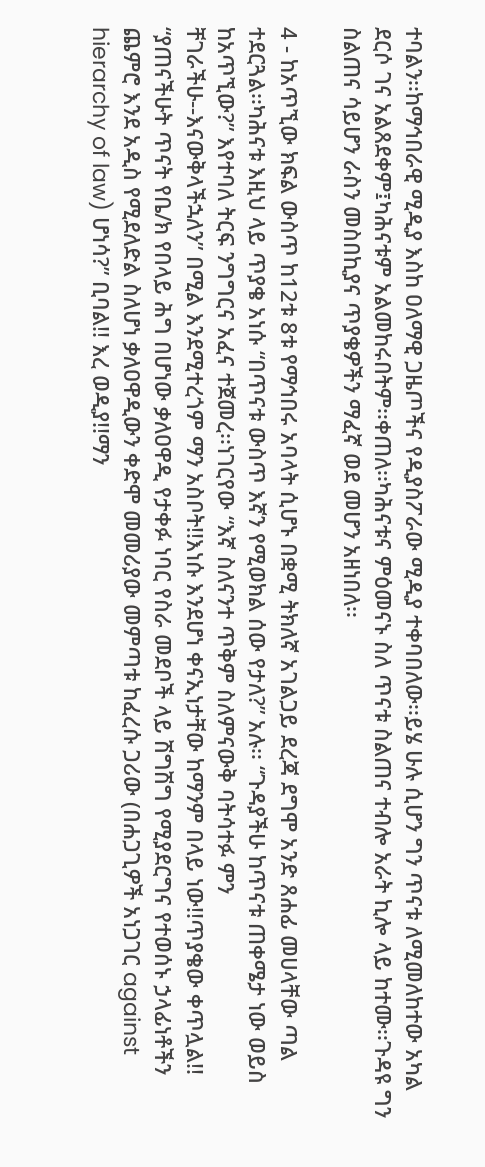ተባልን፡፡ከማኅበራዊ ሚዲያ እስከ ዐለማዊ ጋዜጦችና የዲያስፖራው ሚዲያ ተቀባበለው፡፡ይሄ ሁሉ ሲሆን ግን ጥናቱ ለሚመለከተው አካል ደርሶ ገና አልጸደቀም፤ካሕናቱም አልመከሩበትም፡፡ቀጠለ፡፡ካሕናቱና ምዕመናኑ ስለ ጥናቱ ስልጠና ተብሎ አራት ኪሎ ላይ ከተሙ፡፡ጉዳዩ ግን ስልጠና ሳይሆን ራስን መስበኪያና ጥያቄዎችን ማፈኛ ወደ መሆን አዘነበለ፡፡

4 - ከአጥኚው ክፍል ውስጥ ከ12ቱ 8ቱ የማኅበሩ አባላት ሲሆኑ በቋሚ ትክለኛ አገልጋይ ደረጃ ደግሞ አንድ ጸሐፊ መሀላቸው ጣል ተደርጓል፡፡ካሕናቱ እዚህ ላይ ጥያቄ አነሱ “በጥናቱ ውስጥ እኛን የሚወክል ሰው የታለ?” አሉ፡፡ “ጉዳያችሁ ከጥናቱ ጠቀሜታ ነው ወይስ ከአጥኚው?” እየተባለ ትርፍ ንግግርና አፈና ተጀመረ፡፡ነገርየው “እኛ ስለናንተ ጥቅም ስለምናውቅ ባትሳተፉ ምን ቸገራችሁ--እናውቅላችኋለን” በሚል እንደሚተረጎም ማን አስቦት!!እነሱ እንደሆነ ቀናኢነታቸው ከማንም በላይ ነው!!ጥያቄው ቀጥሏል!! “ያጠናችሁት ጥናት የቤ/ክ የበላይ ሕግ በሆነው ቃለዐዋዲ የታቀፉ ነባር የስራ መደቦች ላይ ሽግሽግ የሚያደርግና የተወሰኑ ኃላፊነቶችን ጨምሮ እንደ አዲስ የሚደለድል ስለሆነ ቃለዐዋዲውን ቀድሞ መመሪያው መምጣቱ ከፈረሱ ጋሪው (በሐጋጊዎች አነጋገር against hierarchy of law) ሆነሳ?” ቢባል!! እረ ወዲያ!!ማን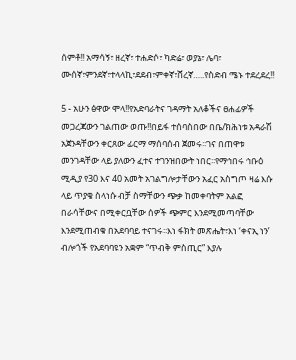ሰምቶ!! አማሳኝ፣ ዘረኛ፣ ተሐድሶ፣ ካድሬ፣ ወያኔ፣ ሌባ፣ ሙሰኛ፣ምንደኛ፣ተላላኪ፣ደደብ፣ምቀኛ፣ሸረኛ…..የስድብ ሜኑ ተደረደረ!!

5 - አሁን ፅዋው ሞላ!!የአድባራትና ገዳማት አለቆችና ፀሐፊዎች መጋረጃውን ገልጠው ወጡ!!በይፋ ተሰባስበው በቤ/ክሕነቱ አዳራሽ አጀንዳቸውን ቀርጸው ፊርማ ማሰባሰብ ጀመሩ፡፡ገና በጠዋቱ መንገዳቸው ላይ ያለውን ፈተና ተገንዝበውት ነበር፡፡የማኅበሩ ኅቡዕ ሚዲያ የ30 እና 40 አመት አገልግሎታቸውን አፈር አስግጦ ዛሬ እሱ ላይ ጥያቄ ስላነሱ ብቻ ስማቸውን ጭቃ ከመቀባትም አልፎ በራሳቸውና በሚቀርቧቸው ሰዎች ጭምር እንደሚመጣባቸው እንደሚጠብቁ በአደባባይ ተናገሩ፡፡እነ ፋክት መጽሔት፣እነ ‘ቀናኢ ነን’ ብሎጎች የአደባባዩን አቋም “ጥብቅ ምስጢር” እያሉ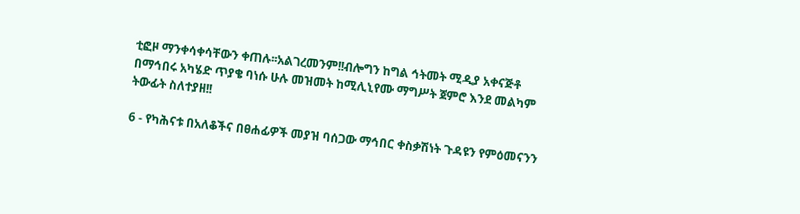ቲፎዞ ማንቀሳቀሳቸውን ቀጠሉ፡፡አልገረመንም!!ብሎግን ከግል ኅትመት ሚዲያ አቀናጅቶ በማኅበሩ አካሄድ ጥያቄ ባነሱ ሁሉ መዝመት ከሚሊኒየሙ ማግሥት ጀምሮ እንደ መልካም ትውፊት ስለተያዘ!!

6 - የካሕናቱ በአለቆችና በፀሐፊዎች መያዝ ባሰጋው ማኅበር ቀስቃሽነት ጉዳዩን የምዕመናንን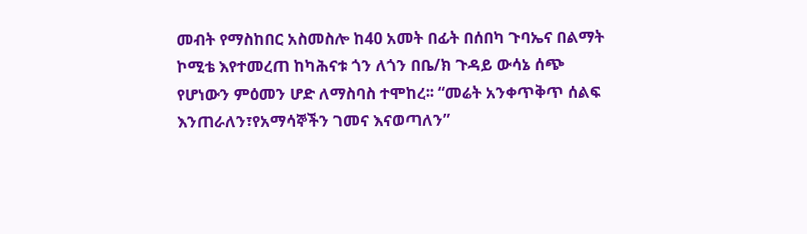መብት የማስከበር አስመስሎ ከ40 አመት በፊት በሰበካ ጉባኤና በልማት ኮሚቴ እየተመረጠ ከካሕናቱ ጎን ለጎን በቤ/ክ ጉዳይ ውሳኔ ሰጭ የሆነውን ምዕመን ሆድ ለማስባስ ተሞከረ፡፡ “መሬት አንቀጥቅጥ ሰልፍ እንጠራለን፣የአማሳኞችን ገመና እናወጣለን”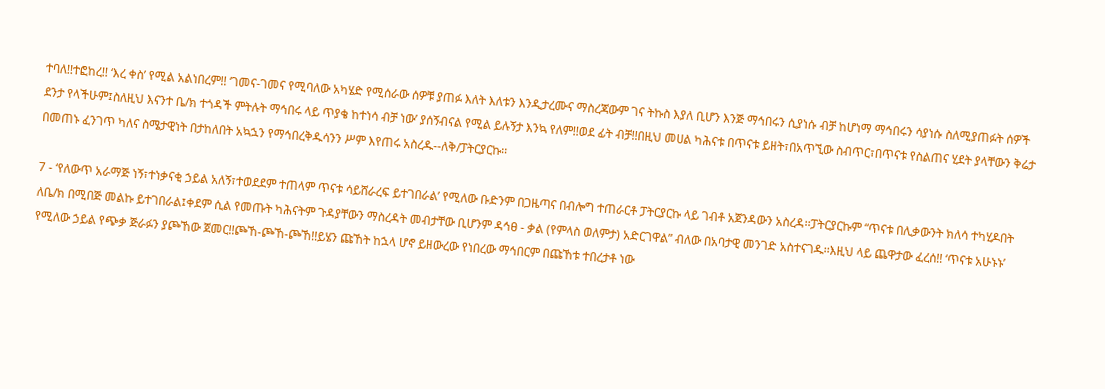ተባለ!!ተፎከረ!! ‘እረ ቀስ’ የሚል አልነበረም!! ‘ገመና-ገመና የሚባለው አካሄድ የሚሰራው ሰዎቹ ያጠፉ እለት እለቱን እንዲታረሙና ማስረጃውም ገና ትኩስ እያለ ቢሆን እንጅ ማኅበሩን ሲያነሱ ብቻ ከሆነማ ማኅበሩን ሳያነሱ ስለሚያጠፉት ሰዎች ደንታ የላችሁም፤ስለዚህ እናንተ ቤ/ክ ተጎዳች ምትሉት ማኅበሩ ላይ ጥያቄ ከተነሳ ብቻ ነው’ ያሰኝብናል የሚል ይሉኝታ እንኳ የለም!!ወደ ፊት ብቻ!!በዚህ መሀል ካሕናቱ በጥናቱ ይዘት፣በአጥኚው ስብጥር፣በጥናቱ የስልጠና ሂደት ያላቸውን ቅሬታ በመጠኑ ፈንገጥ ካለና ስሜታዊነት በታከለበት አኳኋን የማኅበረቅዱሳንን ሥም እየጠሩ አስረዱ--ለቅ/ፓትርያርኩ፡፡

7 - ‘የለውጥ አራማጅ ነኝ፣ተነቃናቂ ኃይል አለኝ፣ተወደደም ተጠላም ጥናቱ ሳይሸራረፍ ይተገበራል’ የሚለው ቡድንም በጋዜጣና በብሎግ ተጠራርቶ ፓትርያርኩ ላይ ገብቶ አጀንዳውን አስረዳ፡፡ፓትርያርኩም “ጥናቱ በሊቃውንት ክለሳ ተካሂዶበት ለቤ/ክ በሚበጅ መልኩ ይተገበራል፤ቀደም ሲል የመጡት ካሕናትም ጉዳያቸውን ማስረዳት መብታቸው ቢሆንም ዳኅፀ - ቃል (የምላስ ወለምታ) አድርገዋል” ብለው በአባታዊ መንገድ አስተናገዱ፡፡እዚህ ላይ ጨዋታው ፈረሰ!! ‘ጥናቱ አሁኑኑ’ የሚለው ኃይል የጭቃ ጅራፉን ያጮኸው ጀመር!!ጮኸ-ጮኸ-ጮኸ!!ይሄን ጩኸት ከኋላ ሆኖ ይዘውረው የነበረው ማኅበርም በጩኸቱ ተበረታቶ ነው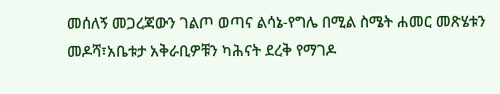መሰለኝ መጋረጃውን ገልጦ ወጣና ልሳኔ-የግሌ በሚል ስሜት ሐመር መጽሄቱን መዶሻ፣አቤቱታ አቅራቢዎቹን ካሕናት ደረቅ የማገዶ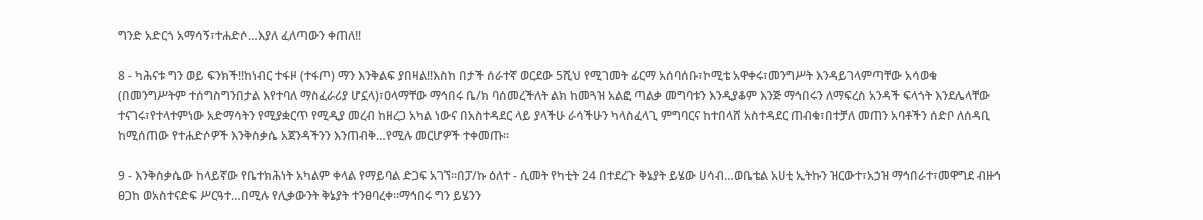ግንድ አድርጎ አማሳኝ፣ተሐድሶ…እያለ ፈለጣውን ቀጠለ!!

8 - ካሕናቱ ግን ወይ ፍንክች!!ከነብር ተፋዞ (ተፋጦ) ማን እንቅልፍ ያበዛል!!እስከ በታች ሰራተኛ ወርደው 5ሺህ የሚገመት ፊርማ አሰባሰቡ፣ኮሚቴ አዋቀሩ፣መንግሥት እንዳይገላምጣቸው አሳወቁ (በመንግሥትም ተሰግስግንበታል እየተባለ ማስፈራሪያ ሆኗላ)፣ዐላማቸው ማኅበሩ ቤ/ክ ባሰመረችለት ልክ ከመጓዝ አልፎ ጣልቃ መግባቱን እንዲያቆም እንጅ ማኅበሩን ለማፍረስ አንዳች ፍላጎት እንደሌላቸው ተናገሩ፣የተላተምነው አድማሳትን የሚያቋርጥ የሚዲያ መረብ ከዘረጋ አካል ነውና በአስተዳደር ላይ ያላችሁ ራሳችሁን ካላስፈላጊ ምግባርና ከተበላሸ አስተዳደር ጠብቁ፣በተቻለ መጠን አባቶችን ሰድቦ ለሰዳቢ ከሚሰጠው የተሐድሶዎች እንቅስቃሴ አጀንዳችንን እንጠብቅ…የሚሉ መርሆዎች ተቀመጡ፡፡

9 - እንቅስቃሴው ከላይኛው የቤተክሕነት አካልም ቀላል የማይባል ድጋፍ አገኘ፡፡በፓ/ኩ ዕለተ - ሲመት የካቲት 24 በተደረጉ ቅኔያት ይሄው ሀሳብ…ወቤቴል አሀቲ ኢትኩን ዝርውተ፣አኃዝ ማኅበራተ፣መዋግደ ብዙኅ ፀጋከ ወአስተናድፍ ሥርዓተ…በሚሉ የሊቃውንት ቅኔያት ተንፀባረቀ፡፡ማኅበሩ ግን ይሄንን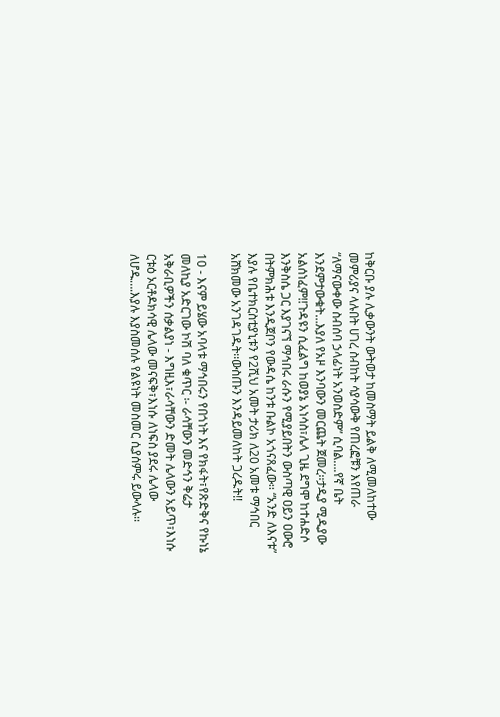ከቅርቡ ያሉ ሊቃውንት ውትወታ ከመስማት ይልቅ ለሚመለከተው መምሪያና ላሉበት ሀገረ ስብከት ሳያሳውቅ የጠረፎቹን እየጠራ “ለማናውቀው ስብሰባ ኃላፊነት አንወስድም” ሲባል….የኛ ቤት እንደምታውቁት…እያለ የአዞ እንባውን መርጨት ጀመረ፡፡ታዲያ ሚዲያው አልሰነፈም!!ጉዳዩን ሲፈልግ ከወያኔ አነሳስ፣ሌላ ጊዜ ደግሞ ከተሐድሶ እንቅስሴ ጋር እያገናኘ ማኅበሩ ራሱን የሚያይበትን ውስጣዊ ዐይን ዐውሮ በትምክሕቱ እንዲጀቦን የውዳሴ ከንቱ ቡልኮ አጎናጸፈው፡፡ “አንድ ለእናቱ” እያሉ የቤተክርስቲያኒቱን የ2ሺህ አመት ታሪክ ለ20 አመቱ ማኅበር አሸክመው አንገዳገዱት፡፡ውስጡን እንዳይመለከት ጋረዱት!!

10 - እናም ይሄው አባላቱ ማኅበሩን የበጎነት እና የክፋት፣የጽድቅና የኩነኔ መለኪያ አድርገው ኮሽ ባለ ቁጥር ፡- ራሳቸውን መድኅን ቅሬታ አቅራቢዎችን ሰቃልያነ - እግዚእ፣ራሳቸውን ድመት ሌላውን አይጥ፣እነሱ ርቱዕ ኦርቶዶክሳዊ ሌላው መናፍቅ፣እነሱ ለነፍስ ያደሩ ሌላው ለሆዱ….እያሉ እያስመሰሉ የልዩነት መስመር ሲያሰምሩ ይውላሉ፡፡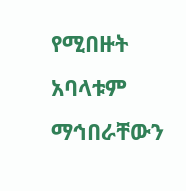የሚበዙት አባላቱም ማኅበራቸውን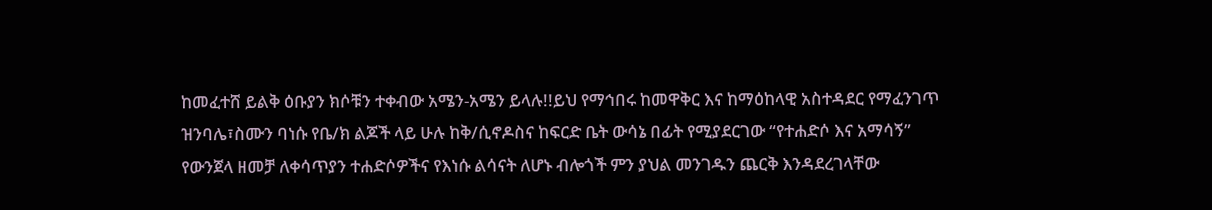ከመፈተሸ ይልቅ ዕቡያን ክሶቹን ተቀብው አሜን-አሜን ይላሉ!!ይህ የማኅበሩ ከመዋቅር እና ከማዕከላዊ አስተዳደር የማፈንገጥ ዝንባሌ፣ስሙን ባነሱ የቤ/ክ ልጆች ላይ ሁሉ ከቅ/ሲኖዶስና ከፍርድ ቤት ውሳኔ በፊት የሚያደርገው “የተሐድሶ እና አማሳኝ” የውንጀላ ዘመቻ ለቀሳጥያን ተሐድሶዎችና የእነሱ ልሳናት ለሆኑ ብሎጎች ምን ያህል መንገዱን ጨርቅ እንዳደረገላቸው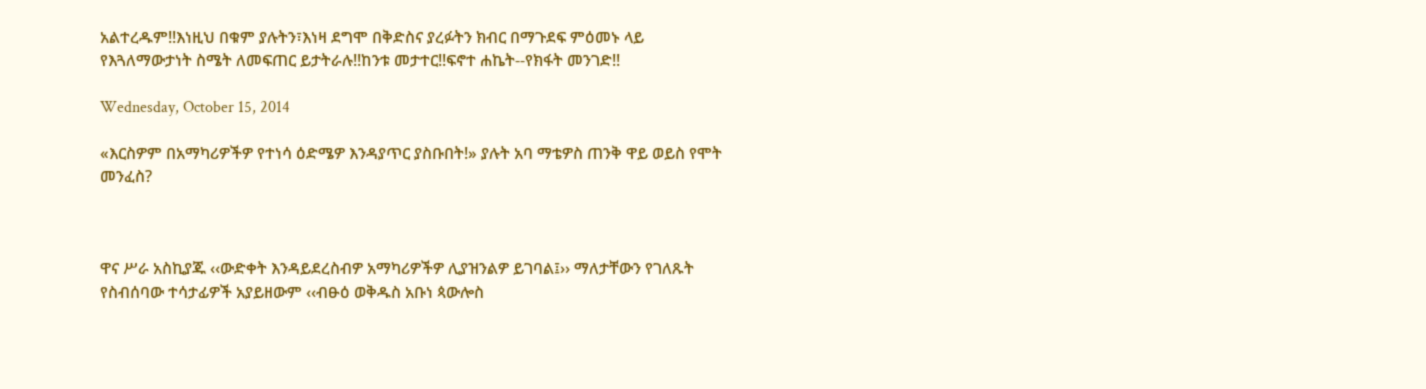አልተረዱም!!እነዚህ በቁም ያሉትን፣እነዛ ደግሞ በቅድስና ያረፉትን ክብር በማጉደፍ ምዕመኑ ላይ የእጓለማውታነት ስሜት ለመፍጠር ይታትራሉ!!ከንቱ መታተር!!ፍኖተ ሐኬት--የክፋት መንገድ!!

Wednesday, October 15, 2014

«እርስዎም በአማካሪዎችዎ የተነሳ ዕድሜዎ እንዳያጥር ያስቡበት!» ያሉት አባ ማቴዎስ ጠንቅ ዋይ ወይስ የሞት መንፈስ?



ዋና ሥራ አስኪያጁ ‹‹ውድቀት እንዳይደረስብዎ አማካሪዎችዎ ሊያዝንልዎ ይገባል፤›› ማለታቸውን የገለጹት የስብሰባው ተሳታፊዎች አያይዘውም ‹‹ብፁዕ ወቅዱስ አቡነ ጳውሎስ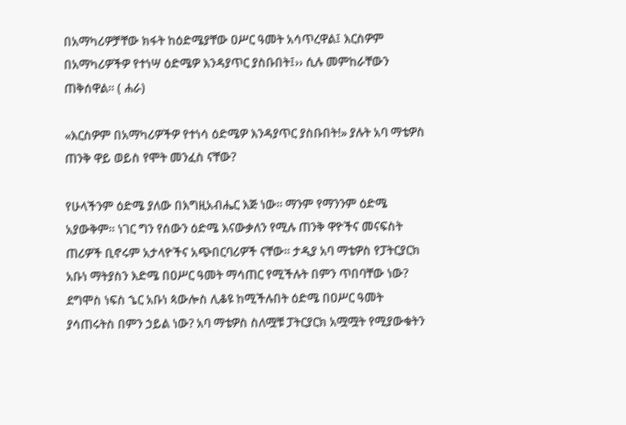በአማካሪዎቻቸው ክፋት ከዕድሜያቸው ዐሥር ዓመት አሳጥረዋል፤ እርስዎም በአማካሪዎችዎ የተነሣ ዕድሜዎ እንዳያጥር ያስቡበት፤›› ሲሉ መምከራቸውን ጠቅሰዋል፡፡ ( ሐራ)

«እርስዎም በአማካሪዎችዎ የተነሳ ዕድሜዎ እንዳያጥር ያስቡበት!» ያሉት አባ ማቴዎስ ጠንቅ ዋይ ወይስ የሞት መንፈስ ናቸው?

የሁላችንም ዕድሜ ያለው በእግዚአብሔር እጅ ነው። ማንም የማንንም ዕድሜ አያውቅም። ነገር ግን የሰውን ዕድሜ እናውቃለን የሚሉ ጠንቅ ዋዮችና መናፍስት ጠሪዎች ቢኖሩም አታላዮችና አጭበርባሪዎች ናቸው። ታዲያ አባ ማቴዎስ የፓትርያርክ አቡነ ማትያስን እድሜ በዐሥር ዓመት ማሳጠር የሚችሉት በምን ጥበባቸው ነው? ደግሞስ ነፍስ ኄር አቡነ ጳውሎስ ሊቆዩ ከሚችሉበት ዕድሜ በዐሥር ዓመት ያሳጠሩትስ በምን ኃይል ነው? አባ ማቴዎስ ስለሟቹ ፓትርያርክ አሟሟት የሚያውቁትን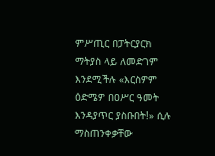ምሥጢር በፓትርያርክ ማትያስ ላይ ለመድገም እንደሚችሉ «እርስዎም ዕድሜዎ በዐሥር ዓመት እንዳያጥር ያስቡበት!» ሲሉ ማስጠንቀቃቸው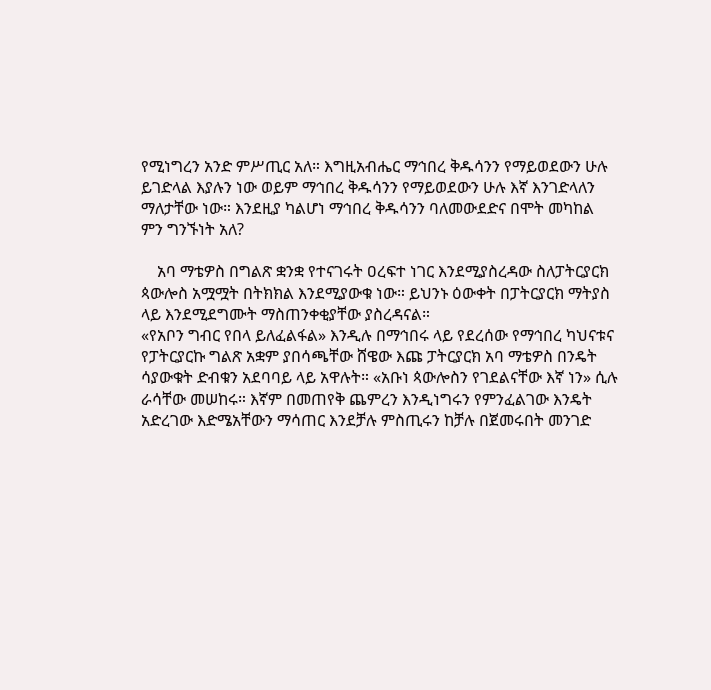የሚነግረን አንድ ምሥጢር አለ። እግዚአብሔር ማኅበረ ቅዱሳንን የማይወደውን ሁሉ ይገድላል እያሉን ነው ወይም ማኅበረ ቅዱሳንን የማይወደውን ሁሉ እኛ እንገድላለን ማለታቸው ነው። እንደዚያ ካልሆነ ማኅበረ ቅዱሳንን ባለመውደድና በሞት መካከል ምን ግንኙነት አለ?

    አባ ማቴዎስ በግልጽ ቋንቋ የተናገሩት ዐረፍተ ነገር እንደሚያስረዳው ስለፓትርያርክ ጳውሎስ አሟሟት በትክክል እንደሚያውቁ ነው። ይህንኑ ዕውቀት በፓትርያርክ ማትያስ ላይ እንደሚደግሙት ማስጠንቀቂያቸው ያስረዳናል።
«የአቦን ግብር የበላ ይለፈልፋል» እንዲሉ በማኅበሩ ላይ የደረሰው የማኅበረ ካህናቱና የፓትርያርኩ ግልጽ አቋም ያበሳጫቸው ሸዌው እጩ ፓትርያርክ አባ ማቴዎስ በንዴት ሳያውቁት ድብቁን አደባባይ ላይ አዋሉት። «አቡነ ጳውሎስን የገደልናቸው እኛ ነን» ሲሉ ራሳቸው መሠከሩ። እኛም በመጠየቅ ጨምረን እንዲነግሩን የምንፈልገው እንዴት አድረገው እድሜአቸውን ማሳጠር እንደቻሉ ምስጢሩን ከቻሉ በጀመሩበት መንገድ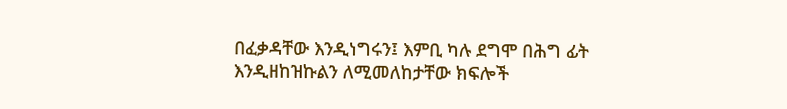በፈቃዳቸው እንዲነግሩን፤ እምቢ ካሉ ደግሞ በሕግ ፊት እንዲዘከዝኩልን ለሚመለከታቸው ክፍሎች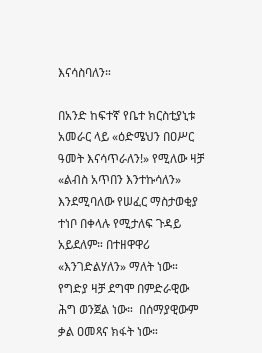እናሳስባለን።

በአንድ ከፍተኛ የቤተ ክርስቲያኒቱ አመራር ላይ «ዕድሜህን በዐሥር ዓመት እናሳጥራለን!» የሚለው ዛቻ «ልብስ አጥበን እንተኩሳለን» እንደሚባለው የሠፈር ማስታወቂያ ተነቦ በቀላሉ የሚታለፍ ጉዳይ አይደለም። በተዘዋዋሪ «እንገድልሃለን» ማለት ነው። የግድያ ዛቻ ደግሞ በምድራዊው ሕግ ወንጀል ነው።  በሰማያዊውም ቃል ዐመጻና ክፋት ነው።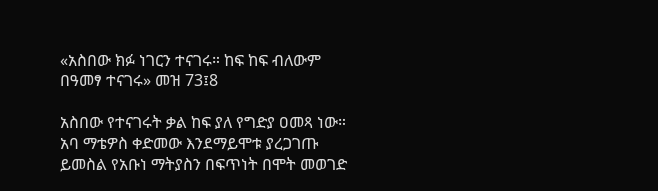«አስበው ክፉ ነገርን ተናገሩ። ከፍ ከፍ ብለውም በዓመፃ ተናገሩ» መዝ 73፤8

አስበው የተናገሩት ቃል ከፍ ያለ የግድያ ዐመጻ ነው። አባ ማቴዎስ ቀድመው እንደማይሞቱ ያረጋገጡ ይመስል የአቡነ ማትያስን በፍጥነት በሞት መወገድ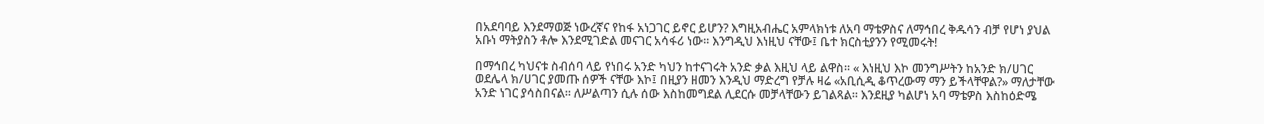በአደባባይ እንደማወጅ ነውረኛና የከፋ አነጋገር ይኖር ይሆን? እግዚአብሔር አምላክነቱ ለአባ ማቴዎስና ለማኅበረ ቅዱሳን ብቻ የሆነ ያህል አቡነ ማትያስን ቶሎ እንደሚገድል መናገር አሳፋሪ ነው። እንግዲህ እነዚህ ናቸው፤ ቤተ ክርስቲያንን የሚመሩት!

በማኅበረ ካህናቱ ስብሰባ ላይ የነበሩ አንድ ካህን ከተናገሩት አንድ ቃል እዚህ ላይ ልዋስ። « እነዚህ እኮ መንግሥትን ከአንድ ክ/ሀገር ወደሌላ ክ/ሀገር ያመጡ ሰዎች ናቸው እኮ፤ በዚያን ዘመን እንዲህ ማድረግ የቻሉ ዛሬ «አቢሲዲ ቆጥረውማ ማን ይችላቸዋል?» ማለታቸው አንድ ነገር ያሳስበናል። ለሥልጣን ሲሉ ሰው እስከመግደል ሊደርሱ መቻላቸውን ይገልጻል። እንደዚያ ካልሆነ አባ ማቴዎስ እስከዕድሜ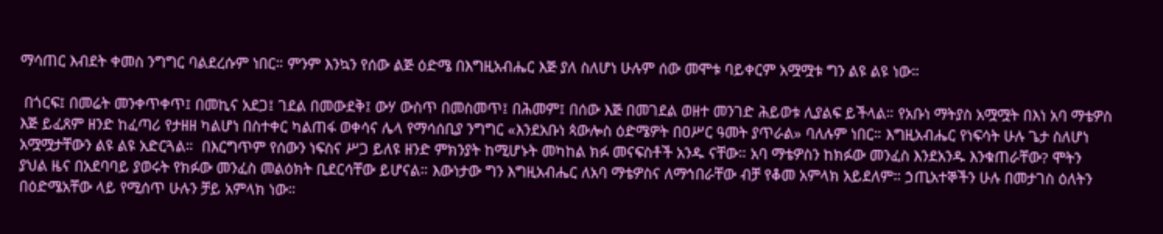ማሳጠር እብደት ቀመስ ንግግር ባልደረሱም ነበር። ምንም እንኳን የሰው ልጅ ዕድሜ በእግዚአብሔር እጅ ያለ ስለሆነ ሁሉም ሰው መሞቱ ባይቀርም አሟሟቱ ግን ልዩ ልዩ ነው።

 በጎርፍ፤ በመሬት መንቀጥቀጥ፤ በመኪና አደጋ፤ ገደል በመውደቅ፤ ውሃ ውስጥ በመስመጥ፤ በሕመም፤ በሰው እጅ በመገደል ወዘተ መንገድ ሕይወቱ ሊያልፍ ይችላል። የአቡነ ማትያስ አሟሟት በእነ አባ ማቴዎስ እጅ ይፈጸም ዘንድ ከፈጣሪ የታዘዘ ካልሆነ በስተቀር ካልጠፋ ወቀሳና ሌላ የማሳሰቢያ ንግግር «እንደአቡነ ጳውሎስ ዕድሜዎት በዐሥር ዓመት ያጥራል» ባለሉም ነበር። እግዚአብሔር የነፍሳት ሁሉ ጌታ ስለሆነ  አሟሟታቸውን ልዩ ልዩ አድርጓል።  በእርግጥም የሰውን ነፍስና ሥጋ ይለዩ ዘንድ ምክንያት ከሚሆኑት መካከል ክፉ መናፍስቶች አንዱ ናቸው። አባ ማቴዎስን ከክፉው መንፈስ እንደአንዱ እንቁጠራቸው? ሞትን ያህል ዜና በአደባባይ ያወሩት የክፉው መንፈስ መልዕክት ቢደርሳቸው ይሆናል። እውነታው ግን እግዚአብሔር ለአባ ማቴዎስና ለማኅበራቸው ብቻ የቆመ አምላክ አይደለም። ኃጢአተኞችን ሁሉ በመታገስ ዕለትን በዕድሜአቸው ላይ የሚሰጥ ሁሉን ቻይ አምላክ ነው።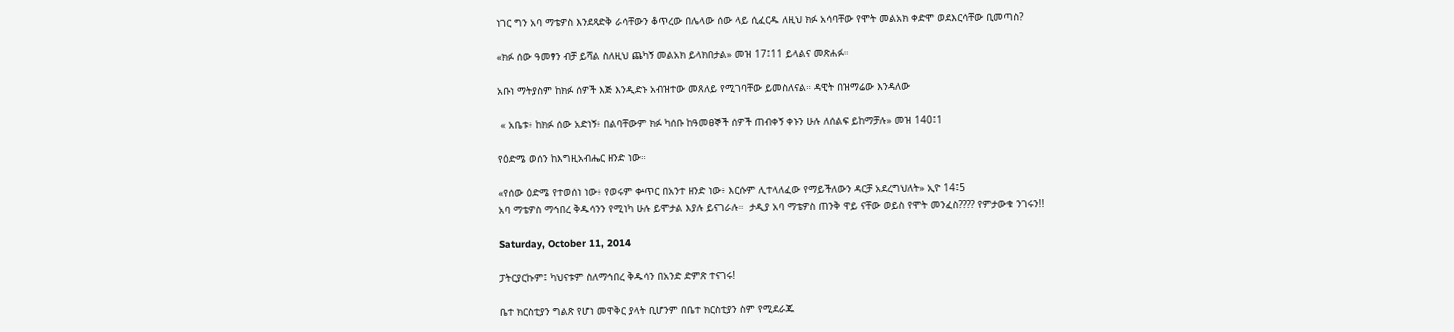ነገር ግን አባ ማቴዎስ እንደጻድቅ ራሳቸውን ቆጥረው በሌላው ሰው ላይ ሲፈርዱ ለዚህ ክፉ አሳባቸው የሞት መልአክ ቀድሞ ወደእርሳቸው ቢመጣስ?

«ክፉ ሰው ዓመፃን ብቻ ይሻል ስለዚህ ጨካኝ መልአክ ይላክበታል» መዝ 17፤11 ይላልና መጽሐፉ።

አቡነ ማትያስም ከክፉ ሰዎች እጅ እንዲድኑ አብዝተው መጸለይ የሚገባቸው ይመስለናል። ዳዊት በዝማሬው እንዳለው

 « አቤቱ፥ ከክፉ ሰው አድነኝ፥ በልባቸውም ክፉ ካሰቡ ከዓመፀኞች ሰዎች ጠብቀኝ ቀኑን ሁሉ ለሰልፍ ይከማቻሉ» መዝ 140፤1

የዕድሜ ወሰን ከእግዚአብሔር ዘንድ ነው።

«የሰው ዕድሜ የተወሰነ ነው፥ የወሩም ቍጥር በአንተ ዘንድ ነው፥ እርሱም ሊተላለፈው የማይችለውን ዳርቻ አደረግህለት» ኢዮ 14፤5
አባ ማቴዎስ ማኅበረ ቅዱሳንን የሚነካ ሁሉ ይሞታል እያሉ ይናገራሉ።  ታዲያ አባ ማቴዎስ ጠንቅ ዋይ ናቸው ወይስ የሞት መንፈስ???? የምታውቁ ንገሩን!!

Saturday, October 11, 2014

ፓትርያርኩም፤ ካህናቱም ስለማኅበረ ቅዱሳን በአንድ ድምጽ ተናገሩ!

ቤተ ክርስቲያን ግልጽ የሆነ መዋቅር ያላት ቢሆንም በቤተ ክርስቲያን ስም የሚደራጁ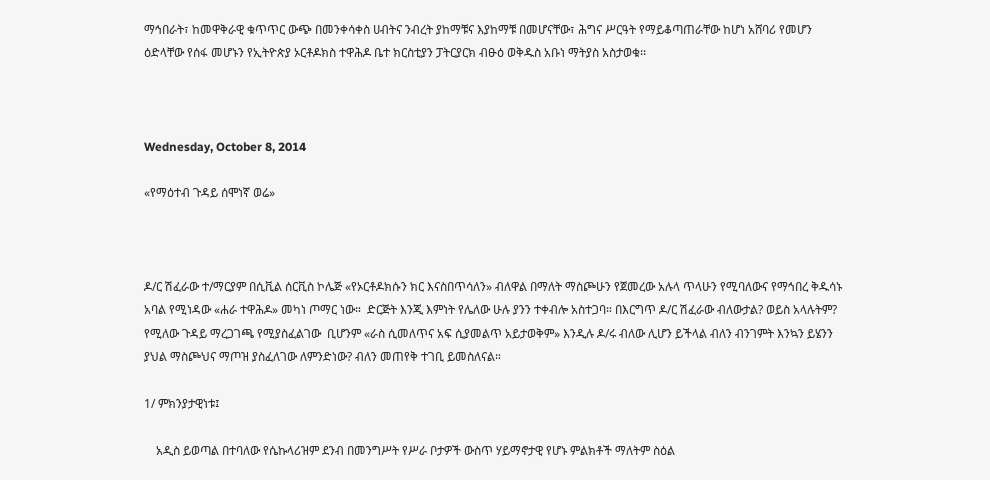ማኅበራት፣ ከመዋቅራዊ ቁጥጥር ውጭ በመንቀሳቀስ ሀብትና ንብረት ያከማቹና እያከማቹ በመሆናቸው፣ ሕግና ሥርዓት የማይቆጣጠራቸው ከሆነ አሸባሪ የመሆን ዕድላቸው የሰፋ መሆኑን የኢትዮጵያ ኦርቶዶክስ ተዋሕዶ ቤተ ክርስቲያን ፓትርያርክ ብፁዕ ወቅዱስ አቡነ ማትያስ አስታወቁ፡፡



Wednesday, October 8, 2014

«የማዕተብ ጉዳይ ሰሞነኛ ወሬ»



ዶ/ር ሽፈራው ተ/ማርያም በሲቪል ሰርቪስ ኮሌጅ «የኦርቶዶክሱን ክር እናስበጥሳለን» ብለዋል በማለት ማስጮሁን የጀመረው አሉላ ጥላሁን የሚባለውና የማኅበረ ቅዱሳኑ አባል የሚነዳው «ሐራ ተዋሕዶ» መካነ ጦማር ነው።  ድርጅት እንጂ እምነት የሌለው ሁሉ ያንን ተቀብሎ አስተጋባ። በእርግጥ ዶ/ር ሽፈራው ብለውታል? ወይስ አላሉትም? የሚለው ጉዳይ ማረጋገጫ የሚያስፈልገው  ቢሆንም «ራስ ሲመለጥና አፍ ሲያመልጥ አይታወቅም» እንዲሉ ዶ/ሩ ብለው ሊሆን ይችላል ብለን ብንገምት እንኳን ይሄንን ያህል ማስጮህና ማጦዝ ያስፈለገው ለምንድነው? ብለን መጠየቅ ተገቢ ይመስለናል።

1/ ምክንያታዊነቱ፤

    አዲስ ይወጣል በተባለው የሴኩላሪዝም ደንብ በመንግሥት የሥራ ቦታዎች ውስጥ ሃይማኖታዊ የሆኑ ምልክቶች ማለትም ስዕል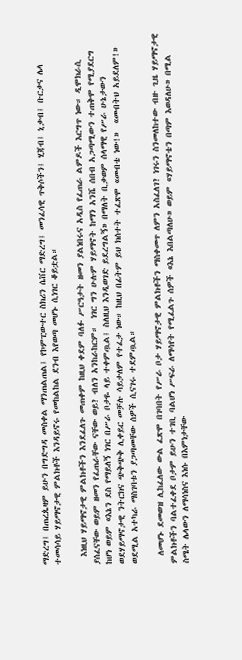ማድረግ፤ በጠረጴዛም ይሁን በግድግዳ መስቀል ማንጠልጠል፤ የኮምፒውተር ስክሪን ሴቨር ማድረግ፤ መንፈሳዊ ጥቅሶችን፤ ሂጃብ፤ ኒቃብ፤ ቡርቃና ሌላ ተመሳሳይ ሃይማኖታዊ ምልክቶች እንዳይኖሩ የመከልከል ደንብ እየወጣ መሆኑ ሲነገር ቆይቷል።

  እነዚህ ሃይማኖታዊ ምልክቶችን እንደፈለጉ መጠቀም ከዚህ ቀደም ባለፉ ሥርዓታት ዘመን ያልነበሩና አዲስ የፈጠራ ልምዶች እርግጥ ነው። ዲሞክራሲ ያሰፈናቸው ወይም ዘመን የፈጠራቸው ናቸው ወይ? ብለን አንከራከርም።  ነገር ግን ሁሉም ሃይማኖት ከማን አንሼ ሰበብ አጋጣሚውን ተጠቅሞ የሚያደርግ ከሆነ ወይም «እኔን ደስ የማይለኝ ነገር በሥራ ቦታዬ ላይ ተቀምጧል፤ ስለዚህ እንዲወገድ ይደረግልኝ» በማለት ቢቃወም ሰላማዊ የሥራ ሁኔታውን ወደሃይማኖታዊ ንትርክና ጭቅጭቅ ሊቀይር መቻሉ ሳይታለም የተፈታ ነው። ከዚህ በፊትም ይህ ክሰተት ተፈጽሞ «መብቴ ነው!»  «መብትህ አይደለም!»  ወደሚል አተካራ ማስገባቱን ያጋጣመቸው ሰዎች ሲናገሩ ተደምጧል።

  ለመሆኑ ደመወዝ ሊከፈለው ውል ፈጽሞ በገባበት የሥራ ቦታ ሃይማኖታዊ ምልክቶችን ማስቀመጥ ለምን አስፈለገ? ነገሩን ስንመለከተው ብዙ ጊዜ ሃይማኖታዊ ምልክቶችን ባልተፈቀደ ቦታም ይሁን ተገቢ ባልሆነ ሥፍራ ለማሳየት የሚፈልጉ ሰዎች «እኔ እበልጣለሁ» ወይም «ሃይማኖቴን በጣም እወዳለሁ» በሚል ስሜት ሌላውን ለማሳነስና እነሱ በእምነታቸው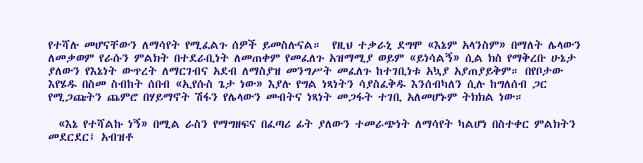የተሻሉ መሆናቸውን ለማሳየት የሚፈልጉ ሰዎች ይመስሉናል።  የዚህ ተቃራኒ ደግሞ «እኔም አላንስም» በማለት ሌላውን ለመቃወም የራሱን ምልክት በተደራቢነት ለመጠቀም የመፈለጉ አዝማሚያ ወይም «ይነሳልኝ» ሲል ክስ የማቅረቡ ሁኔታ ያለውን የእኔነት ውጥረት ለማርገብና አደብ ለማስያዝ መንግሥት መፈለጉ ከተገቢነቱ አኳያ አያጠያይቅም። በየቦታው እየሄዱ በስመ ስብከት ሰበብ «ኢየሱስ ጌታ ነው» እያሉ የግል ነጻነትን ሳያስፈቅዱ እንሰብካለን ሲሉ ከግለሰብ ጋር የሚጋጩትን ጨምሮ በሃይማኖት ሽፋን የሌላውን መብትና ነጻነት መጋፋት ተገቢ አለመሆኑም ትክክል ነው።

  «እኔ የተሻልኩ ነኝ» በሚል ራስን የማግዘፍና በፈጣሪ ፊት ያለውን ተመራጭነት ለማሳየት ካልሆነ በስተቀር ምልክትን መደርደር፤ አብዝቶ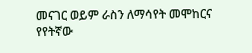መናገር ወይም ራስን ለማሳየት መሞከርና የየትኛው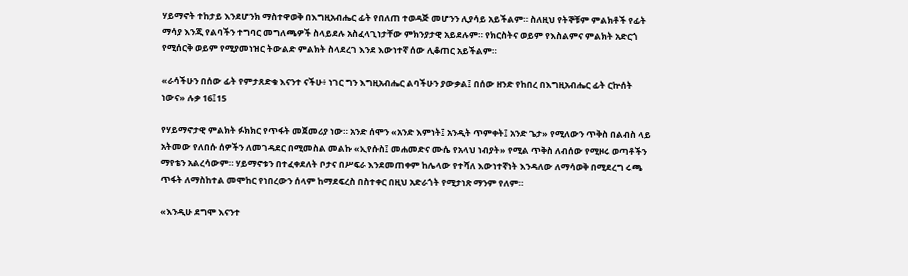ሃይማኖት ተከታይ እንደሆንክ ማስተዋወቅ በእግዚአብሔር ፊት የበለጠ ተወዳጅ መሆንን ሊያሳይ አይችልም። ስለዚህ የትኞቹም ምልክቶች የፊት ማሳያ እንጂ የልባችን ተግባር መግለጫዎች ስላይደሉ አስፈላጊነታቸው ምክንያታዊ አይደሉም። የክርስትና ወይም የእስልምና ምልክት አድርጎ የሚሰርቅ ወይም የሚያመነዝር ትውልድ ምልክት ስላደረገ እንደ እውነተኛ ሰው ሊቆጠር አይችልም።

«ራሳችሁን በሰው ፊት የምታጸድቁ እናንተ ናችሁ፥ ነገር ግን እግዚአብሔር ልባችሁን ያውቃል፤ በሰው ዘንድ የከበረ በእግዚአብሔር ፊት ርኵሰት ነውና» ሉቃ 16፤15

የሃይማኖታዊ ምልክት ፉክክር የጥፋት መጀመሪያ ነው። አንድ ሰሞን «አንድ እምነት፤ አንዲት ጥምቀት፤ አንድ ጌታ» የሚለውን ጥቅስ በልብስ ላይ አትመው የለበሱ ሰዎችን ለመገዳደር በሚመስል መልኩ «ኢየሱስ፤ መሐመድና ሙሴ የአላህ ነብያት» የሚል ጥቅስ ለብሰው የሚዞሩ ወጣቶችን ማየቴን አልረሳውም። ሃይማኖቱን በተፈቀደለት ቦታና በሥፍራ እንደመጠቀም ከሌላው የተሻለ እውነተኛነት እንዳለው ለማሳወቅ በሚደረግ ሩጫ ጥፋት ለማስከተል መሞከር የነበረውን ሰላም ከማደፍረስ በስተቀር በዚህ አድራጎት የሚታነጽ ማንም የለም።

«እንዲሁ ደግሞ እናንተ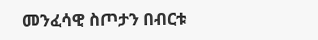መንፈሳዊ ስጦታን በብርቱ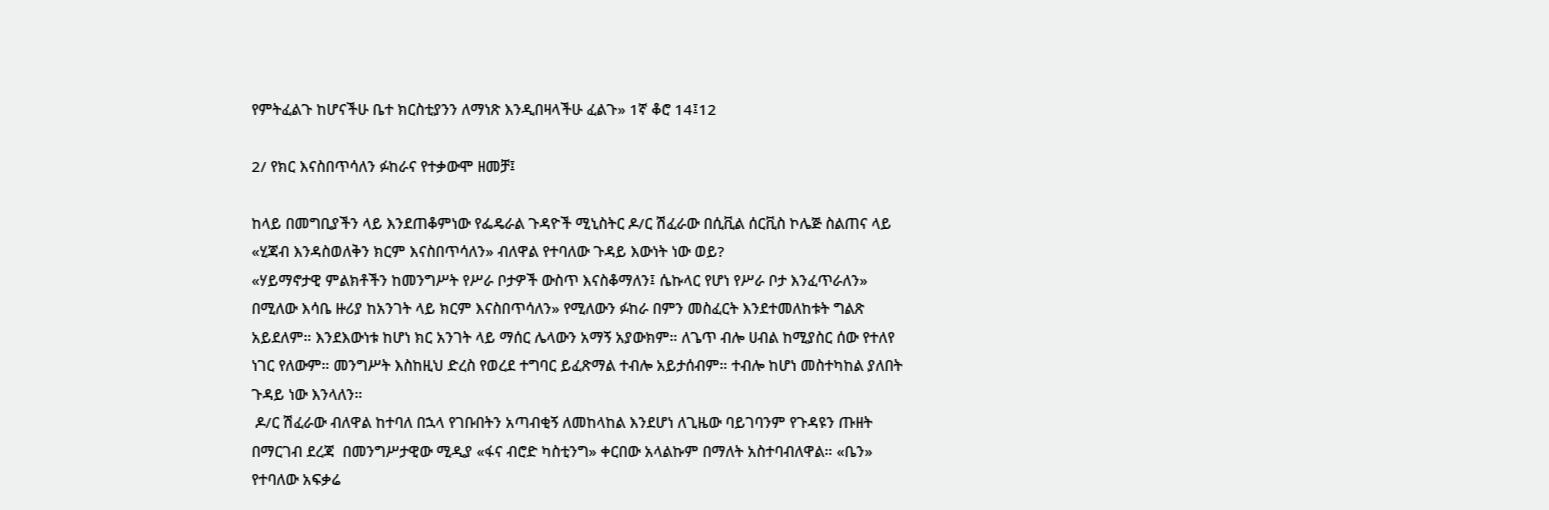የምትፈልጉ ከሆናችሁ ቤተ ክርስቲያንን ለማነጽ እንዲበዛላችሁ ፈልጉ» 1ኛ ቆሮ 14፤12

2/ የክር እናስበጥሳለን ፉከራና የተቃውሞ ዘመቻ፤

ከላይ በመግቢያችን ላይ እንደጠቆምነው የፌዴራል ጉዳዮች ሚኒስትር ዶ/ር ሽፈራው በሲቪል ሰርቪስ ኮሌጅ ስልጠና ላይ «ሂጃብ እንዳስወለቅን ክርም እናስበጥሳለን» ብለዋል የተባለው ጉዳይ እውነት ነው ወይ?
«ሃይማኖታዊ ምልክቶችን ከመንግሥት የሥራ ቦታዎች ውስጥ እናስቆማለን፤ ሴኩላር የሆነ የሥራ ቦታ እንፈጥራለን» በሚለው እሳቤ ዙሪያ ከአንገት ላይ ክርም እናስበጥሳለን» የሚለውን ፉከራ በምን መስፈርት እንደተመለከቱት ግልጽ አይደለም። እንደእውነቱ ከሆነ ክር አንገት ላይ ማሰር ሌላውን አማኝ አያውክም። ለጌጥ ብሎ ሀብል ከሚያስር ሰው የተለየ ነገር የለውም። መንግሥት እስከዚህ ድረስ የወረደ ተግባር ይፈጽማል ተብሎ አይታሰብም። ተብሎ ከሆነ መስተካከል ያለበት ጉዳይ ነው እንላለን።
 ዶ/ር ሽፈራው ብለዋል ከተባለ በኋላ የገቡበትን አጣብቂኝ ለመከላከል እንደሆነ ለጊዜው ባይገባንም የጉዳዩን ጡዘት በማርገብ ደረጃ  በመንግሥታዊው ሚዲያ «ፋና ብሮድ ካስቲንግ» ቀርበው አላልኩም በማለት አስተባብለዋል። «ቤን» የተባለው አፍቃሬ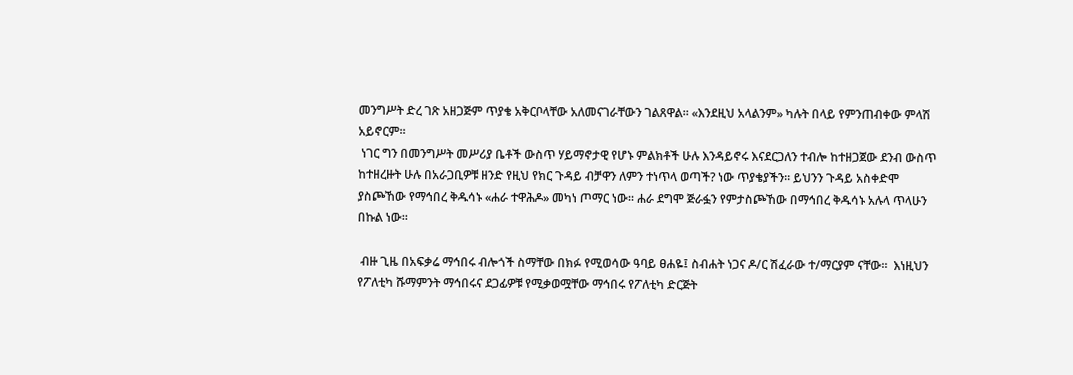መንግሥት ድረ ገጽ አዘጋጅም ጥያቄ አቅርቦላቸው አለመናገራቸውን ገልጸዋል። «እንደዚህ አላልንም» ካሉት በላይ የምንጠብቀው ምላሽ አይኖርም።
 ነገር ግን በመንግሥት መሥሪያ ቤቶች ውስጥ ሃይማኖታዊ የሆኑ ምልክቶች ሁሉ እንዳይኖሩ እናደርጋለን ተብሎ ከተዘጋጀው ደንብ ውስጥ ከተዘረዙት ሁሉ በአራጋቢዎቹ ዘንድ የዚህ የክር ጉዳይ ብቻዋን ለምን ተነጥላ ወጣች? ነው ጥያቄያችን። ይህንን ጉዳይ አስቀድሞ ያስጮኸው የማኅበረ ቅዱሳኑ «ሐራ ተዋሕዶ» መካነ ጦማር ነው። ሐራ ደግሞ ጅራፏን የምታስጮኸው በማኅበረ ቅዱሳኑ አሉላ ጥላሁን በኩል ነው።

 ብዙ ጊዜ በአፍቃሬ ማኅበሩ ብሎጎች ስማቸው በክፉ የሚወሳው ዓባይ ፀሐዬ፤ ስብሐት ነጋና ዶ/ር ሽፈራው ተ/ማርያም ናቸው።  እነዚህን የፖለቲካ ሹማምንት ማኅበሩና ደጋፊዎቹ የሚቃወሟቸው ማኅበሩ የፖለቲካ ድርጅት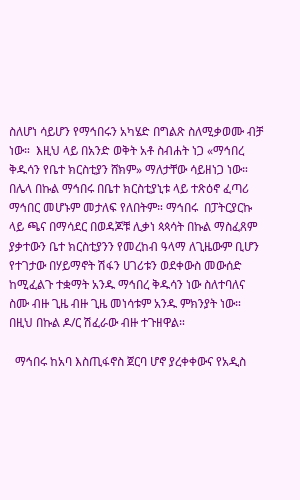ስለሆነ ሳይሆን የማኅበሩን አካሄድ በግልጽ ስለሚቃወሙ ብቻ ነው።  እዚህ ላይ በአንድ ወቅት አቶ ስብሐት ነጋ «ማኅበረ ቅዱሳን የቤተ ክርስቲያን ሸክም» ማለታቸው ሳይዘነጋ ነው።
በሌላ በኩል ማኅበሩ በቤተ ክርስቲያኒቱ ላይ ተጽዕኖ ፈጣሪ ማኅበር መሆኑም መታለፍ የለበትም። ማኅበሩ  በፓትርያርኩ ላይ ጫና በማሳደር በወዳጆቹ ሊቃነ ጳጳሳት በኩል ማስፈጸም ያቃተውን ቤተ ክርስቲያንን የመረከብ ዓላማ ለጊዜውም ቢሆን የተገታው በሃይማኖት ሽፋን ሀገሪቱን ወደቀውስ መውሰድ ከሚፈልጉ ተቋማት አንዱ ማኅበረ ቅዱሳን ነው ስለተባለና ስሙ ብዙ ጊዜ ብዙ ጊዜ መነሳቱም አንዱ ምክንያት ነው። በዚህ በኩል ዶ/ር ሽፈራው ብዙ ተጉዘዋል።

  ማኅበሩ ከአባ እስጢፋኖስ ጀርባ ሆኖ ያረቀቀውና የአዲስ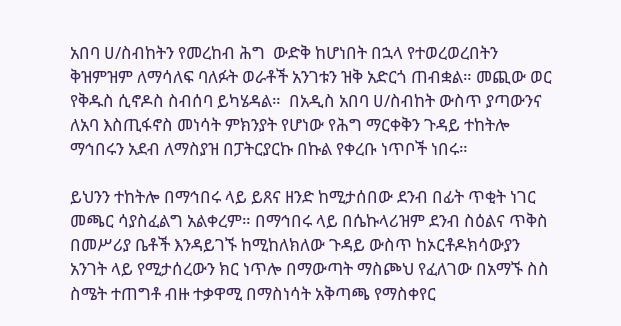አበባ ሀ/ስብከትን የመረከብ ሕግ  ውድቅ ከሆነበት በኋላ የተወረወረበትን ቅዝምዝም ለማሳለፍ ባለፉት ወራቶች አንገቱን ዝቅ አድርጎ ጠብቋል። መጪው ወር የቅዱስ ሲኖዶስ ስብሰባ ይካሄዳል።  በአዲስ አበባ ሀ/ስብከት ውስጥ ያጣውንና ለአባ እስጢፋኖስ መነሳት ምክንያት የሆነው የሕግ ማርቀቅን ጉዳይ ተከትሎ ማኅበሩን አደብ ለማስያዝ በፓትርያርኩ በኩል የቀረቡ ነጥቦች ነበሩ።

ይህንን ተከትሎ በማኅበሩ ላይ ይጸና ዘንድ ከሚታሰበው ደንብ በፊት ጥቂት ነገር መጫር ሳያስፈልግ አልቀረም። በማኅበሩ ላይ በሴኩላሪዝም ደንብ ስዕልና ጥቅስ በመሥሪያ ቤቶች እንዳይገኙ ከሚከለክለው ጉዳይ ውስጥ ከኦርቶዶክሳውያን አንገት ላይ የሚታሰረውን ክር ነጥሎ በማውጣት ማስጮህ የፈለገው በአማኙ ስስ ስሜት ተጠግቶ ብዙ ተቃዋሚ በማስነሳት አቅጣጫ የማስቀየር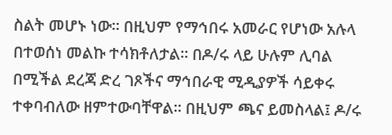ስልት መሆኑ ነው። በዚህም የማኅበሩ አመራር የሆነው አሉላ በተወሰነ መልኩ ተሳክቶለታል። በዶ/ሩ ላይ ሁሉም ሊባል በሚችል ደረጃ ድረ ገጾችና ማኅበራዊ ሚዲያዎች ሳይቀሩ ተቀባብለው ዘምተውባቸዋል። በዚህም ጫና ይመስላል፤ ዶ/ሩ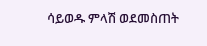ሳይወዱ ምላሽ ወደመስጠት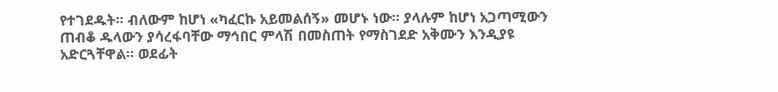የተገደዱት። ብለውም ከሆነ «ካፈርኩ አይመልሰኝ» መሆኑ ነው። ያላሉም ከሆነ አጋጣሚውን ጠብቆ ዱላውን ያሳረፋባቸው ማኅበር ምላሽ በመስጠት የማስገደድ አቅሙን እንዲያዩ አድርጓቸዋል። ወደፊት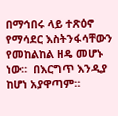በማኅበሩ ላይ ተጽዕኖ የማሳደር እስትንፋሳቸውን የመከልከል ዘዴ መሆኑ ነው።  በእርግጥ እንዲያ ከሆነ አያዋጣም።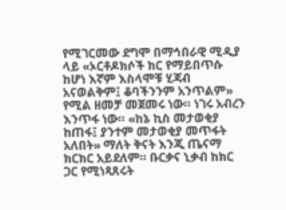የሚገርመው ደግሞ በማኅበራዊ ሚዲያ ላይ «ኦርቶዶክሶች ክር የማይበጥሱ ከሆነ እኛም እስላሞቹ ሂጃብ አናወልቅም፤ ቆባችንንም አንጥልም» የሚል ዘመቻ መጀመሩ ነው። ነገሩ አብረን እንጥፋ ነው። «ከኔ ኪስ መታወቂያ ከጠፋ፤ ያንተም መታወቂያ መጥፋት አለበት» ማለት ቅናት እንጂ ጤናማ ክርክር አይደለም። ቡርቃና ኒቃብ ከክር ጋር የሚነጻጸሩት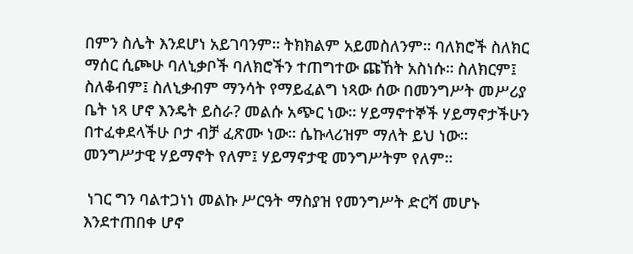በምን ስሌት እንደሆነ አይገባንም። ትክክልም አይመስለንም። ባለክሮች ስለክር ማሰር ሲጮሁ ባለኒቃቦች ባለክሮችን ተጠግተው ጩኸት አስነሱ። ስለክርም፤ ስለቆብም፤ ስለኒቃብም ማንሳት የማይፈልግ ነጻው ሰው በመንግሥት መሥሪያ ቤት ነጻ ሆኖ እንዴት ይስራ? መልሱ አጭር ነው። ሃይማኖተኞች ሃይማኖታችሁን በተፈቀደላችሁ ቦታ ብቻ ፈጽሙ ነው። ሴኩላሪዝም ማለት ይህ ነው። መንግሥታዊ ሃይማኖት የለም፤ ሃይማኖታዊ መንግሥትም የለም።

 ነገር ግን ባልተጋነነ መልኩ ሥርዓት ማስያዝ የመንግሥት ድርሻ መሆኑ እንደተጠበቀ ሆኖ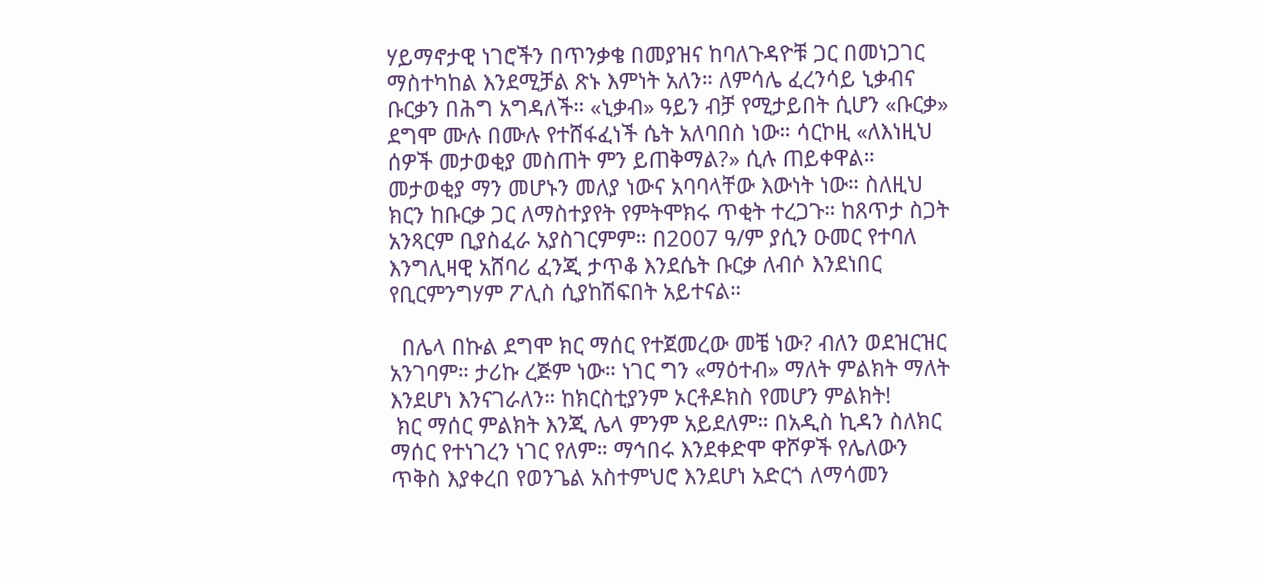ሃይማኖታዊ ነገሮችን በጥንቃቄ በመያዝና ከባለጉዳዮቹ ጋር በመነጋገር ማስተካከል እንደሚቻል ጽኑ እምነት አለን። ለምሳሌ ፈረንሳይ ኒቃብና ቡርቃን በሕግ አግዳለች። «ኒቃብ» ዓይን ብቻ የሚታይበት ሲሆን «ቡርቃ» ደግሞ ሙሉ በሙሉ የተሸፋፈነች ሴት አለባበስ ነው። ሳርኮዚ «ለእነዚህ ሰዎች መታወቂያ መስጠት ምን ይጠቅማል?» ሲሉ ጠይቀዋል።
መታወቂያ ማን መሆኑን መለያ ነውና አባባላቸው እውነት ነው። ስለዚህ ክርን ከቡርቃ ጋር ለማስተያየት የምትሞክሩ ጥቂት ተረጋጉ። ከጸጥታ ስጋት አንጻርም ቢያስፈራ አያስገርምም። በ2007 ዓ/ም ያሲን ዑመር የተባለ እንግሊዛዊ አሸባሪ ፈንጂ ታጥቆ እንደሴት ቡርቃ ለብሶ እንደነበር የቢርምንግሃም ፖሊስ ሲያከሽፍበት አይተናል።

  በሌላ በኩል ደግሞ ክር ማሰር የተጀመረው መቼ ነው? ብለን ወደዝርዝር አንገባም። ታሪኩ ረጅም ነው። ነገር ግን «ማዕተብ» ማለት ምልክት ማለት እንደሆነ እንናገራለን። ከክርስቲያንም ኦርቶዶክስ የመሆን ምልክት!
 ክር ማሰር ምልክት እንጂ ሌላ ምንም አይደለም። በአዲስ ኪዳን ስለክር ማሰር የተነገረን ነገር የለም። ማኅበሩ እንደቀድሞ ዋሾዎች የሌለውን ጥቅስ እያቀረበ የወንጌል አስተምህሮ እንደሆነ አድርጎ ለማሳመን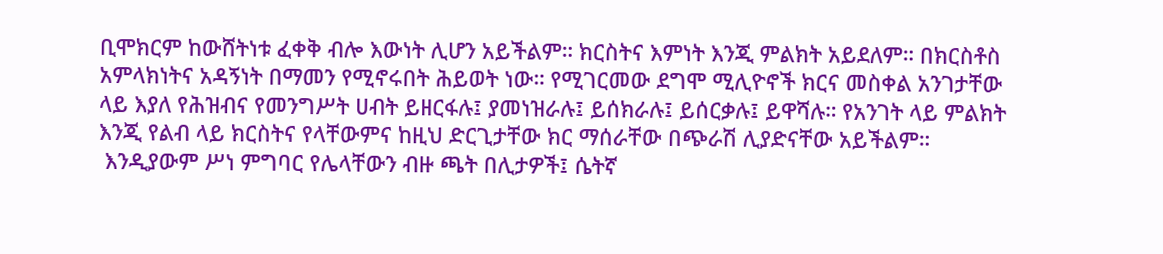ቢሞክርም ከውሸትነቱ ፈቀቅ ብሎ እውነት ሊሆን አይችልም። ክርስትና እምነት እንጂ ምልክት አይደለም። በክርስቶስ አምላክነትና አዳኝነት በማመን የሚኖሩበት ሕይወት ነው። የሚገርመው ደግሞ ሚሊዮኖች ክርና መስቀል አንገታቸው ላይ እያለ የሕዝብና የመንግሥት ሀብት ይዘርፋሉ፤ ያመነዝራሉ፤ ይሰክራሉ፤ ይሰርቃሉ፤ ይዋሻሉ። የአንገት ላይ ምልክት እንጂ የልብ ላይ ክርስትና የላቸውምና ከዚህ ድርጊታቸው ክር ማሰራቸው በጭራሽ ሊያድናቸው አይችልም።
 እንዲያውም ሥነ ምግባር የሌላቸውን ብዙ ጫት በሊታዎች፤ ሴትኛ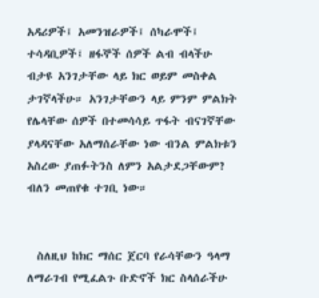አዳሪዎች፤ አመንዝራዎች፤ ሰካራሞች፤ ተሳዳቢዎች፤ ዘፋኞች ሰዎች ልብ ብላችሁ ብታዩ አንገታቸው ላይ ክር ወይም መስቀል ታገኛላችሁ። አንገታቸውን ላይ ምንም ምልክት የሌላቸው ሰዎች በተመሳሳይ ጥፋት ብናገኛቸው ያላዳናቸው አለማሰራቸው ነው ብንል ምልክቱን አስረው ያጠፉትንስ ለምን አልታደጋቸውም? ብለን መጠየቁ ተገቢ ነው።


  ስለዚህ ከክር ማሰር ጀርባ የራሳቸውን ዓላማ ለማራገብ የሚፈልጉ ቡድኖች ክር ስላሰራችሁ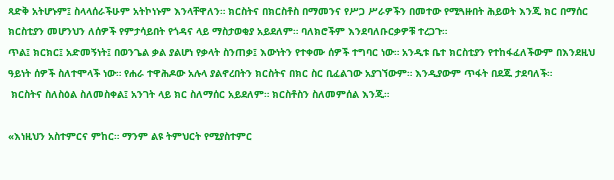ጻድቅ አትሆኑም፤ ስላላሰራችሁም አትኮነኑም እንላቸዋለን። ክርስትና በክርስቶስ በማመንና የሥጋ ሥራዎችን በመተው የሚጓዙበት ሕይወት እንጂ ክር በማሰር ክርስቲያን መሆንህን ለሰዎች የምታሳይበት የጎዳና ላይ ማስታወቂያ አይደለም። ባለክሮችም እንደባለቡርቃዎቹ ተረጋጉ።
ጥል፤ ክርክር፤ አድመኝነት፤ በወንጌል ቃል ያልሆነ የቃላት ስንጠቃ፤ እውነትን የተቀሙ ሰዎች ተግባር ነው። አንዲቱ ቤተ ክርስቲያን የተከፋፈለችውም በእንደዚህ ዓይነት ሰዎች ስለተሞላች ነው። የሐራ ተዋሕዶው አሉላ ያልኖረበትን ክርስትና በክር ስር ቢፈልገው አያገኘውም። እንዲያውም ጥፋት በደጁ ታደባለች።
 ክርስትና ስለስዕል ስለመስቀል፤ አንገት ላይ ክር ስለማሰር አይደለም። ክርስቶስን ስለመምሰል እንጂ።

«እነዚህን አስተምርና ምከር። ማንም ልዩ ትምህርት የሚያስተምር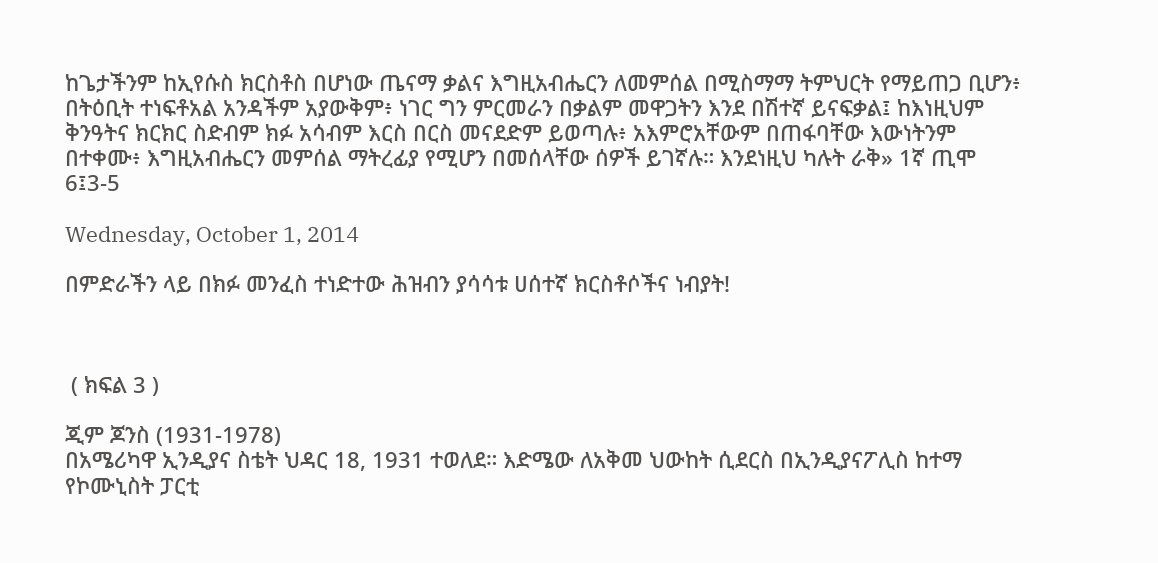ከጌታችንም ከኢየሱስ ክርስቶስ በሆነው ጤናማ ቃልና እግዚአብሔርን ለመምሰል በሚስማማ ትምህርት የማይጠጋ ቢሆን፥ በትዕቢት ተነፍቶአል አንዳችም አያውቅም፥ ነገር ግን ምርመራን በቃልም መዋጋትን እንደ በሽተኛ ይናፍቃል፤ ከእነዚህም ቅንዓትና ክርክር ስድብም ክፉ አሳብም እርስ በርስ መናደድም ይወጣሉ፥ አእምሮአቸውም በጠፋባቸው እውነትንም በተቀሙ፥ እግዚአብሔርን መምሰል ማትረፊያ የሚሆን በመሰላቸው ሰዎች ይገኛሉ። እንደነዚህ ካሉት ራቅ» 1ኛ ጢሞ 6፤3-5

Wednesday, October 1, 2014

በምድራችን ላይ በክፉ መንፈስ ተነድተው ሕዝብን ያሳሳቱ ሀሰተኛ ክርስቶሶችና ነብያት!



 ( ክፍል 3 )

ጂም ጆንስ (1931-1978)
በአሜሪካዋ ኢንዲያና ስቴት ህዳር 18, 1931 ተወለደ። እድሜው ለአቅመ ህውከት ሲደርስ በኢንዲያናፖሊስ ከተማ የኮሙኒስት ፓርቲ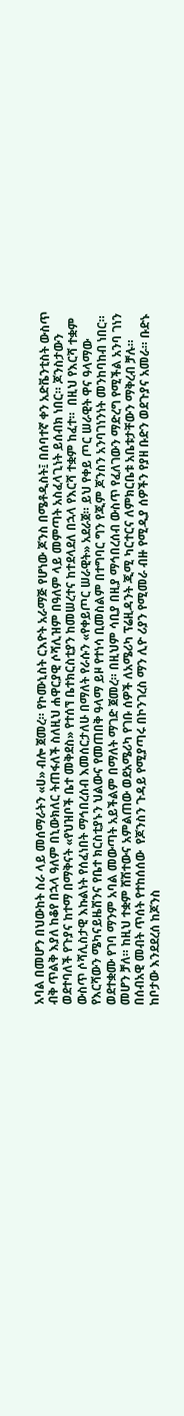አባል በመሆን በህውከት ስራ ላይ መሰማራትን «ሀ» ብሎ ጀመረ። የኮሙኒስት ርእዮት አራማጅ የሆነው ጆንስ በሜቶዲስት፤ በሰባተኛ ቀን አድቬንቲስት ውስጥ ብቅ ጥልቅ እያለ ከቆየ በኋላ ዓለም በኒውክለር ትጠፋለች ስለዚህ ሐዋርያዊ ሶሻሊዝም በዓለም ላይ መምጣት አስፈላጊነት ይሰብክ ነበር። ጆንስታውን ወደተባለች የጉያና ከተማ በማቅናት «የህዝቦች ቤተ መቅደስ» የተሰኘ ቤተክርስቲያን ከመሠረተና ከተደላደለ በኋላ የእርሻ ተቋም ከፈተ።  በዚህ የእርሻ ተቋም ውስጥ ሶሻሊስታዊ እኩልነት የሰፈነበት ማኅበረሰብ እመሰርታለሁ በማለት የራሱን «የቀይጦር ሠራዊት» አደራጀ። ይህ የቀይ ጦር ሠራዊት ዋና ዓላማው የእርሻውን ሜካናይዜሽንና የቤተ ክርስቲያኑን ህልውና የመጠበቅ ዓላማ ይዞ የተነሳ ቢመስልም በተግባር ግን የጂም ጆንስን አንባገነንነት መንከባከብ ነበር። ወደተቋሙ የገባ ማንም አባል መውጣት አይችልም በማለት ማገድ ጀመረ። በዚህም ሳቢያ በዚያ ማኅበረሰብ ውስጥ የፈለገውን ማድረግ የሚችል አንባ ገነን መሆን ቻለ። ከዚህ ተቋም ሸሽተውና አምልጠው ወደአሜሪካ የገቡ ሰዎች ለአሜሪካ ፕሬዚዳንት ጂሚ ካርተርና ለምክርቤቱ አቤቱታቸውን ማቅረብ ቻሉ። በሰብአዊ መብት ጥሰት የተከሰሰው  የጆንስን ጉዳይ የሚያጣሩ በኮንገረስ ማን ሊዮ ሪያን የሚመራ ብዙ የሚዲያ ሰዎችን የያዘ ቡድን ወደጉያና አመራ። ቡድኑ ከቦታው እንደደረሰ ከጆንስ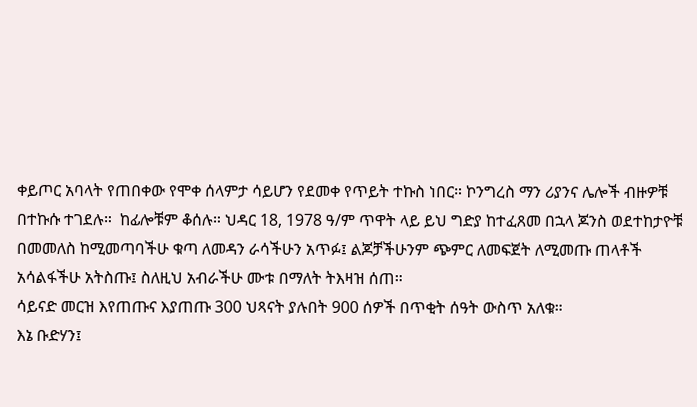ቀይጦር አባላት የጠበቀው የሞቀ ሰላምታ ሳይሆን የደመቀ የጥይት ተኩስ ነበር። ኮንግረስ ማን ሪያንና ሌሎች ብዙዎቹ በተኩሱ ተገደሉ።  ከፊሎቹም ቆሰሉ። ህዳር 18, 1978 ዓ/ም ጥዋት ላይ ይህ ግድያ ከተፈጸመ በኋላ ጆንስ ወደተከታዮቹ በመመለስ ከሚመጣባችሁ ቁጣ ለመዳን ራሳችሁን አጥፉ፤ ልጆቻችሁንም ጭምር ለመፍጀት ለሚመጡ ጠላቶች አሳልፋችሁ አትስጡ፤ ስለዚህ አብራችሁ ሙቱ በማለት ትእዛዝ ሰጠ።
ሳይናድ መርዝ እየጠጡና እያጠጡ 300 ህጻናት ያሉበት 900 ሰዎች በጥቂት ሰዓት ውስጥ አለቁ።
እኔ ቡድሃን፤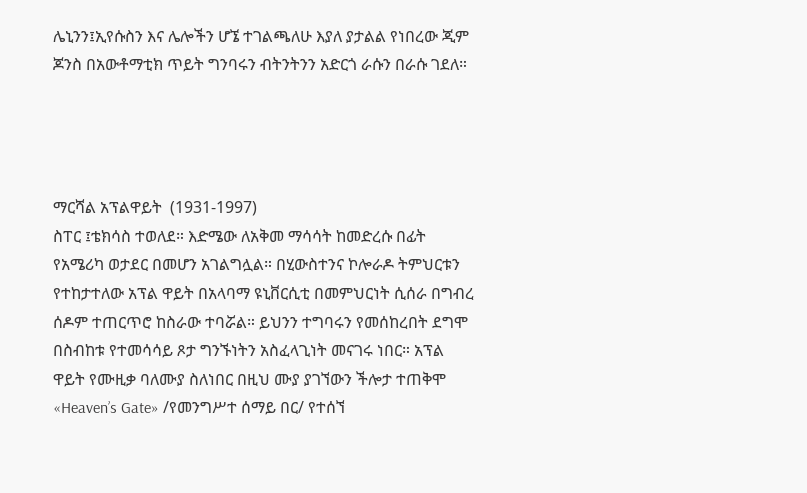ሌኒንን፤ኢየሱስን እና ሌሎችን ሆኜ ተገልጫለሁ እያለ ያታልል የነበረው ጂም ጆንስ በአውቶማቲክ ጥይት ግንባሩን ብትንትንን አድርጎ ራሱን በራሱ ገደለ።




ማርሻል አፕልዋይት  (1931-1997)
ስፐር ፤ቴክሳስ ተወለደ። እድሜው ለአቅመ ማሳሳት ከመድረሱ በፊት የአሜሪካ ወታደር በመሆን አገልግሏል። በሂውስተንና ኮሎራዶ ትምህርቱን የተከታተለው አፕል ዋይት በአላባማ ዩኒቨርሲቲ በመምህርነት ሲሰራ በግብረ ሰዶም ተጠርጥሮ ከስራው ተባሯል። ይህንን ተግባሩን የመሰከረበት ደግሞ በስብከቱ የተመሳሳይ ጾታ ግንኙነትን አስፈላጊነት መናገሩ ነበር። አፕል ዋይት የሙዚቃ ባለሙያ ስለነበር በዚህ ሙያ ያገኘውን ችሎታ ተጠቅሞ «Heaven’s Gate» /የመንግሥተ ሰማይ በር/ የተሰኘ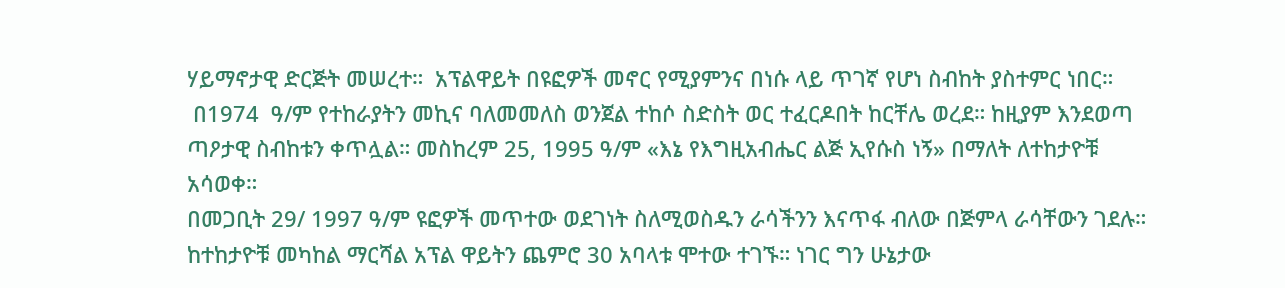ሃይማኖታዊ ድርጅት መሠረተ።  አፕልዋይት በዩፎዎች መኖር የሚያምንና በነሱ ላይ ጥገኛ የሆነ ስብከት ያስተምር ነበር።
 በ1974  ዓ/ም የተከራያትን መኪና ባለመመለስ ወንጀል ተከሶ ስድስት ወር ተፈርዶበት ከርቸሌ ወረደ። ከዚያም እንደወጣ ጣዖታዊ ስብከቱን ቀጥሏል። መስከረም 25, 1995 ዓ/ም «እኔ የእግዚአብሔር ልጅ ኢየሱስ ነኝ» በማለት ለተከታዮቹ አሳወቀ።
በመጋቢት 29/ 1997 ዓ/ም ዩፎዎች መጥተው ወደገነት ስለሚወስዱን ራሳችንን እናጥፋ ብለው በጅምላ ራሳቸውን ገደሉ። ከተከታዮቹ መካከል ማርሻል አፕል ዋይትን ጨምሮ 30 አባላቱ ሞተው ተገኙ። ነገር ግን ሁኔታው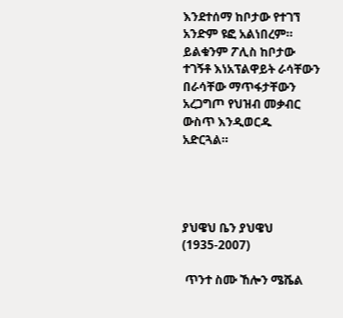እንደተሰማ ከቦታው የተገኘ አንድም ዩፎ አልነበረም። ይልቁንም ፖሊስ ከቦታው ተገኝቶ እነአፕልዋይት ራሳቸውን በራሳቸው ማጥፋታቸውን አረጋግጦ የህዝብ መቃብር ውስጥ እንዲወርዱ አድርጓል።




ያህዌህ ቤን ያህዌህ (1935-2007)

 ጥንተ ስሙ ኸሎን ሜሼል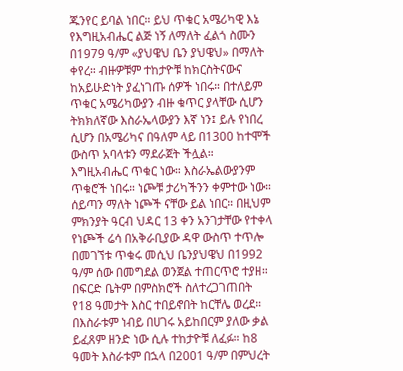ጁንየር ይባል ነበር። ይህ ጥቁር አሜሪካዊ እኔ የእግዚአብሔር ልጅ ነኝ ለማለት ፈልጎ ስሙን  በ1979 ዓ/ም «ያህዌህ ቤን ያህዌህ» በማለት ቀየረ። ብዙዎቹም ተከታዮቹ ከክርስትናውና ከአይሁድነት ያፈነገጡ ሰዎች ነበሩ። በተለይም ጥቁር አሜሪካውያን ብዙ ቁጥር ያላቸው ሲሆን ትክክለኛው እስራኤላውያን እኛ ነን፤ ይሉ የነበረ ሲሆን በአሜሪካና በዓለም ላይ በ1300 ከተሞች ውስጥ አባላቱን ማደራጀት ችሏል። እግዚአብሔር ጥቁር ነው። እስራኤልውያንም ጥቁሮች ነበሩ። ነጮቹ ታሪካችንን ቀምተው ነው። ሰይጣን ማለት ነጮች ናቸው ይል ነበር። በዚህም ምክንያት ዓርብ ህዳር 13 ቀን አንገታቸው የተቀላ የነጮች ሬሳ በአቅራቢያው ዳዋ ውስጥ ተጥሎ በመገኘቱ ጥቁሩ መሲህ ቤንያህዌህ በ1992 ዓ/ም ሰው በመግደል ወንጀል ተጠርጥሮ ተያዘ። በፍርድ ቤትም በምስክሮች ስለተረጋገጠበት የ18 ዓመታት እስር ተበይኖበት ከርቸሌ ወረደ።
በእስራቱም ነብይ በሀገሩ አይከበርም ያለው ቃል ይፈጸም ዘንድ ነው ሲሉ ተከታዮቹ ለፈፉ። ከ8 ዓመት እስራቱም በኋላ በ2001 ዓ/ም በምህረት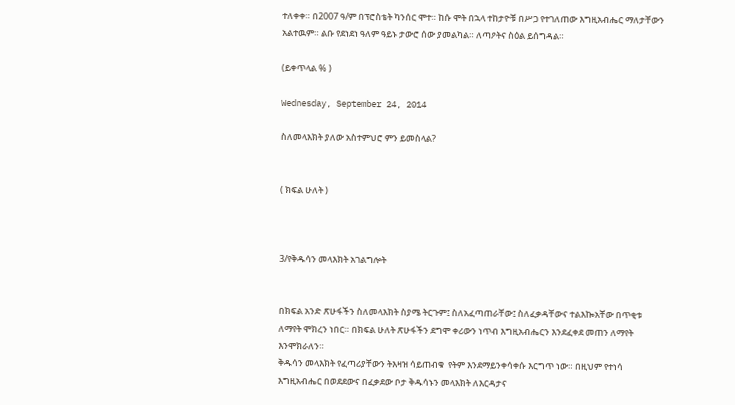ተለቀቀ። በ2007 ዓ/ም በፕሮስቴት ካንሰር ሞተ። ከሱ ሞት በኋላ ተከታዮቹ በሥጋ የተገለጠው እግዚአብሔር ማለታቸውን አልተዉም። ልቡ የደነደነ ዓለም ዓይኑ ታውሮ ሰው ያመልካል። ለጣዖትና ስዕል ይሰግዳል።

(ይቀጥላል % )

Wednesday, September 24, 2014

ስለመላእክት ያለው አስተምህሮ ምን ይመስላል?


( ክፍል ሁለት )



3/የቅዱሳን መላእክት አገልግሎት


በክፍል አንድ ጽሁፋችን ስለመላእክት ስያሜ ትርጉም፤ ስለአፈጣጠራቸው፤ ስለፈቃዳቸውና ተልእኰአቸው በጥቂቱ ለማየት ሞክረን ነበር። በክፍል ሁለት ጽሁፋችን ደግሞ ቀሪውን ነጥብ እግዚአብሔርን እንደፈቀደ መጠን ለማየት እንሞክራለን።
ቅዱሳን መላእክት የፈጣሪያቸውን ትእዛዝ ሳይጠብቁ  የትም እንደማይንቀሳቀሱ እርግጥ ነው። በዚህም የተነሳ እግዚአብሔር በወደደውና በፈቃደው ቦታ ቅዱሳኑን መላእክት ለእርዳታና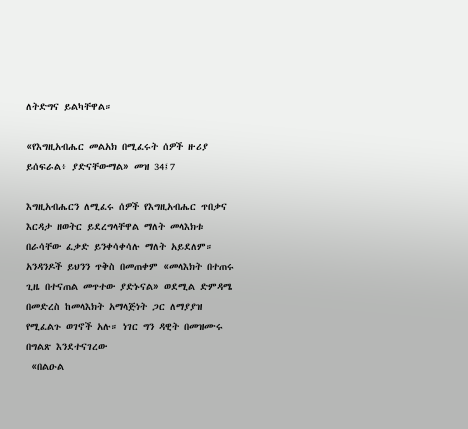ለትድግና ይልካቸዋል።

«የእግዚአብሔር መልአክ በሚፈሩት ሰዎች ዙሪያ ይሰፍራል፥ ያድናቸውማል» መዝ 34፤7

እግዚአብሔርን ለሚፈሩ ሰዎች የእግዚአብሔር ጥበቃና እርዳታ ዘወትር ይደረግላቸዋል ማለት መላእክቱ በራሳቸው ፈቃድ ይንቀሳቀሳሉ ማለት አይደለም። አንዳንዶች ይህንን ጥቅስ በመጠቀም «መላእክት በተጠሩ ጊዜ በተናጠል መጥተው ያድኑናል» ወደሚል ድምዳሜ በመድረስ ከመላእክት አማላጅነት ጋር ለማያያዝ የሚፈልጉ ወገኖች አሉ። ነገር ግን ዳዊት በመዝሙሩ በግልጽ እንደተናገረው
 «በልዑል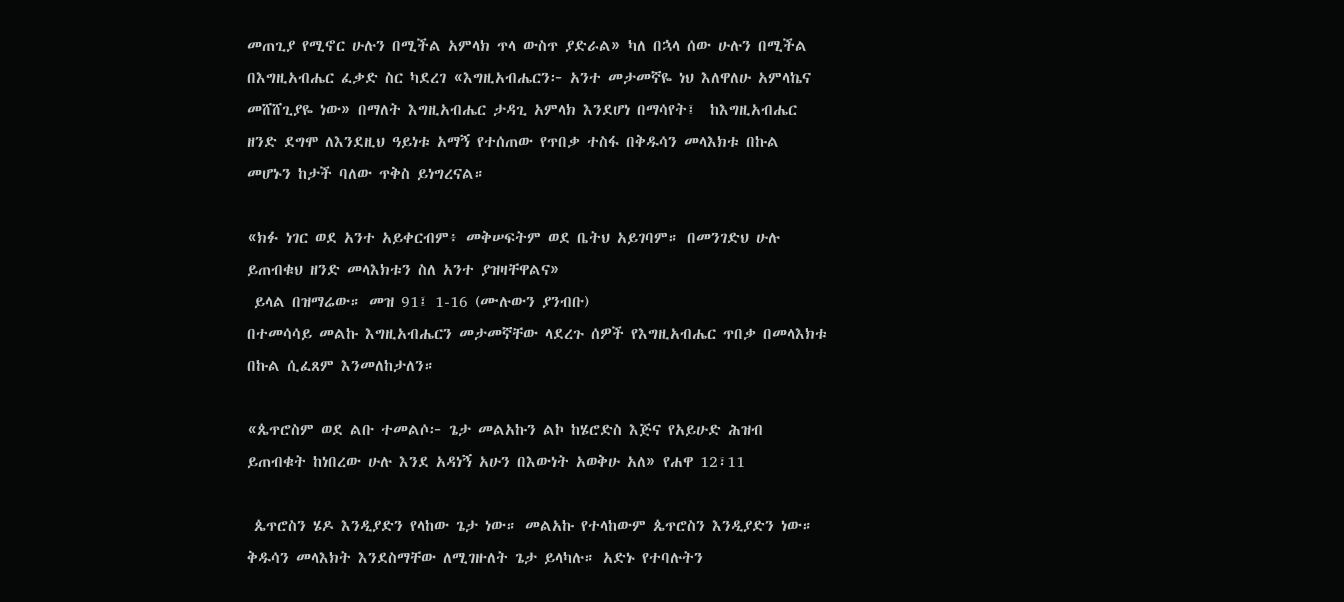መጠጊያ የሚኖር ሁሉን በሚችል አምላክ ጥላ ውስጥ ያድራል» ካለ በኋላ ሰው ሁሉን በሚችል በእግዚአብሔር ፈቃድ ስር ካደረገ «እግዚአብሔርን፦ አንተ መታመኛዬ ነህ እለዋለሁ አምላኬና መሸሸጊያዬ ነው» በማለት እግዚአብሔር ታዳጊ አምላክ እንደሆነ በማሳየት፤  ከእግዚአብሔር ዘንድ ደግሞ ለእንደዚህ ዓይነቱ አማኝ የተሰጠው የጥበቃ ተስፋ በቅዱሳን መላእክቱ በኩል መሆኑን ከታች ባለው ጥቅስ ይነግረናል።

«ክፉ ነገር ወደ አንተ አይቀርብም፥ መቅሠፍትም ወደ ቤትህ አይገባም። በመንገድህ ሁሉ ይጠብቁህ ዘንድ መላእክቱን ስለ አንተ ያዝዛቸዋልና»
 ይላል በዝማሬው። መዝ 91፤ 1-16 (ሙሉውን ያንብቡ)
በተመሳሳይ መልኩ እግዚአብሔርን መታመኛቸው ላደረጉ ሰዎች የእግዚአብሔር ጥበቃ በመላእክቱ በኩል ሲፈጸም እንመለከታለን።

«ጴጥሮስም ወደ ልቡ ተመልሶ፦ ጌታ መልአኩን ልኮ ከሄሮድስ እጅና የአይሁድ ሕዝብ ይጠብቁት ከነበረው ሁሉ እንደ አዳነኝ አሁን በእውነት አወቅሁ አለ» የሐዋ 12፣11

 ጴጥሮስን ሄዶ እንዲያድን የላከው ጌታ ነው። መልአኩ የተላከውም ጴጥሮስን እንዲያድን ነው። ቅዱሳን መላእክት እንደስማቸው ለሚገዙለት ጌታ ይላካሉ። አድኑ የተባሉትን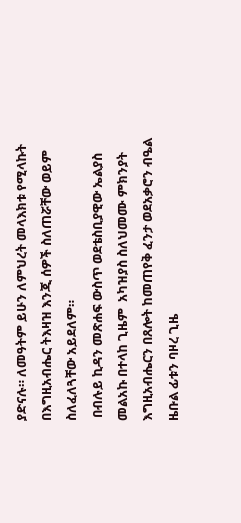ያድናሉ። ለመዓትም ይሁን ለምህረት መላእክቱ የሚላኩት በእግዚአብሔር ትእዛዝ እንጂ ሰዎች ስለጠሯቸው ወይም ስለፈለጓቸው አይደለም።
 በብሉይ ኪዳን መጽሐፍ ውስጥ ወደቴስቢያዊው ኤልያስ መልአኩ በተላከ ጊዜም  አካዝያስ ስለህመሙ ምክንያት እግዚአብሔርን በጸሎት ከመጠየቅ ፈንታ ወደአቃሮን ብዔል ዜቡል ፊቱን ባዞረ ጊዜ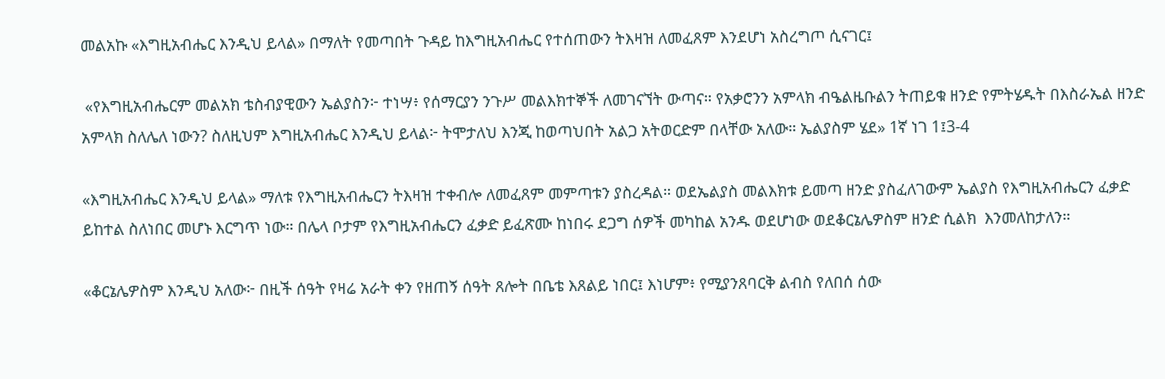መልአኩ «እግዚአብሔር እንዲህ ይላል» በማለት የመጣበት ጉዳይ ከእግዚአብሔር የተሰጠውን ትእዛዝ ለመፈጸም እንደሆነ አስረግጦ ሲናገር፤

 «የእግዚአብሔርም መልአክ ቴስብያዊውን ኤልያስን፦ ተነሣ፥ የሰማርያን ንጉሥ መልእክተኞች ለመገናኘት ውጣና። የአቃሮንን አምላክ ብዔልዜቡልን ትጠይቁ ዘንድ የምትሄዱት በእስራኤል ዘንድ አምላክ ስለሌለ ነውን? ስለዚህም እግዚአብሔር እንዲህ ይላል፦ ትሞታለህ እንጂ ከወጣህበት አልጋ አትወርድም በላቸው አለው። ኤልያስም ሄደ» 1ኛ ነገ 1፤3-4

«እግዚአብሔር እንዲህ ይላል» ማለቱ የእግዚአብሔርን ትእዛዝ ተቀብሎ ለመፈጸም መምጣቱን ያስረዳል። ወደኤልያስ መልእክቱ ይመጣ ዘንድ ያስፈለገውም ኤልያስ የእግዚአብሔርን ፈቃድ ይከተል ስለነበር መሆኑ እርግጥ ነው። በሌላ ቦታም የእግዚአብሔርን ፈቃድ ይፈጽሙ ከነበሩ ደጋግ ሰዎች መካከል አንዱ ወደሆነው ወደቆርኔሌዎስም ዘንድ ሲልክ  እንመለከታለን።

«ቆርኔሌዎስም እንዲህ አለው፦ በዚች ሰዓት የዛሬ አራት ቀን የዘጠኝ ሰዓት ጸሎት በቤቴ እጸልይ ነበር፤ እነሆም፥ የሚያንጸባርቅ ልብስ የለበሰ ሰው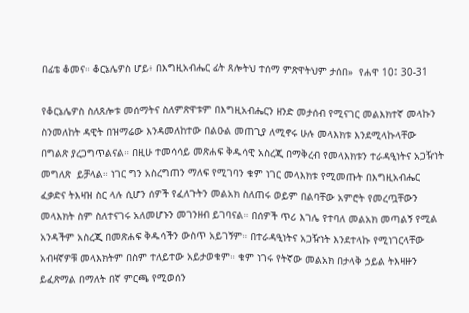በፊቴ ቆመና። ቆርኔሌዎስ ሆይ፥ በእግዚአብሔር ፊት ጸሎትህ ተሰማ ምጽዋትህም ታሰበ»  የሐዋ 10፤ 30-31

የቆርኔሌዎስ ስለጸሎቱ መሰማትና ስለምጽዋቱም በእግዚአብሔርን ዘንድ መታሰብ የሚናገር መልእክተኛ መላኩን ስንመለከት ዳዊት በዝማሬው እንዳመለከተው በልዑል መጠጊያ ለሚኖሩ ሁሉ መላእክቱ እንደሚላኩላቸው በግልጽ ያረጋግጥልናል። በዚሁ ተመሳሳይ መጽሐፍ ቅዱሳዊ አስረጂ በማቅረብ የመላእክቱን ተራዳዒነትና አጋዥነት መግለጽ  ይቻላል። ነገር ግን አስረግጠን ማለፍ የሚገባን ቁም ነገር መላእክቱ የሚመጡት በእግዚአብሔር ፈቃድና ትእዛዝ ስር ላሉ ሲሆን ሰዎች የፈለጉትን መልአክ ስለጠሩ ወይም በልባቸው አምሮት የመረጧቸውን  መላእክት ስም ስለተናገሩ አለመሆኑን መገንዘብ ይገባናል። በሰዎች ጥሪ እገሌ የተባለ መልአክ መጣልኝ የሚል አንዳችም አስረጂ በመጽሐፍ ቅዱሳችን ውስጥ አይገኝም። በተራዳዒነትና አጋዥነት እንደተላኩ የሚነገርላቸው አብዛኛዎቹ መላእክትም በስም ተለይተው አይታወቁም። ቁም ነገሩ የትኛው መልአክ በታላቅ ኃይል ትእዛዙን ይፈጽማል በማለት በኛ ምርጫ የሚወሰን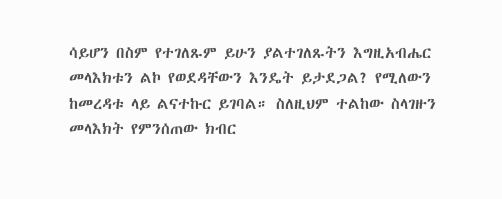ሳይሆን በስም የተገለጹም ይሁን ያልተገለጹትን እግዚአብሔር መላእክቱን ልኮ የወደዳቸውን እንዴት ይታደጋል? የሚለውን ከመረዳቱ ላይ ልናተኩር ይገባል። ስለዚህም ተልከው ስላገዙን መላእክት የምንሰጠው ክብር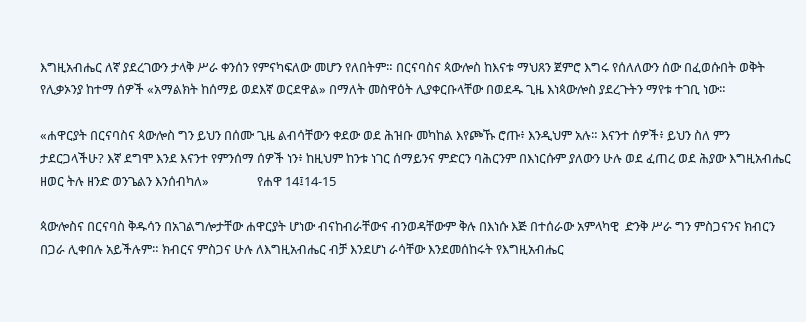እግዚአብሔር ለኛ ያደረገውን ታላቅ ሥራ ቀንሰን የምናካፍለው መሆን የለበትም። በርናባስና ጳውሎስ ከእናቱ ማህጸን ጀምሮ እግሩ የሰለለውን ሰው በፈወሱበት ወቅት የሊቃኦንያ ከተማ ሰዎች «አማልክት ከሰማይ ወደእኛ ወርደዋል» በማለት መስዋዕት ሊያቀርቡላቸው በወደዱ ጊዜ እነጳውሎስ ያደረጉትን ማየቱ ተገቢ ነው።

«ሐዋርያት በርናባስና ጳውሎስ ግን ይህን በሰሙ ጊዜ ልብሳቸውን ቀደው ወደ ሕዝቡ መካከል እየጮኹ ሮጡ፥ እንዲህም አሉ። እናንተ ሰዎች፥ ይህን ስለ ምን ታደርጋላችሁ? እኛ ደግሞ እንደ እናንተ የምንሰማ ሰዎች ነን፥ ከዚህም ከንቱ ነገር ሰማይንና ምድርን ባሕርንም በእነርሱም ያለውን ሁሉ ወደ ፈጠረ ወደ ሕያው እግዚአብሔር ዘወር ትሉ ዘንድ ወንጌልን እንሰብካለ»                የሐዋ 14፤14-15

ጳውሎስና በርናባስ ቅዱሳን በአገልግሎታቸው ሐዋርያት ሆነው ብናከብራቸውና ብንወዳቸውም ቅሉ በእነሱ እጅ በተሰራው አምላካዊ  ድንቅ ሥራ ግን ምስጋናንና ክብርን በጋራ ሊቀበሉ አይችሉም። ክብርና ምስጋና ሁሉ ለእግዚአብሔር ብቻ እንደሆነ ራሳቸው እንደመሰከሩት የእግዚአብሔር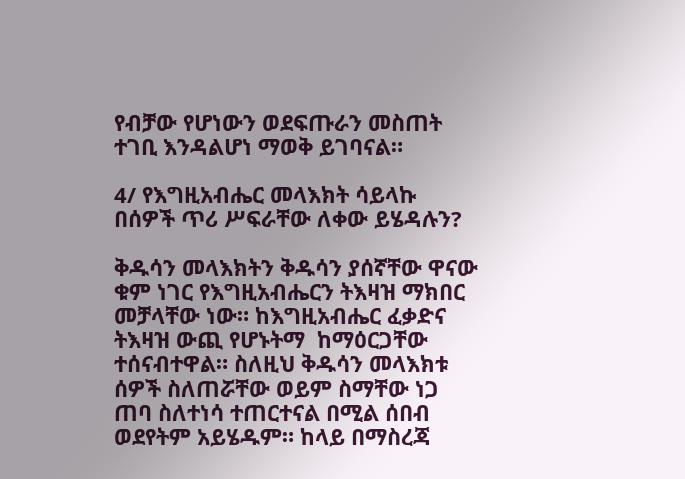የብቻው የሆነውን ወደፍጡራን መስጠት ተገቢ እንዳልሆነ ማወቅ ይገባናል።

4/ የእግዚአብሔር መላእክት ሳይላኩ በሰዎች ጥሪ ሥፍራቸው ለቀው ይሄዳሉን?

ቅዱሳን መላእክትን ቅዱሳን ያሰኛቸው ዋናው ቁም ነገር የእግዚአብሔርን ትእዛዝ ማክበር መቻላቸው ነው። ከእግዚአብሔር ፈቃድና ትእዛዝ ውጪ የሆኑትማ  ከማዕርጋቸው ተሰናብተዋል። ስለዚህ ቅዱሳን መላእክቱ ሰዎች ስለጠሯቸው ወይም ስማቸው ነጋ ጠባ ስለተነሳ ተጠርተናል በሚል ሰበብ ወደየትም አይሄዱም። ከላይ በማስረጃ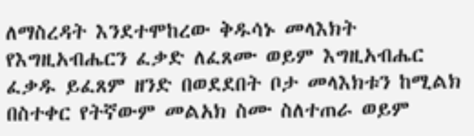ለማስረዳት እንደተሞከረው ቅዱሳኑ መላእክት የእግዚአብሔርን ፈቃድ ለፈጸሙ ወይም እግዚአብሔር ፈቃዱ ይፈጸም ዘንድ በወደደበት ቦታ መላእክቱን ከሚልክ በስተቀር የትኛውም መልአክ ስሙ ስለተጠራ ወይም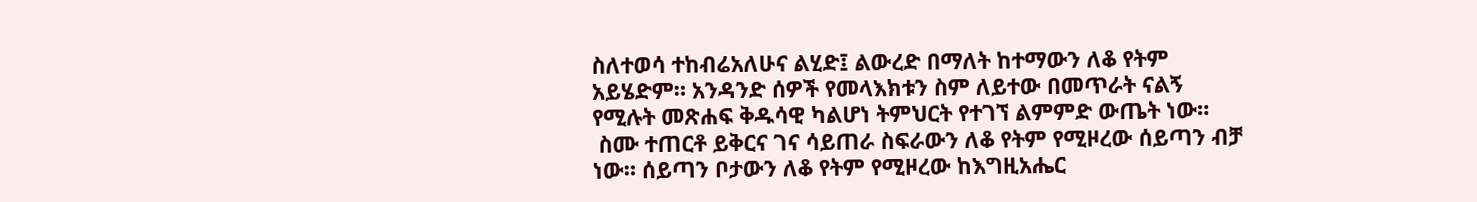ስለተወሳ ተከብሬአለሁና ልሂድ፤ ልውረድ በማለት ከተማውን ለቆ የትም አይሄድም። አንዳንድ ሰዎች የመላእክቱን ስም ለይተው በመጥራት ናልኝ የሚሉት መጽሐፍ ቅዱሳዊ ካልሆነ ትምህርት የተገኘ ልምምድ ውጤት ነው።
 ስሙ ተጠርቶ ይቅርና ገና ሳይጠራ ስፍራውን ለቆ የትም የሚዞረው ሰይጣን ብቻ ነው። ሰይጣን ቦታውን ለቆ የትም የሚዞረው ከእግዚአሔር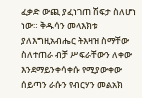ፈቃድ ውጪ ያፈነገጠ ሽፍታ ስለሆነ ነው። ቅዱሳን መላእክቱ ያለእግዚአብሔር ትእዛዝ ስማቸው ስለተጠራ ብቻ ሥፍራቸውን ለቀው እንደማይንቀሳቀሱ የሚያውቀው ሰይጣን ራሱን የብርሃን መልአክ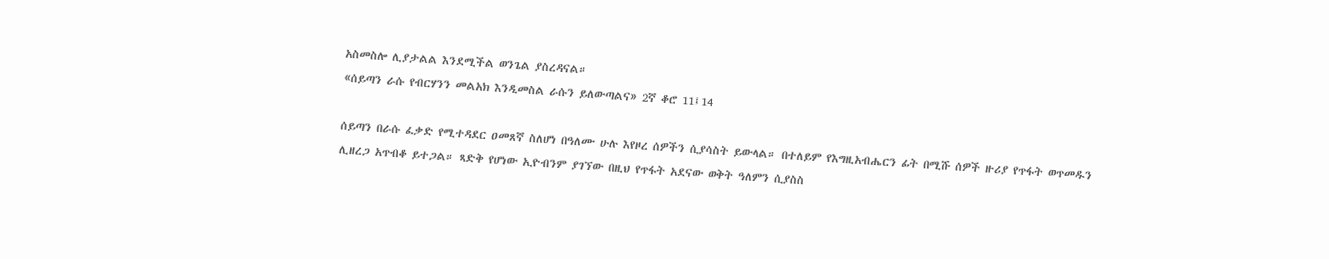አስመስሎ ሊያታልል እንደሚችል ወንጌል ያስረዳናል።
«ሰይጣን ራሱ የብርሃንን መልአክ እንዲመስል ራሱን ይለውጣልና» 2ኛ ቆሮ 11፤14

ሰይጣን በራሱ ፈቃድ የሚተዳደር ዐመጸኛ ስለሆነ በዓለሙ ሁሉ እየዞረ ሰዎችን ሲያሳስት ይውላል። በተለይም የእግዚአብሔርን ፊት በሚሹ ሰዎች ዙሪያ የጥፋት ወጥመዱን ሊዘረጋ አጥብቆ ይተጋል። ጻድቅ የሆነው ኢዮብንም ያገኘው በዚህ የጥፋት አደናው ወቅት ዓለምን ሲያስስ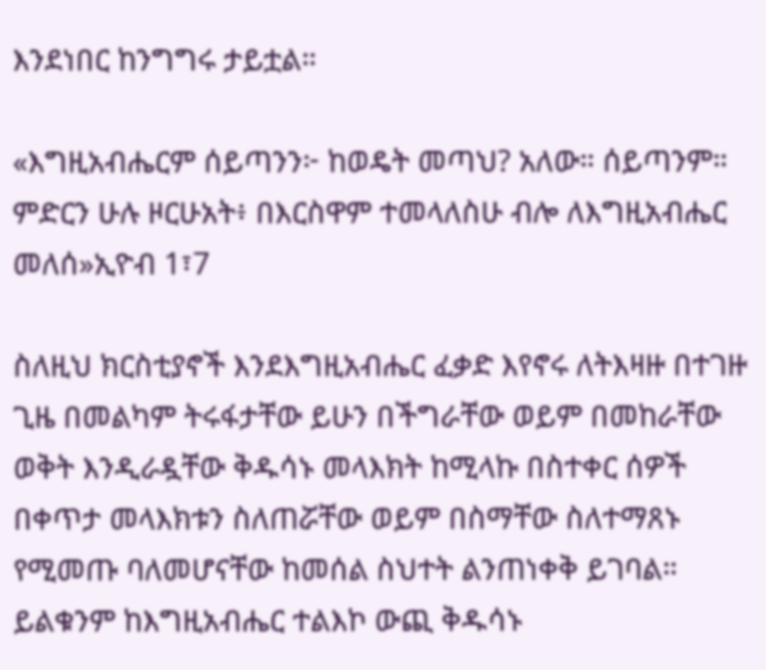እንደነበር ከንግግሩ ታይቷል።

«እግዚአብሔርም ሰይጣንን፦ ከወዴት መጣህ? አለው። ሰይጣንም። ምድርን ሁሉ ዞርሁአት፥ በእርስዋም ተመላለስሁ ብሎ ለእግዚአብሔር መለሰ»ኢዮብ 1፣7

ስለዚህ ክርስቲያኖች እንደእግዚአብሔር ፈቃድ እየኖሩ ለትእዛዙ በተገዙ ጊዜ በመልካም ትሩፋታቸው ይሁን በችግራቸው ወይም በመከራቸው ወቅት እንዲራዷቸው ቅዱሳኑ መላእክት ከሚላኩ በስተቀር ሰዎች በቀጥታ መላእክቱን ስለጠሯቸው ወይም በስማቸው ስለተማጸኑ የሚመጡ ባለመሆናቸው ከመሰል ስህተት ልንጠነቀቅ ይገባል። ይልቁንም ከእግዚአብሔር ተልእኮ ውጪ ቅዱሳኑ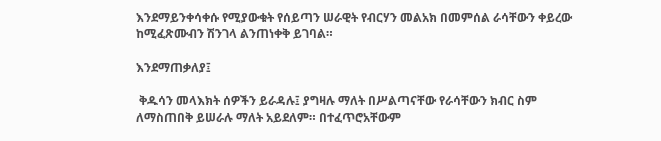እንደማይንቀሳቀሱ የሚያውቁት የሰይጣን ሠራዊት የብርሃን መልአክ በመምሰል ራሳቸውን ቀይረው ከሚፈጽሙብን ሽንገላ ልንጠነቀቅ ይገባል።

እንደማጠቃለያ፤

 ቅዱሳን መላእክት ሰዎችን ይራዳሉ፤ ያግዛሉ ማለት በሥልጣናቸው የራሳቸውን ክብር ስም ለማስጠበቅ ይሠራሉ ማለት አይደለም። በተፈጥሮአቸውም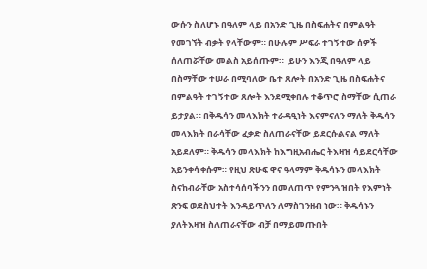ውሱን ስለሆኑ በዓለም ላይ በአንድ ጊዜ በስፍሐትና በምልዓት የመገኘት ብቃት የላቸውም። በሁሉም ሥፍራ ተገኝተው ሰዎች ሰለጠሯቸው መልስ አይሰጡም።  ይሁን እንጂ በዓለም ላይ በስማቸው ተሠራ በሚባለው ቤተ ጸሎት በአንድ ጊዜ በስፍሐትና በምልዓት ተገኝተው ጸሎት እንደሚቀበሉ ተቆጥሮ ስማቸው ሲጠራ ይታያል። በቅዱሳን መላእክት ተራዳዒነት እናምናለን ማለት ቅዱሳን መላእክት በራሳቸው ፈቃድ ስለጠራናቸው ይደርሱልናል ማለት አይደለም። ቅዱሳን መላእክት ከእግዚአብሔር ትእዛዝ ሳይደርሳቸው አይንቀሳቀሱም። የዚህ ጽሁፍ ዋና ዓላማም ቅዱሳኑን መላእክት ስናከብራቸው አስተሳሰባችንን በመለጠጥ የምንጓዝበት የእምነት ጽንፍ ወደስህተት እንዳይጥለን ለማስገንዘብ ነው። ቅዱሳኑን ያለትእዛዝ ስለጠራናቸው ብቻ በማይመጡበት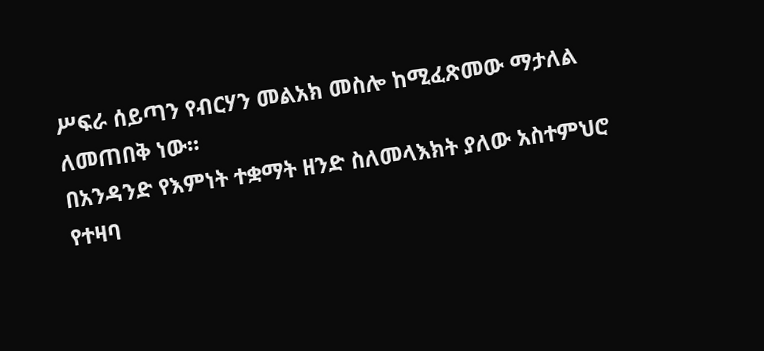ሥፍራ ሰይጣን የብርሃን መልአክ መስሎ ከሚፈጽመው ማታለል ለመጠበቅ ነው።
በአንዳንድ የእምነት ተቋማት ዘንድ ስለመላእክት ያለው አስተምህሮ የተዛባ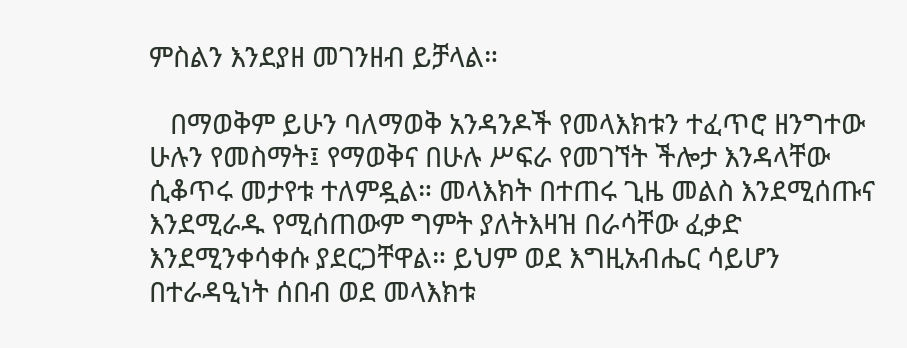ምስልን እንደያዘ መገንዘብ ይቻላል።

   በማወቅም ይሁን ባለማወቅ አንዳንዶች የመላእክቱን ተፈጥሮ ዘንግተው ሁሉን የመስማት፤ የማወቅና በሁሉ ሥፍራ የመገኘት ችሎታ እንዳላቸው ሲቆጥሩ መታየቱ ተለምዷል። መላእክት በተጠሩ ጊዜ መልስ እንደሚሰጡና እንደሚራዱ የሚሰጠውም ግምት ያለትእዛዝ በራሳቸው ፈቃድ እንደሚንቀሳቀሱ ያደርጋቸዋል። ይህም ወደ እግዚአብሔር ሳይሆን በተራዳዒነት ሰበብ ወደ መላእክቱ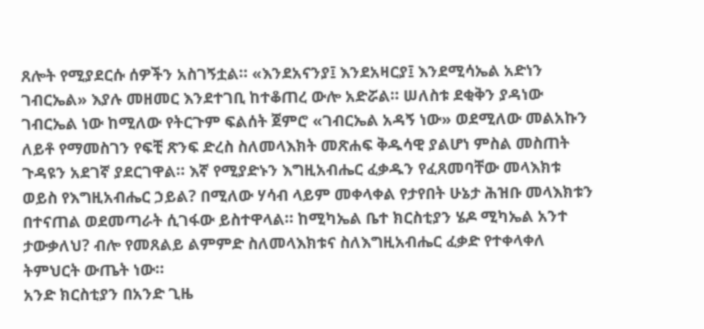ጸሎት የሚያደርሱ ሰዎችን አስገኝቷል። «እንደአናንያ፤ እንደአዛርያ፤ እንደሚሳኤል አድነን ገብርኤል» እያሉ መዘመር እንደተገቢ ከተቆጠረ ውሎ አድሯል። ሠለስቱ ደቂቅን ያዳነው ገብርኤል ነው ከሚለው የትርጉም ፍልሰት ጀምሮ «ገብርኤል አዳኝ ነው» ወደሚለው መልአኩን  ለይቶ የማመስገን የፍቺ ጽንፍ ድረስ ስለመላእክት መጽሐፍ ቅዱሳዊ ያልሆነ ምስል መስጠት ጉዳዩን አደገኛ ያደርገዋል። እኛ የሚያድኑን እግዚአብሔር ፈቃዱን የፈጸመባቸው መላእክቱ ወይስ የእግዚአብሔር ኃይል? በሚለው ሃሳብ ላይም መቀላቀል የታየበት ሁኔታ ሕዝቡ መላእክቱን በተናጠል ወደመጣራት ሲገፋው ይስተዋላል። ከሚካኤል ቤተ ክርስቲያን ሄዶ ሚካኤል አንተ ታውቃለህ? ብሎ የመጸልይ ልምምድ ስለመላእክቱና ስለእግዚአብሔር ፈቃድ የተቀላቀለ ትምህርት ውጤት ነው።
አንድ ክርስቲያን በአንድ ጊዜ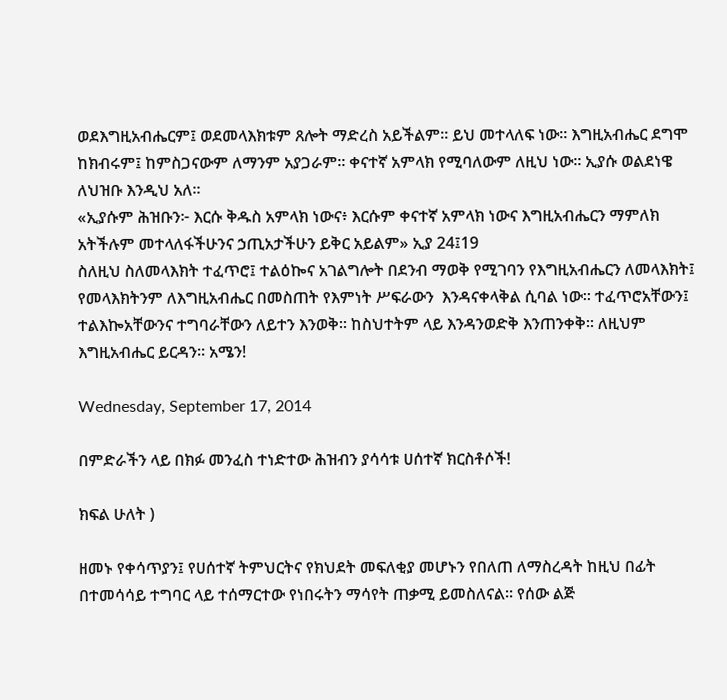ወደእግዚአብሔርም፤ ወደመላእክቱም ጸሎት ማድረስ አይችልም። ይህ መተላለፍ ነው። እግዚአብሔር ደግሞ ከክብሩም፤ ከምስጋናውም ለማንም አያጋራም። ቀናተኛ አምላክ የሚባለውም ለዚህ ነው። ኢያሱ ወልደነዌ ለህዝቡ እንዲህ አለ።
«ኢያሱም ሕዝቡን፦ እርሱ ቅዱስ አምላክ ነውና፥ እርሱም ቀናተኛ አምላክ ነውና እግዚአብሔርን ማምለክ አትችሉም መተላለፋችሁንና ኃጢአታችሁን ይቅር አይልም» ኢያ 24፤19
ስለዚህ ስለመላእክት ተፈጥሮ፤ ተልዕኰና አገልግሎት በደንብ ማወቅ የሚገባን የእግዚአብሔርን ለመላእክት፤ የመላእክትንም ለእግዚአብሔር በመስጠት የእምነት ሥፍራውን  እንዳናቀላቅል ሲባል ነው። ተፈጥሮአቸውን፤ ተልእኰአቸውንና ተግባራቸውን ለይተን እንወቅ። ከስህተትም ላይ እንዳንወድቅ እንጠንቀቅ። ለዚህም እግዚአብሔር ይርዳን። አሜን!

Wednesday, September 17, 2014

በምድራችን ላይ በክፉ መንፈስ ተነድተው ሕዝብን ያሳሳቱ ሀሰተኛ ክርስቶሶች!

ክፍል ሁለት )

ዘመኑ የቀሳጥያን፤ የሀሰተኛ ትምህርትና የክህደት መፍለቂያ መሆኑን የበለጠ ለማስረዳት ከዚህ በፊት በተመሳሳይ ተግባር ላይ ተሰማርተው የነበሩትን ማሳየት ጠቃሚ ይመስለናል። የሰው ልጅ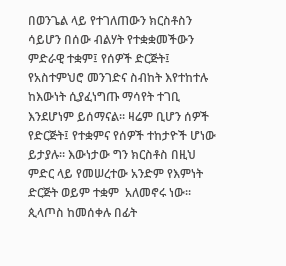በወንጌል ላይ የተገለጠውን ክርስቶስን ሳይሆን በሰው ብልሃት የተቋቋመችውን ምድራዊ ተቋም፤ የሰዎች ድርጅት፤ የአስተምህሮ መንገድና ስብከት እየተከተሉ ከእውነት ሲያፈነግጡ ማሳየት ተገቢ እንደሆነም ይሰማናል። ዛሬም ቢሆን ሰዎች የድርጅት፤ የተቋምና የሰዎች ተከታዮች ሆነው ይታያሉ። እውነታው ግን ክርስቶስ በዚህ ምድር ላይ የመሠረተው አንድም የእምነት ድርጅት ወይም ተቋም  አለመኖሩ ነው። ጲላጦስ ከመሰቀሉ በፊት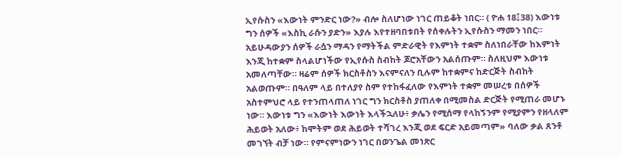ኢየሱስን «እውነት ምንድር ነው?» ብሎ ስለሆነው ነገር ጠይቆት ነበር። ( ዮሐ 18፤38) እውነቱ ግን ሰዎች «እስኪ ራሱን ያድን» እያሉ እየተዘባበቱበት የሰቀሉትን ኢየሱስን ማመን ነበር። አይሁዳውያን ሰዎች ራሷን ማዳን የማትችል ምድራዊት የእምነት ተቋም ስለነበራቸው ከእምነት እንጂ ከተቋም ስላልሆነችው የኢየሱስ ስብከት ጆሮአቸውን አልሰጡም። ስለዚህም እውነቱ አመለጣቸው። ዛሬም ሰዎች ክርስቶስን እናምናለን ቢሉም ከተቋምና ከድርጅት ስብከት አልወጡም። በዓለም ላይ በተለያየ ስም የተከፋፈለው የእምነት ተቋም መሠረቱ በሰዎች አስተምህሮ ላይ የተንጠላጠለ ነገር ግን ክርስቶስ ያጠለቀ በሚመስል ድርጅት የሚጠራ መሆኑ ነው። እውነቱ ግን «እውነት እውነት እላችኋለሁ፥ ቃሌን የሚሰማ የላከኝንም የሚያምን የዘላለም ሕይወት አለው፥ ከሞትም ወደ ሕይወት ተሻገረ እንጂ ወደ ፍርድ አይመጣም» ባለው ቃል ጸንቶ መገኘት ብቻ ነው። የምናምነውን ነገር በወንጌል መነጽር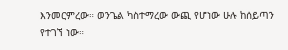እንመርምረው። ወንጌል ካስተማረው ውጪ የሆነው ሁሉ ከሰይጣን የተገኘ ነው።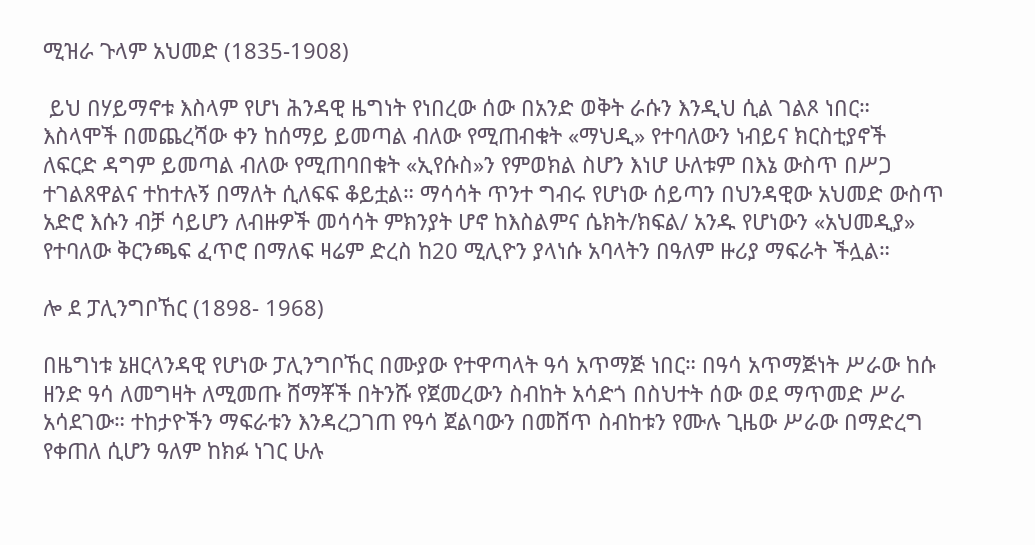ሚዝራ ጉላም አህመድ (1835-1908)

 ይህ በሃይማኖቱ እስላም የሆነ ሕንዳዊ ዜግነት የነበረው ሰው በአንድ ወቅት ራሱን እንዲህ ሲል ገልጾ ነበር። እስላሞች በመጨረሻው ቀን ከሰማይ ይመጣል ብለው የሚጠብቁት «ማህዲ» የተባለውን ነብይና ክርስቲያኖች ለፍርድ ዳግም ይመጣል ብለው የሚጠባበቁት «ኢየሱስ»ን የምወክል ስሆን እነሆ ሁለቱም በእኔ ውስጥ በሥጋ ተገልጸዋልና ተከተሉኝ በማለት ሲለፍፍ ቆይቷል። ማሳሳት ጥንተ ግብሩ የሆነው ሰይጣን በህንዳዊው አህመድ ውስጥ አድሮ እሱን ብቻ ሳይሆን ለብዙዎች መሳሳት ምክንያት ሆኖ ከእስልምና ሴክት/ክፍል/ አንዱ የሆነውን «አህመዲያ» የተባለው ቅርንጫፍ ፈጥሮ በማለፍ ዛሬም ድረስ ከ20 ሚሊዮን ያላነሱ አባላትን በዓለም ዙሪያ ማፍራት ችሏል።

ሎ ደ ፓሊንግቦኸር (1898- 1968)

በዜግነቱ ኔዘርላንዳዊ የሆነው ፓሊንግቦኸር በሙያው የተዋጣላት ዓሳ አጥማጅ ነበር። በዓሳ አጥማጅነት ሥራው ከሱ ዘንድ ዓሳ ለመግዛት ለሚመጡ ሸማቾች በትንሹ የጀመረውን ስብከት አሳድጎ በስህተት ሰው ወደ ማጥመድ ሥራ አሳደገው። ተከታዮችን ማፍራቱን እንዳረጋገጠ የዓሳ ጀልባውን በመሸጥ ስብከቱን የሙሉ ጊዜው ሥራው በማድረግ የቀጠለ ሲሆን ዓለም ከክፉ ነገር ሁሉ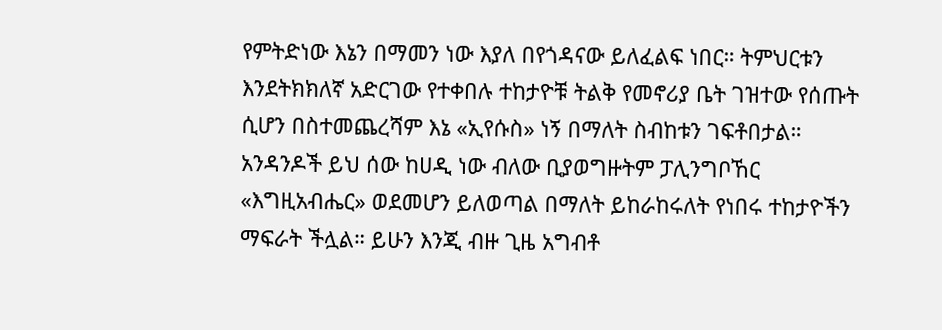የምትድነው እኔን በማመን ነው እያለ በየጎዳናው ይለፈልፍ ነበር። ትምህርቱን እንደትክክለኛ አድርገው የተቀበሉ ተከታዮቹ ትልቅ የመኖሪያ ቤት ገዝተው የሰጡት ሲሆን በስተመጨረሻም እኔ «ኢየሱስ» ነኝ በማለት ስብከቱን ገፍቶበታል። አንዳንዶች ይህ ሰው ከሀዲ ነው ብለው ቢያወግዙትም ፓሊንግቦኸር «እግዚአብሔር» ወደመሆን ይለወጣል በማለት ይከራከሩለት የነበሩ ተከታዮችን ማፍራት ችሏል። ይሁን እንጂ ብዙ ጊዜ አግብቶ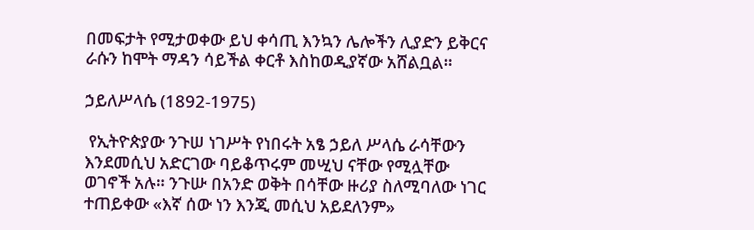በመፍታት የሚታወቀው ይህ ቀሳጢ እንኳን ሌሎችን ሊያድን ይቅርና ራሱን ከሞት ማዳን ሳይችል ቀርቶ እስከወዲያኛው አሸልቧል።

ኃይለሥላሴ (1892-1975)

 የኢትዮጵያው ንጉሠ ነገሥት የነበሩት አፄ ኃይለ ሥላሴ ራሳቸውን እንደመሲህ አድርገው ባይቆጥሩም መሢህ ናቸው የሚሏቸው ወገኖች አሉ። ንጉሡ በአንድ ወቅት በሳቸው ዙሪያ ስለሚባለው ነገር ተጠይቀው «እኛ ሰው ነን እንጂ መሲህ አይደለንም»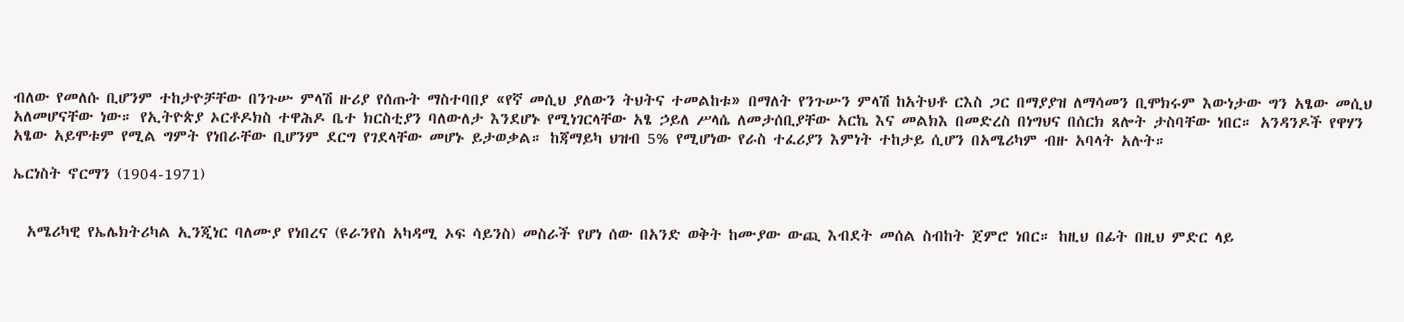ብለው የመለሱ ቢሆንም ተከታዮቻቸው በንጉሡ ምላሽ ዙሪያ የሰጡት ማስተባበያ «የኛ መሲህ ያለውን ትህትና ተመልከቱ» በማለት የንጉሡን ምላሽ ከአትህቶ ርእስ ጋር በማያያዝ ለማሳመን ቢሞክሩም እውነታው ግን አፄው መሲህ አለመሆናቸው ነው። የኢትዮጵያ ኦርቶዶክስ ተዋሕዶ ቤተ ክርስቲያን ባለውለታ እንደሆኑ የሚነገርላቸው አፄ ኃይለ ሥላሴ ለመታሰቢያቸው አርኬ እና መልክእ በመድረስ በነግህና በሰርክ ጸሎት ታስባቸው ነበር። አንዳንዶች የዋሃን አፄው አይሞቱም የሚል ግምት የነበራቸው ቢሆንም ደርግ የገደላቸው መሆኑ ይታወቃል። ከጃማይካ ህዝብ 5% የሚሆነው የራስ ተፈሪያን እምነት ተከታይ ሲሆን በአሜሪካም ብዙ አባላት አሉት።

ኤርነስት ኖርማን (1904-1971)


  አሜሪካዊ የኤሌክትሪካል ኢንጂነር ባለሙያ የነበረና (ዩራንየስ አካዳሚ ኦፍ ሳይንስ) መስራች የሆነ ሰው በአንድ ወቅት ከሙያው ውጪ እብደት መሰል ስብከት ጀምሮ ነበር። ከዚህ በፊት በዚህ ምድር ላይ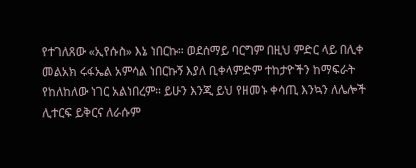የተገለጸው «ኢየሱስ» እኔ ነበርኩ። ወደሰማይ ባርግም በዚህ ምድር ላይ በሊቀ መልአክ ሩፋኤል አምሳል ነበርኩኝ እያለ ቢቀላምድም ተከታዮችን ከማፍራት የከለከለው ነገር አልነበረም። ይሁን እንጂ ይህ የዘመኑ ቀሳጢ እንኳን ለሌሎች ሊተርፍ ይቅርና ለራሱም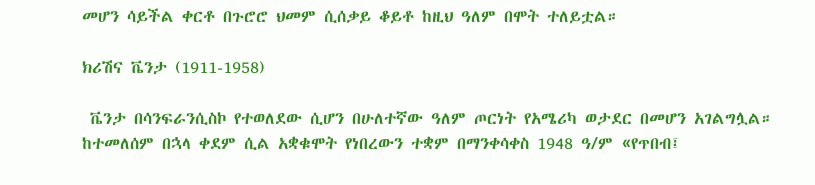መሆን ሳይችል ቀርቶ በጉሮሮ ህመም ሲሰቃይ ቆይቶ ከዚህ ዓለም በሞት ተለይቷል።

ክሪሽና ቬንታ (1911-1958)

 ቬንታ በሳንፍራንሲስኮ የተወለደው ሲሆን በሁለተኛው ዓለም ጦርነት የአሜሪካ ወታደር በመሆን አገልግሏል። ከተመለሰም በኋላ ቀደም ሲል አቋቁሞት የነበረውን ተቋም በማንቀሳቀስ 1948 ዓ/ም «የጥበብ፤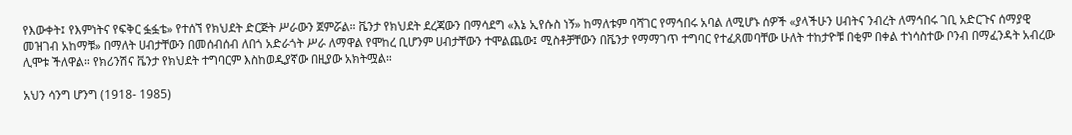የእውቀት፤ የእምነትና የፍቅር ፏፏቴ» የተሰኘ የክህደት ድርጅት ሥራውን ጀምሯል። ቬንታ የክህደት ደረጃውን በማሳደግ «እኔ ኢየሱስ ነኝ» ከማለቱም ባሻገር የማኅበሩ አባል ለሚሆኑ ሰዎች «ያላችሁን ሀብትና ንብረት ለማኅበሩ ገቢ አድርጉና ሰማያዊ መዝገብ አከማቹ» በማለት ሀብታቸውን በመሰብሰብ ለበጎ አድራጎት ሥራ ለማዋል የሞከረ ቢሆንም ሀብታቸውን ተሞልጨው፤ ሚስቶቻቸውን በቬንታ የማማገጥ ተግባር የተፈጸመባቸው ሁለት ተከታዮቹ በቂም በቀል ተነሳስተው ቦንብ በማፈንዳት አብረው ሊሞቱ ችለዋል። የክሪንሽና ቬንታ የክህደት ተግባርም እስከወዲያኛው በዚያው አክትሟል።

አህን ሳንግ ሆንግ (1918- 1985)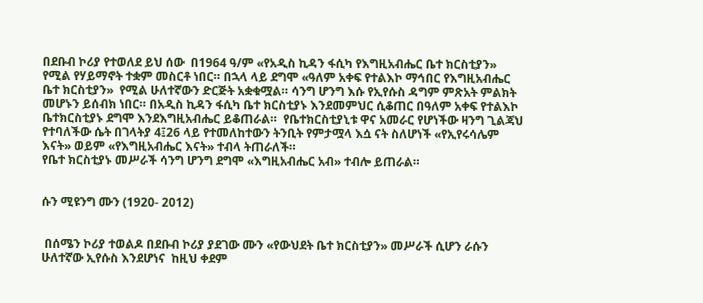በደቡብ ኮሪያ የተወለደ ይህ ሰው  በ1964 ዓ/ም «የአዲስ ኪዳን ፋሲካ የእግዚአብሔር ቤተ ክርስቲያን» የሚል የሃይማኖት ተቋም መስርቶ ነበር። በኋላ ላይ ደግሞ «ዓለም አቀፍ የተልእኮ ማኅበር የእግዚአብሔር ቤተ ክርስቲያን»  የሚል ሁለተኛውን ድርጅት አቋቁሟል። ሳንግ ሆንግ እሱ የኢየሱስ ዳግም ምጽአት ምልክት መሆኑን ይሰብክ ነበር። በአዲስ ኪዳን ፋሲካ ቤተ ክርስቲያኑ እንደመምህር ሲቆጠር በዓለም አቀፍ የተልእኮ ቤተክርስቲያኑ ደግሞ እንደእግዚአብሔር ይቆጠራል።  የቤተክርስቲያኒቱ ዋና አመራር የሆነችው ዛንግ ጊልጃህ የተባለችው ሴት በገላትያ 4፤26 ላይ የተመለከተውን ትንቢት የምታሟላ እሷ ናት ስለሆነች «የኢየሩሳሌም እናት» ወይም «የእግዚአብሔር እናት» ተብላ ትጠራለች።
የቤተ ክርስቲያኑ መሥራች ሳንግ ሆንግ ደግሞ «እግዚአብሔር አብ» ተብሎ ይጠራል።


ሱን ሚዩንግ ሙን (1920- 2012)


 በሰሜን ኮሪያ ተወልዶ በደቡብ ኮሪያ ያደገው ሙን «የውህደት ቤተ ክርስቲያን» መሥራች ሲሆን ራሱን ሁለተኛው ኢየሱስ እንደሆነና  ከዚህ ቀደም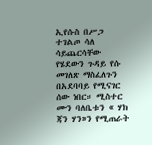ኢየሱስ በሥጋ ተገልጦ ሳለ ሳይጨርሳቸው የሄደውን ጉዳይ የሱ መገለጽ ማስፈለጉን በአደባባይ የሚናገር ሰው ነበር። ሚስተር ሙን ባለቤቱን « ሃክ ጃን ሃን»ን የሚጠራት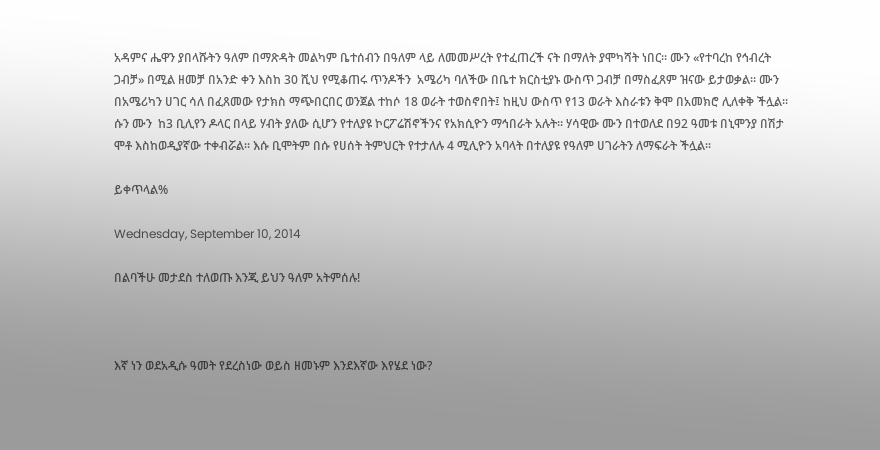አዳምና ሔዋን ያበላሹትን ዓለም በማጽዳት መልካም ቤተሰብን በዓለም ላይ ለመመሥረት የተፈጠረች ናት በማለት ያሞካሻት ነበር። ሙን «የተባረከ የኅብረት ጋብቻ» በሚል ዘመቻ በአንድ ቀን እስከ 30 ሺህ የሚቆጠሩ ጥንዶችን  አሜሪካ ባለችው በቤተ ክርስቲያኑ ውስጥ ጋብቻ በማስፈጸም ዝናው ይታወቃል። ሙን በአሜሪካን ሀገር ሳለ በፈጸመው የታክስ ማጭበርበር ወንጀል ተከሶ 18 ወራት ተወስኖበት፤ ከዚህ ውስጥ የ13 ወራት እስራቱን ቅሞ በአመክሮ ሊለቀቅ ችሏል። ሱን ሙን  ከ3 ቢሊየን ዶላር በላይ ሃብት ያለው ሲሆን የተለያዩ ኮርፖሬሽኖችንና የአክሲዮን ማኅበራት አሉት። ሃሳዊው ሙን በተወለደ በ92 ዓመቱ በኒሞንያ በሽታ ሞቶ እስከወዲያኛው ተቀብሯል። እሱ ቢሞትም በሱ የሀሰት ትምህርት የተታለሉ 4 ሚሊዮን አባላት በተለያዩ የዓለም ሀገራትን ለማፍራት ችሏል።

ይቀጥላል%

Wednesday, September 10, 2014

በልባችሁ መታደስ ተለወጡ እንጂ ይህን ዓለም አትምሰሉ!



እኛ ነን ወደአዲሱ ዓመት የደረስነው ወይስ ዘመኑም እንደእኛው እየሄደ ነው?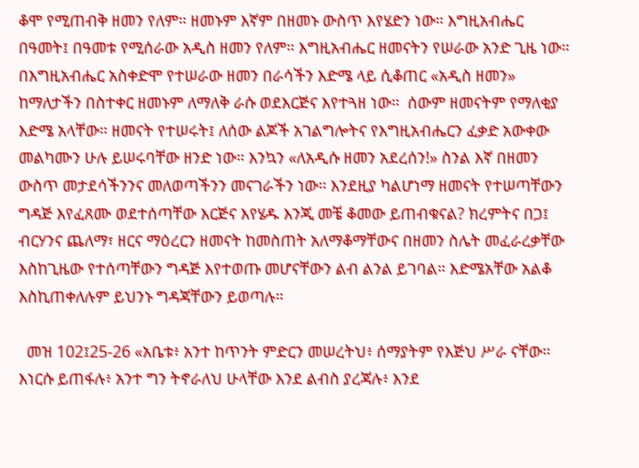ቆሞ የሚጠብቅ ዘመን የለም። ዘመኑም እኛም በዘመኑ ውስጥ እየሄድን ነው። እግዚአብሔር በዓመት፤ በዓመቱ የሚሰራው አዲስ ዘመን የለም። እግዚአብሔር ዘመናትን የሠራው አንድ ጊዜ ነው።  በእግዚአብሔር አስቀድሞ የተሠራው ዘመን በራሳችን እድሜ ላይ ሲቆጠር «አዲስ ዘመን» ከማለታችን በስተቀር ዘመኑም ለማለቅ ራሱ ወደእርጅና እየተጓዘ ነው።  ሰውም ዘመናትም የማለቂያ እድሜ አላቸው። ዘመናት የተሠሩት፤ ለሰው ልጆች አገልግሎትና የእግዚአብሔርን ፈቃድ አውቀው መልካሙን ሁሉ ይሠሩባቸው ዘንድ ነው። እንኳን «ለአዲሱ ዘመን አደረሰን!» ስንል እኛ በዘመን ውስጥ መታደሳችንንና መለወጣችንን መናገራችን ነው። እንደዚያ ካልሆነማ ዘመናት የተሠጣቸውን ግዳጅ እየፈጸሙ ወደተሰጣቸው እርጅና እየሄዱ እንጂ መቼ ቆመው ይጠብቁናል? ክረምትና በጋ፤ ብርሃንና ጨለማ፣ ዘርና ማዕረርን ዘመናት ከመስጠት አለማቆማቸውና በዘመን ስሌት መፈራረቃቸው እስከጊዜው የተሰጣቸውን ግዳጅ እየተወጡ መሆናቸውን ልብ ልንል ይገባል። እድሜአቸው አልቆ እስኪጠቀለሉም ይህንኑ ግዳጃቸውን ይወጣሉ።

  መዝ 102፤25-26 «አቤቱ፥ አንተ ከጥንት ምድርን መሠረትህ፥ ሰማያትም የእጅህ ሥራ ናቸው። እነርሱ ይጠፋሉ፥ አንተ ግን ትኖራለህ ሁላቸው እንደ ልብስ ያረጃሉ፥ እንደ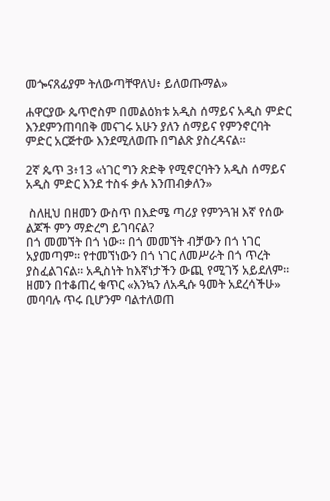መጐናጸፊያም ትለውጣቸዋለህ፥ ይለወጡማል»

ሐዋርያው ጴጥሮስም በመልዕክቱ አዲስ ሰማይና አዲስ ምድር እንደምንጠባበቅ መናገሩ አሁን ያለን ሰማይና የምንኖርባት ምድር አርጅተው እንደሚለወጡ በግልጽ ያስረዳናል።

2ኛ ጴጥ 3፥13 «ነገር ግን ጽድቅ የሚኖርባትን አዲስ ሰማይና አዲስ ምድር እንደ ተስፋ ቃሉ እንጠብቃለን»

 ስለዚህ በዘመን ውስጥ በእድሜ ጣሪያ የምንጓዝ እኛ የሰው ልጆች ምን ማድረግ ይገባናል?
በጎ መመኘት በጎ ነው። በጎ መመኘት ብቻውን በጎ ነገር አያመጣም። የተመኘነውን በጎ ነገር ለመሥራት በጎ ጥረት ያስፈልገናል። አዲስነት ከእኛነታችን ውጪ የሚገኝ አይደለም። ዘመን በተቆጠረ ቁጥር «እንኳን ለአዲሱ ዓመት አደረሳችሁ» መባባሉ ጥሩ ቢሆንም ባልተለወጠ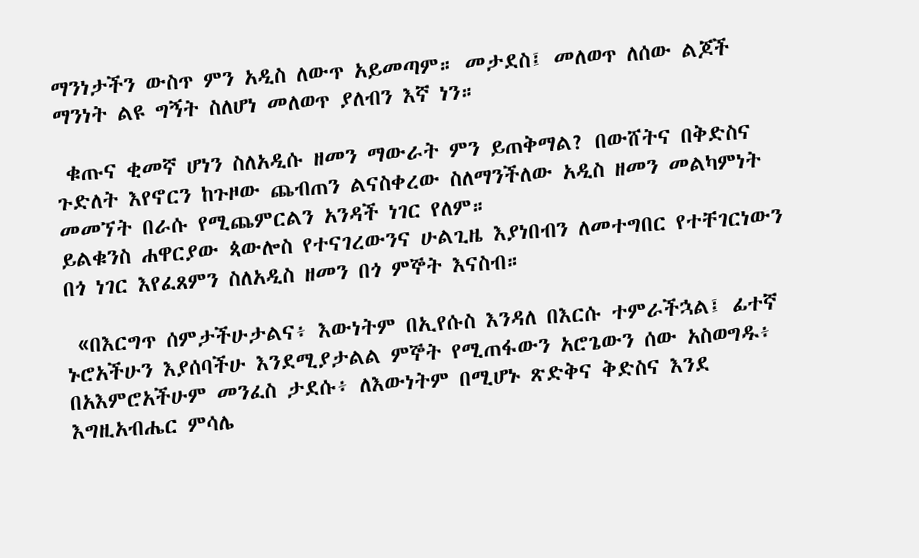ማንነታችን ውስጥ ምን አዲስ ለውጥ አይመጣም። መታደስ፤ መለወጥ ለሰው ልጆች ማንነት ልዩ ግኝት ስለሆነ መለወጥ ያለብን እኛ ነን።

 ቁጡና ቂመኛ ሆነን ስለአዲሱ ዘመን ማውራት ምን ይጠቅማል? በውሸትና በቅድስና ጉድለት እየኖርን ከጉዞው ጨብጠን ልናስቀረው ስለማንችለው አዲስ ዘመን መልካምነት መመኘት በራሱ የሚጨምርልን አንዳች ነገር የለም።
ይልቁንስ ሐዋርያው ጳውሎስ የተናገረውንና ሁልጊዜ እያነበብን ለመተግበር የተቸገርነውን በጎ ነገር እየፈጸምን ስለአዲስ ዘመን በጎ ምኞት እናስብ።

 «በእርግጥ ሰምታችሁታልና፥ እውነትም በኢየሱስ እንዳለ በእርሱ ተምራችኋል፤ ፊተኛ ኑሮአችሁን እያሰባችሁ እንደሚያታልል ምኞት የሚጠፋውን አሮጌውን ሰው አስወግዱ፥ በአእምሮአችሁም መንፈስ ታደሱ፥ ለእውነትም በሚሆኑ ጽድቅና ቅድስና እንደ እግዚአብሔር ምሳሌ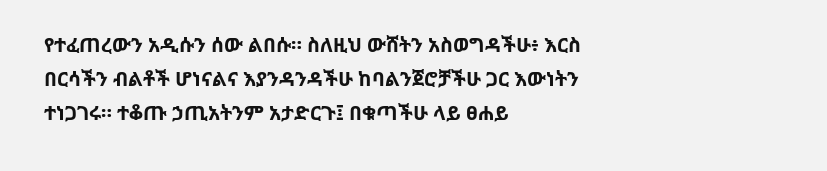የተፈጠረውን አዲሱን ሰው ልበሱ። ስለዚህ ውሸትን አስወግዳችሁ፥ እርስ በርሳችን ብልቶች ሆነናልና እያንዳንዳችሁ ከባልንጀሮቻችሁ ጋር እውነትን ተነጋገሩ። ተቆጡ ኃጢአትንም አታድርጉ፤ በቁጣችሁ ላይ ፀሐይ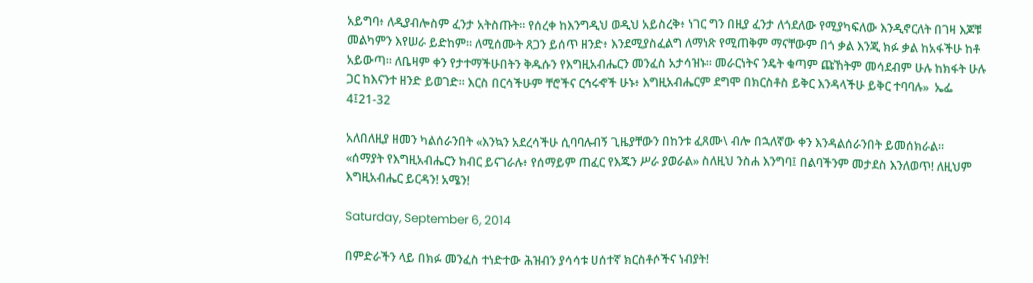አይግባ፥ ለዲያብሎስም ፈንታ አትስጡት። የሰረቀ ከእንግዲህ ወዲህ አይስረቅ፥ ነገር ግን በዚያ ፈንታ ለጎደለው የሚያካፍለው እንዲኖርለት በገዛ እጆቹ መልካምን እየሠራ ይድከም። ለሚሰሙት ጸጋን ይሰጥ ዘንድ፥ እንደሚያስፈልግ ለማነጽ የሚጠቅም ማናቸውም በጎ ቃል እንጂ ክፉ ቃል ከአፋችሁ ከቶ አይውጣ። ለቤዛም ቀን የታተማችሁበትን ቅዱሱን የእግዚአብሔርን መንፈስ አታሳዝኑ። መራርነትና ንዴት ቁጣም ጩኸትም መሳደብም ሁሉ ከክፋት ሁሉ ጋር ከእናንተ ዘንድ ይወገድ። እርስ በርሳችሁም ቸሮችና ርኅሩኆች ሁኑ፥ እግዚአብሔርም ደግሞ በክርስቶስ ይቅር እንዳላችሁ ይቅር ተባባሉ»  ኤፌ 4፤21-32

አለበለዚያ ዘመን ካልሰራንበት «እንኳን አደረሳችሁ ሲባባሉብኝ ጊዜያቸውን በከንቱ ፈጸሙ\ ብሎ በኋለኛው ቀን እንዳልሰራንበት ይመሰክራል።
«ሰማያት የእግዚአብሔርን ክብር ይናገራሉ፥ የሰማይም ጠፈር የእጁን ሥራ ያወራል» ስለዚህ ንስሐ እንግባ፤ በልባችንም መታደስ እንለወጥ! ለዚህም እግዚአብሔር ይርዳን! አሜን!

Saturday, September 6, 2014

በምድራችን ላይ በክፉ መንፈስ ተነድተው ሕዝብን ያሳሳቱ ሀሰተኛ ክርስቶሶችና ነብያት!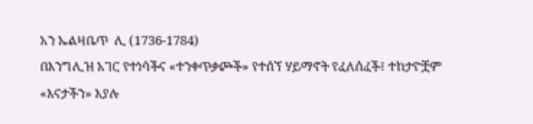አን ኤልዛቤጥ  ሊ (1736-1784)
በእንግሊዝ አገር የተነሳችና «ተንቀጥቃጮች» የተሰኘ ሃይማኖት የፈለሰፈች፤ ተከታዮቿም «እናታችን» እያሉ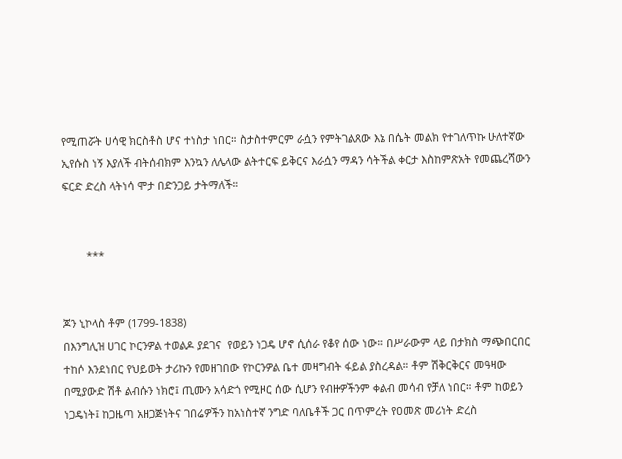የሚጠሯት ሀሳዊ ክርስቶስ ሆና ተነስታ ነበር። ስታስተምርም ራሷን የምትገልጸው እኔ በሴት መልክ የተገለጥኩ ሁለተኛው ኢየሱስ ነኝ እያለች ብትሰብክም እንኳን ለሌላው ልትተርፍ ይቅርና እራሷን ማዳን ሳትችል ቀርታ እስከምጽአት የመጨረሻውን ፍርድ ድረስ ላትነሳ ሞታ በድንጋይ ታትማለች።


        ***


ጆን ኒኮላስ ቶም (1799-1838)
በእንግሊዝ ሀገር ኮርንዎል ተወልዶ ያደገና  የወይን ነጋዴ ሆኖ ሲሰራ የቆየ ሰው ነው። በሥራውም ላይ በታክስ ማጭበርበር ተከሶ እንደነበር የህይወት ታሪኩን የመዘገበው የኮርንዎል ቤተ መዛግብት ፋይል ያስረዳል። ቶም ሽቅርቅርና መዓዛው በሚያውድ ሽቶ ልብሱን ነክሮ፤ ጢሙን አሳድጎ የሚዞር ሰው ሲሆን የብዙዎችንም ቀልብ መሳብ የቻለ ነበር። ቶም ከወይን ነጋዴነት፤ ከጋዜጣ አዘጋጅነትና ገበሬዎችን ከአነስተኛ ንግድ ባለቤቶች ጋር በጥምረት የዐመጽ መሪነት ድረስ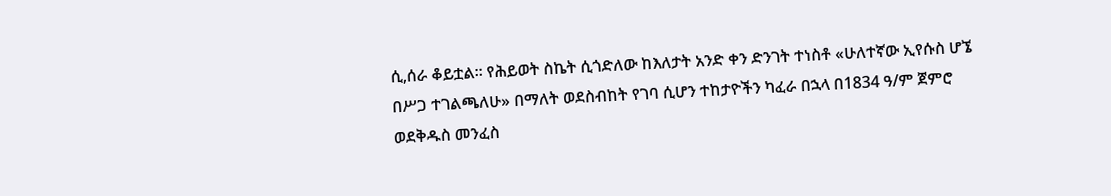ሲ,ሰራ ቆይቷል። የሕይወት ስኬት ሲጎድለው ከእለታት አንድ ቀን ድንገት ተነስቶ «ሁለተኛው ኢየሱስ ሆኜ በሥጋ ተገልጫለሁ» በማለት ወደስብከት የገባ ሲሆን ተከታዮችን ካፈራ በኋላ በ1834 ዓ/ም ጀምሮ ወደቅዱስ መንፈስ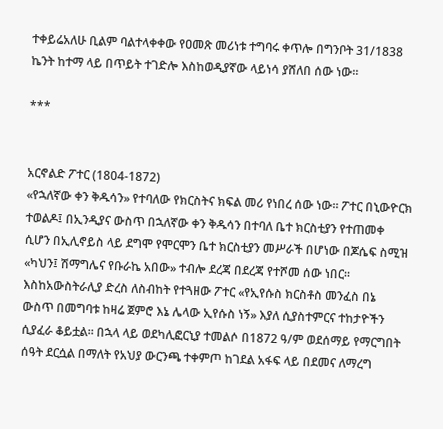ተቀይሬአለሁ ቢልም ባልተላቀቀው የዐመጽ መሪነቱ ተግባሩ ቀጥሎ በግንቦት 31/1838 ኬንት ከተማ ላይ በጥይት ተገድሎ እስከወዲያኛው ላይነሳ ያሸለበ ሰው ነው።

***


አርኖልድ ፖተር (1804-1872)
«የኋለኛው ቀን ቅዱሳን» የተባለው የክርስትና ክፍል መሪ የነበረ ሰው ነው። ፖተር በኒውዮርክ ተወልዶ፤ በኢንዲያና ውስጥ በኋለኛው ቀን ቅዱሳን በተባለ ቤተ ክርስቲያን የተጠመቀ ሲሆን በኢሊኖይስ ላይ ደግሞ የሞርሞን ቤተ ክርስቲያን መሥራች በሆነው በጆሴፍ ስሚዝ «ካህን፤ ሽማግሌና የቡራኬ አበው» ተብሎ ደረጃ በደረጃ የተሾመ ሰው ነበር። እስከአውስትራሊያ ድረስ ለስብከት የተጓዘው ፖተር «የኢየሱስ ክርስቶስ መንፈስ በኔ ውስጥ በመግባቱ ከዛሬ ጀምሮ እኔ ሌላው ኢየሱስ ነኝ» እያለ ሲያስተምርና ተከታዮችን ሲያፈራ ቆይቷል። በኋላ ላይ ወደካሊፎርኒያ ተመልሶ በ1872 ዓ/ም ወደሰማይ የማርግበት ሰዓት ደርሷል በማለት የአህያ ውርንጫ ተቀምጦ ከገደል አፋፍ ላይ በደመና ለማረግ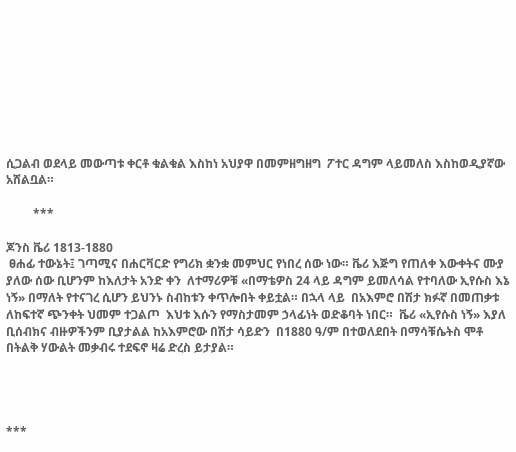ሲጋልብ ወደላይ መውጣቱ ቀርቶ ቁልቁል እስከነ አህያዋ በመምዘግዘግ  ፖተር ዳግም ላይመለስ እስከወዲያኛው አሸልቧል።

         ***

ጆንስ ቬሪ 1813-1880
 ፀሐፊ ተውኔት፤ ገጣሚና በሐርቫርድ የግሪክ ቋንቋ መምህር የነበረ ሰው ነው። ቬሪ እጅግ የጠለቀ እውቀትና ሙያ ያለው ሰው ቢሆንም ከእለታት አንድ ቀን  ለተማሪዎቹ «በማቴዎስ 24 ላይ ዳግም ይመለሳል የተባለው ኢየሱስ እኔ ነኝ» በማለት የተናገረ ሲሆን ይህንኑ ስብከቱን ቀጥሎበት ቀይቷል። በኋላ ላይ  በአእምሮ በሽታ ክፉኛ በመጠቃቱ ለከፍተኛ ጭንቀት ህመም ተጋልጦ  እህቱ እሱን የማስታመም ኃላፊነት ወድቆባት ነበር።  ቬሪ «ኢየሱስ ነኝ» እያለ ቢሰብክና ብዙዎችንም ቢያታልል ከአእምሮው በሽታ ሳይድን  በ1880 ዓ/ም በተወለደበት በማሳቹሴትስ ሞቶ በትልቅ ሃውልት መቃብሩ ተደፍኖ ዛሬ ድረስ ይታያል።




***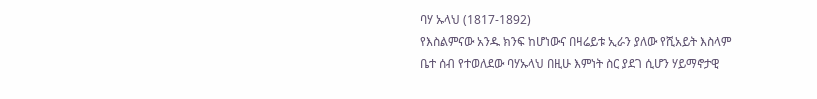ባሃ ኡላህ (1817-1892)
የእስልምናው አንዱ ክንፍ ከሆነውና በዛሬይቱ ኢራን ያለው የሺአይት እስላም ቤተ ሰብ የተወለደው ባሃኡላህ በዚሁ እምነት ስር ያደገ ሲሆን ሃይማኖታዊ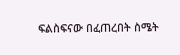ፍልስፍናው በፈጠረበት ስሜት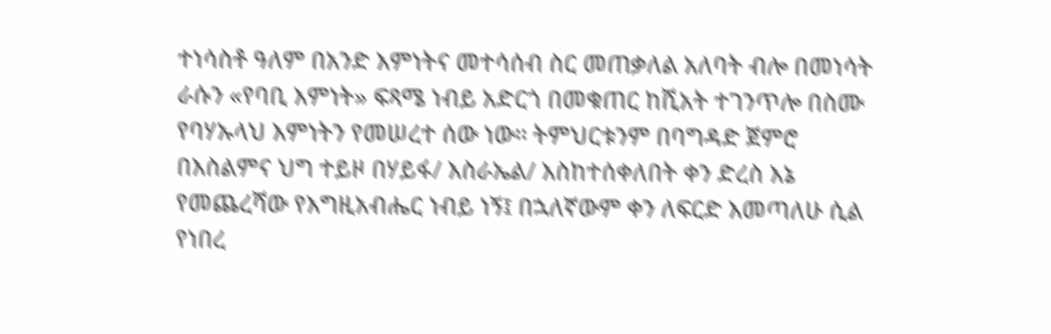ተነሳስቶ ዓለም በአንድ እምነትና መተሳሰብ ስር መጠቃለል አለባት ብሎ በመነሳት ራሱን «የባቢ እምነት» ፍጻሜ ነብይ አድርጎ በመቁጠር ከሺአት ተገንጥሎ በስሙ የባሃኡላህ እምነትን የመሠረተ ሰው ነው። ትምህርቱንም በባግዳድ ጀምሮ በእስልምና ህግ ተይዞ በሃይፋ/ እስራኤል/ እስከተሰቀለበት ቀን ድረስ እኔ የመጨረሻው የእግዚአብሔር ነብይ ነኝ፤ በኋለኛውም ቀን ለፍርድ እመጣለሁ ሲል የነበረ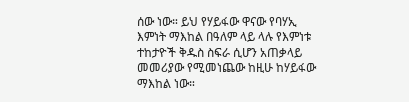ሰው ነው። ይህ የሃይፋው ዋናው የባሃኢ እምነት ማእከል በዓለም ላይ ላሉ የእምነቱ ተከታዮች ቅዱስ ስፍራ ሲሆን አጠቃላይ መመሪያው የሚመነጨው ከዚሁ ከሃይፋው ማእከል ነው።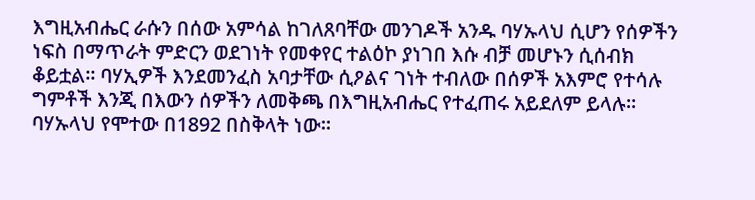እግዚአብሔር ራሱን በሰው አምሳል ከገለጸባቸው መንገዶች አንዱ ባሃኡላህ ሲሆን የሰዎችን ነፍስ በማጥራት ምድርን ወደገነት የመቀየር ተልዕኮ ያነገበ እሱ ብቻ መሆኑን ሲሰብክ ቆይቷል። ባሃኢዎች እንደመንፈስ አባታቸው ሲዖልና ገነት ተብለው በሰዎች አእምሮ የተሳሉ ግምቶች እንጂ በእውን ሰዎችን ለመቅጫ በእግዚአብሔር የተፈጠሩ አይደለም ይላሉ። ባሃኡላህ የሞተው በ1892 በስቅላት ነው።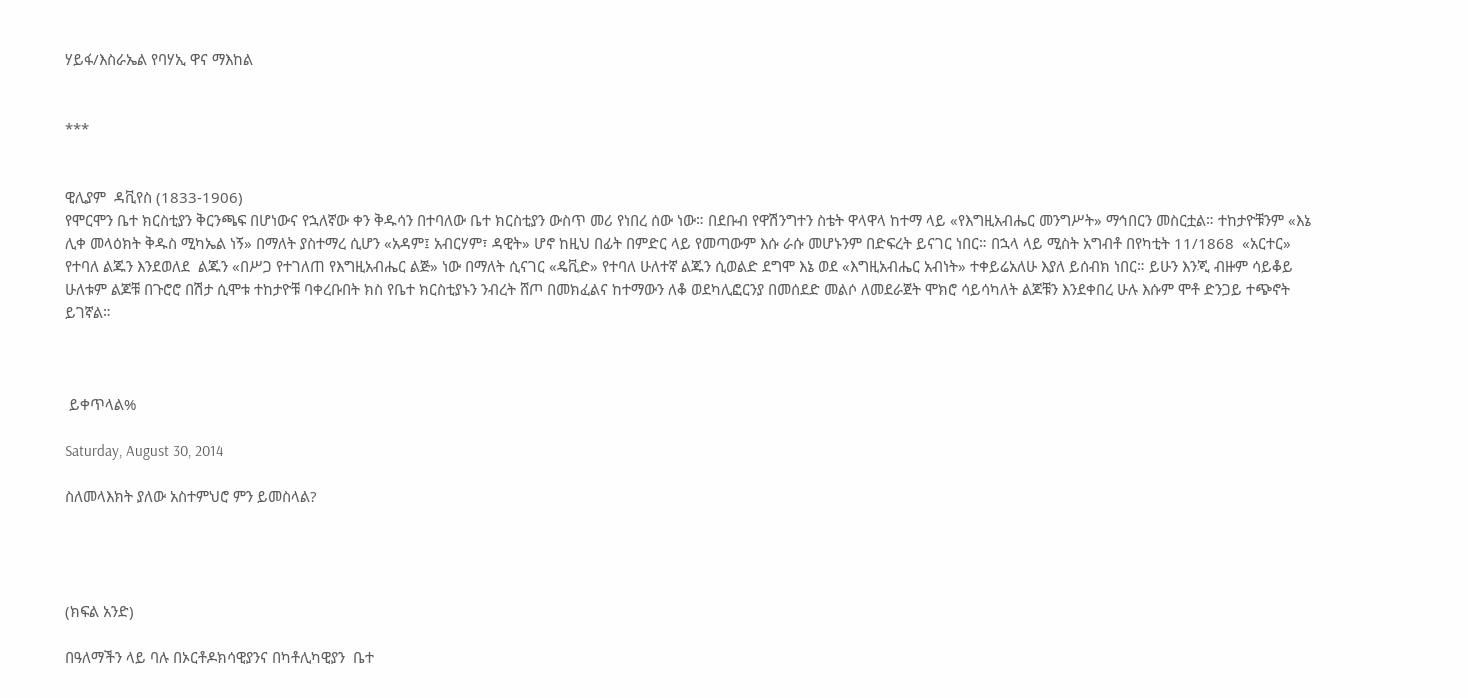ሃይፋ/እስራኤል የባሃኢ ዋና ማእከል


***


ዊሊያም  ዳቪየስ (1833-1906)
የሞርሞን ቤተ ክርስቲያን ቅርንጫፍ በሆነውና የኋለኛው ቀን ቅዱሳን በተባለው ቤተ ክርስቲያን ውስጥ መሪ የነበረ ሰው ነው። በደቡብ የዋሽንግተን ስቴት ዋላዋላ ከተማ ላይ «የእግዚአብሔር መንግሥት» ማኅበርን መስርቷል። ተከታዮቹንም «እኔ ሊቀ መላዕክት ቅዱስ ሚካኤል ነኝ» በማለት ያስተማረ ሲሆን «አዳም፤ አብርሃም፣ ዳዊት» ሆኖ ከዚህ በፊት በምድር ላይ የመጣውም እሱ ራሱ መሆኑንም በድፍረት ይናገር ነበር። በኋላ ላይ ሚስት አግብቶ በየካቲት 11/1868  «አርተር» የተባለ ልጁን እንደወለደ  ልጁን «በሥጋ የተገለጠ የእግዚአብሔር ልጅ» ነው በማለት ሲናገር «ዴቪድ» የተባለ ሁለተኛ ልጁን ሲወልድ ደግሞ እኔ ወደ «እግዚአብሔር አብነት» ተቀይሬአለሁ እያለ ይሰብክ ነበር። ይሁን እንጂ ብዙም ሳይቆይ ሁለቱም ልጆቹ በጉሮሮ በሽታ ሲሞቱ ተከታዮቹ ባቀረቡበት ክስ የቤተ ክርስቲያኑን ንብረት ሸጦ በመክፈልና ከተማውን ለቆ ወደካሊፎርንያ በመሰደድ መልሶ ለመደራጀት ሞክሮ ሳይሳካለት ልጆቹን እንደቀበረ ሁሉ እሱም ሞቶ ድንጋይ ተጭኖት ይገኛል።



 ይቀጥላል%

Saturday, August 30, 2014

ስለመላእክት ያለው አስተምህሮ ምን ይመስላል?




(ክፍል አንድ)

በዓለማችን ላይ ባሉ በኦርቶዶክሳዊያንና በካቶሊካዊያን  ቤተ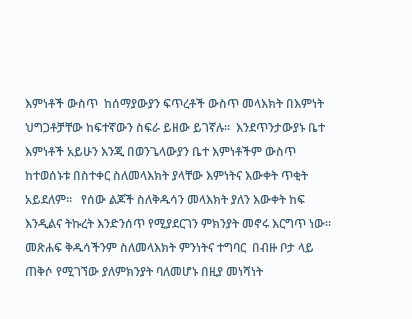እምነቶች ውስጥ  ከሰማያውያን ፍጥረቶች ውስጥ መላእክት በእምነት ህግጋቶቻቸው ከፍተኛውን ስፍራ ይዘው ይገኛሉ።  እንደጥንታውያኑ ቤተ እምነቶች አይሁን እንጂ በወንጌላውያን ቤተ እምነቶችም ውስጥ ከተወሰኑቱ በስተቀር ስለመላእክት ያላቸው እምነትና እውቀት ጥቂት አይደለም።   የሰው ልጆች ስለቅዱሳን መላእክት ያለን እውቀት ከፍ እንዲልና ትኩረት እንድንሰጥ የሚያደርገን ምክንያት መኖሩ እርግጥ ነው። መጽሐፍ ቅዱሳችንም ስለመላእክት ምንነትና ተግባር  በብዙ ቦታ ላይ ጠቅሶ የሚገኘው ያለምክንያት ባለመሆኑ በዚያ መነሻነት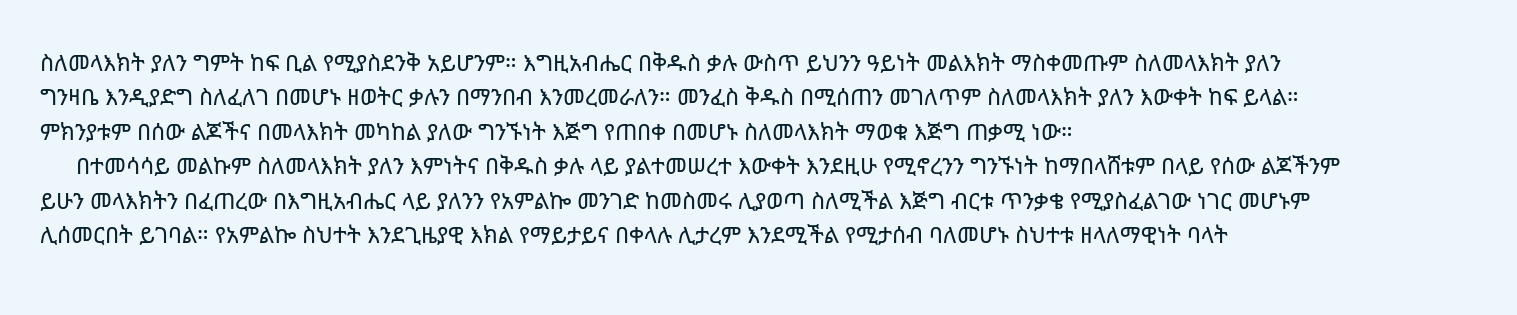ስለመላእክት ያለን ግምት ከፍ ቢል የሚያስደንቅ አይሆንም። እግዚአብሔር በቅዱስ ቃሉ ውስጥ ይህንን ዓይነት መልእክት ማስቀመጡም ስለመላእክት ያለን ግንዛቤ እንዲያድግ ስለፈለገ በመሆኑ ዘወትር ቃሉን በማንበብ እንመረመራለን። መንፈስ ቅዱስ በሚሰጠን መገለጥም ስለመላእክት ያለን እውቀት ከፍ ይላል። ምክንያቱም በሰው ልጆችና በመላእክት መካከል ያለው ግንኙነት እጅግ የጠበቀ በመሆኑ ስለመላእክት ማወቁ እጅግ ጠቃሚ ነው።
      በተመሳሳይ መልኩም ስለመላእክት ያለን እምነትና በቅዱስ ቃሉ ላይ ያልተመሠረተ እውቀት እንደዚሁ የሚኖረንን ግንኙነት ከማበላሸቱም በላይ የሰው ልጆችንም ይሁን መላእክትን በፈጠረው በእግዚአብሔር ላይ ያለንን የአምልኰ መንገድ ከመስመሩ ሊያወጣ ስለሚችል እጅግ ብርቱ ጥንቃቄ የሚያስፈልገው ነገር መሆኑም ሊሰመርበት ይገባል። የአምልኰ ስህተት እንደጊዜያዊ እክል የማይታይና በቀላሉ ሊታረም እንደሚችል የሚታሰብ ባለመሆኑ ስህተቱ ዘላለማዊነት ባላት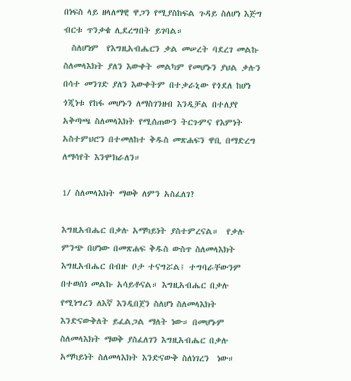በነፍስ ላይ ዘላለማዊ ዋጋን የሚያስከፍል ጉዳይ ስለሆነ እጅግ ብርቱ ጥንቃቄ ሊደረግበት ይገባል።
  ስለሆነም  የእግዚአብሔርን ቃል መሠረት ባደረገ መልኩ ስለመላእክት ያለን እውቀት መልካም የመሆኑን ያህል ቃሉን በሳተ መንገድ ያለን እውቀትም በተቃራኒው የጎደለ ከሆነ ጎጂነቱ የከፋ መሆኑን ለማስገንዘብ እንዲቻል በተለያየ አቅጣጫ ስለመላእክት የሚሰጠውን ትርጉምና የእምነት አስተምህሮን በተመለከተ ቅዱስ መጽሐፍን ዋቢ በማድረግ ለማሳየት እንሞክራለን።

1/ ስለመላእክት ማወቅ ለምን አስፈለገ?

እግዚአብሔር በቃሉ አማካይነት ያስተምረናል።  የቃሉ ምንጭ በሆነው በመጽሐፍ ቅዱስ ውስጥ ስለመላእክት እግዚአብሔር በብዙ ቦታ ተናግሯል፤ ተግባራቸውንም በተወሰነ መልኩ አሳይቶናል። እግዚአብሔር በቃሉ የሚነግረን ለእኛ እንዲበጀን ስለሆነ ስለመላእክት እንድናውቅለት ይፈልጋል ማለት ነው። በመሆኑም ስለመላእክት ማወቅ ያስፈለገን እግዚአብሔር በቃሉ አማካይነት ስለመላእክት እንድናውቅ ስለነገረን  ነው።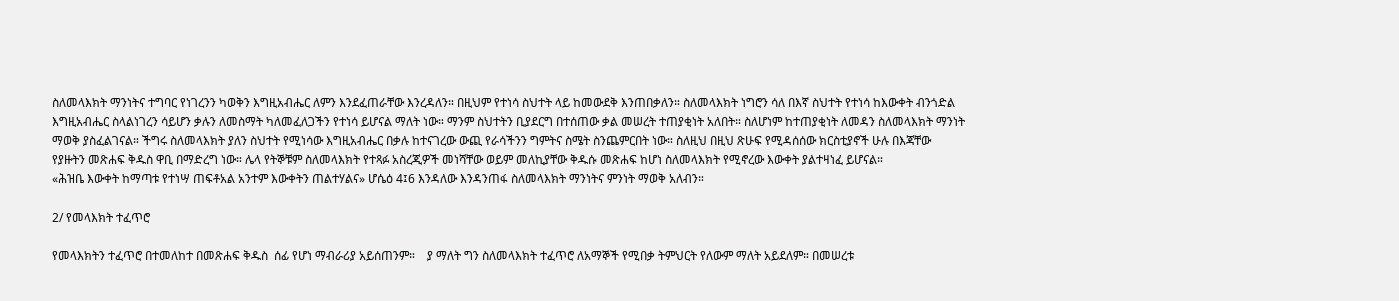ስለመላእክት ማንነትና ተግባር የነገረንን ካወቅን እግዚአብሔር ለምን እንደፈጠራቸው እንረዳለን። በዚህም የተነሳ ስህተት ላይ ከመውደቅ እንጠበቃለን። ስለመላእክት ነግሮን ሳለ በእኛ ስህተት የተነሳ ከእውቀት ብንጎድል እግዚአብሔር ስላልነገረን ሳይሆን ቃሉን ለመስማት ካለመፈለጋችን የተነሳ ይሆናል ማለት ነው። ማንም ስህተትን ቢያደርግ በተሰጠው ቃል መሠረት ተጠያቂነት አለበት። ስለሆነም ከተጠያቂነት ለመዳን ስለመላእክት ማንነት ማወቅ ያስፈልገናል። ችግሩ ስለመላእክት ያለን ስህተት የሚነሳው እግዚአብሔር በቃሉ ከተናገረው ውጪ የራሳችንን ግምትና ስሜት ስንጨምርበት ነው። ስለዚህ በዚህ ጽሁፍ የሚዳሰሰው ክርስቲያኖች ሁሉ በእጃቸው የያዙትን መጽሐፍ ቅዱስ ዋቢ በማድረግ ነው። ሌላ የትኞቹም ስለመላእክት የተጻፉ አስረጂዎች መነሻቸው ወይም መለኪያቸው ቅዱሱ መጽሐፍ ከሆነ ስለመላእክት የሚኖረው እውቀት ያልተዛነፈ ይሆናል።
«ሕዝቤ እውቀት ከማጣቱ የተነሣ ጠፍቶአል አንተም እውቀትን ጠልተሃልና» ሆሴዕ 4፤6 እንዳለው እንዳንጠፋ ስለመላእክት ማንነትና ምንነት ማወቅ አለብን።

2/ የመላእክት ተፈጥሮ

የመላእክትን ተፈጥሮ በተመለከተ በመጽሐፍ ቅዱስ  ሰፊ የሆነ ማብራሪያ አይሰጠንም።    ያ ማለት ግን ስለመላእክት ተፈጥሮ ለአማኞች የሚበቃ ትምህርት የለውም ማለት አይደለም። በመሠረቱ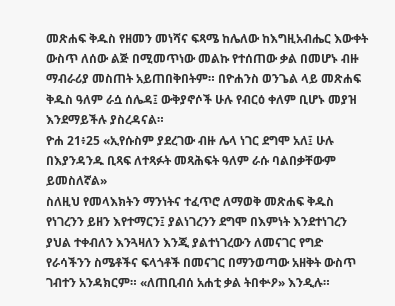መጽሐፍ ቅዱስ የዘመን መነሻና ፍጻሜ ከሌለው ከእግዚአብሔር እውቀት ውስጥ ለሰው ልጅ በሚመጥነው መልኩ የተሰጠው ቃል በመሆኑ ብዙ ማብራሪያ መስጠት አይጠበቅበትም። በዮሐንስ ወንጌል ላይ መጽሐፍ ቅዱስ ዓለም ራሷ ሰሌዳ፤ ውቅያኖሶች ሁሉ የብርዕ ቀለም ቢሆኑ መያዝ እንደማይችሉ ያስረዳናል።
ዮሐ 21፥25 «ኢየሱስም ያደረገው ብዙ ሌላ ነገር ደግሞ አለ፤ ሁሉ በእያንዳንዱ ቢጻፍ ለተጻፉት መጻሕፍት ዓለም ራሱ ባልበቃቸውም ይመስለኛል»
ስለዚህ የመላእክትን ማንነትና ተፈጥሮ ለማወቅ መጽሐፍ ቅዱስ የነገረንን ይዘን እየተማርን፤ ያልነገረንን ደግሞ በእምነት እንደተነገረን ያህል ተቀብለን እንጓዛለን እንጂ ያልተነገረውን ለመናገር የግድ የራሳችንን ስሜቶችና ፍላጎቶች በመናገር በማንወጣው አዘቅት ውስጥ ገብተን አንዳክርም። «ለጠቢብሰ አሐቲ ቃል ትበቍዖ» እንዲሉ።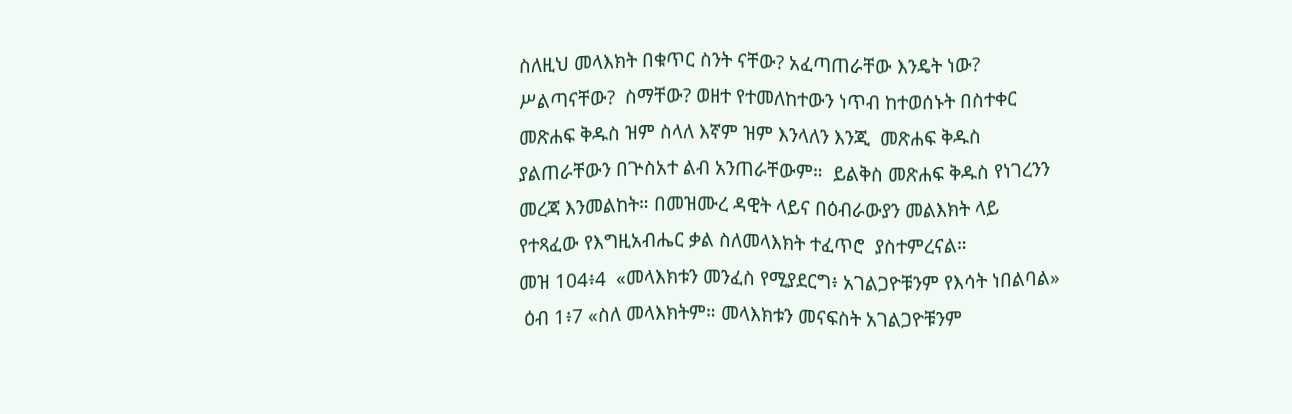ስለዚህ መላእክት በቁጥር ስንት ናቸው? አፈጣጠራቸው እንዴት ነው?  ሥልጣናቸው?  ስማቸው? ወዘተ የተመለከተውን ነጥብ ከተወሰኑት በስተቀር  መጽሐፍ ቅዱስ ዝም ስላለ እኛም ዝም እንላለን እንጂ  መጽሐፍ ቅዱስ ያልጠራቸውን በጕስአተ ልብ አንጠራቸውም።  ይልቅስ መጽሐፍ ቅዱስ የነገረንን መረጃ እንመልከት። በመዝሙረ ዳዊት ላይና በዕብራውያን መልእክት ላይ የተጻፈው የእግዚአብሔር ቃል ስለመላእክት ተፈጥሮ  ያስተምረናል።
መዝ 104፥4  «መላእክቱን መንፈስ የሚያደርግ፥ አገልጋዮቹንም የእሳት ነበልባል»
 ዕብ 1፥7 «ስለ መላእክትም። መላእክቱን መናፍስት አገልጋዮቹንም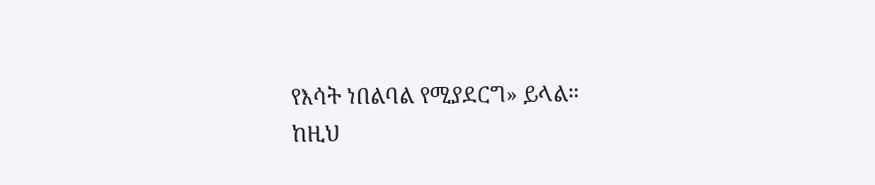የእሳት ነበልባል የሚያደርግ» ይላል።
ከዚህ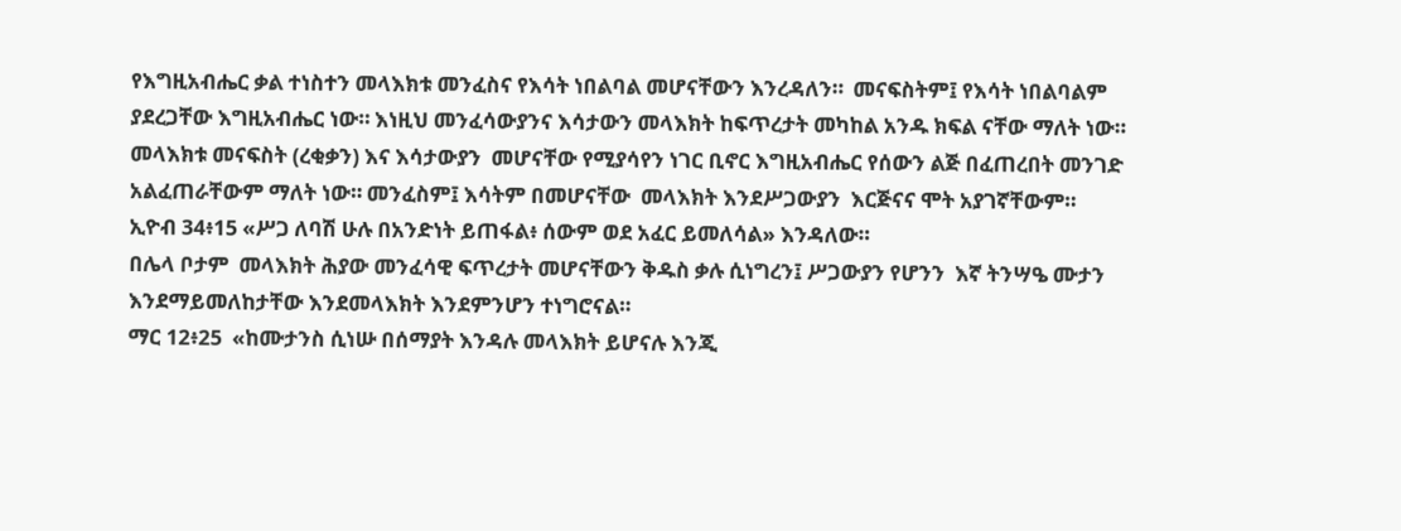የእግዚአብሔር ቃል ተነስተን መላእክቱ መንፈስና የእሳት ነበልባል መሆናቸውን እንረዳለን።  መናፍስትም፤ የእሳት ነበልባልም ያደረጋቸው እግዚአብሔር ነው። እነዚህ መንፈሳውያንና እሳታውን መላእክት ከፍጥረታት መካከል አንዱ ክፍል ናቸው ማለት ነው። መላእክቱ መናፍስት (ረቂቃን) እና እሳታውያን  መሆናቸው የሚያሳየን ነገር ቢኖር እግዚአብሔር የሰውን ልጅ በፈጠረበት መንገድ አልፈጠራቸውም ማለት ነው። መንፈስም፤ እሳትም በመሆናቸው  መላእክት እንደሥጋውያን  እርጅናና ሞት አያገኛቸውም።
ኢዮብ 34፥15 «ሥጋ ለባሽ ሁሉ በአንድነት ይጠፋል፥ ሰውም ወደ አፈር ይመለሳል» እንዳለው።
በሌላ ቦታም  መላእክት ሕያው መንፈሳዊ ፍጥረታት መሆናቸውን ቅዱስ ቃሉ ሲነግረን፤ ሥጋውያን የሆንን  እኛ ትንሣዔ ሙታን እንደማይመለከታቸው እንደመላእክት እንደምንሆን ተነግሮናል።
ማር 12፥25  «ከሙታንስ ሲነሡ በሰማያት እንዳሉ መላእክት ይሆናሉ እንጂ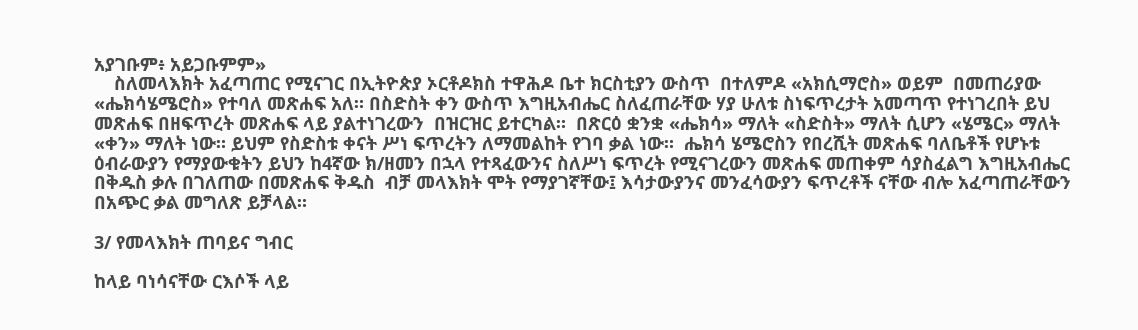አያገቡም፥ አይጋቡምም»
    ስለመላእክት አፈጣጠር የሚናገር በኢትዮጵያ ኦርቶዶክስ ተዋሕዶ ቤተ ክርስቲያን ውስጥ  በተለምዶ «አክሲማሮስ» ወይም  በመጠሪያው «ሔክሳሄሜሮስ» የተባለ መጽሐፍ አለ። በስድስት ቀን ውስጥ እግዚአብሔር ስለፈጠራቸው ሃያ ሁለቱ ስነፍጥረታት አመጣጥ የተነገረበት ይህ መጽሐፍ በዘፍጥረት መጽሐፍ ላይ ያልተነገረውን  በዝርዝር ይተርካል።  በጽርዕ ቋንቋ «ሔክሳ» ማለት «ስድስት» ማለት ሲሆን «ሄሜር» ማለት «ቀን» ማለት ነው። ይህም የስድስቱ ቀናት ሥነ ፍጥረትን ለማመልከት የገባ ቃል ነው።  ሔክሳ ሄሜሮስን የበረሺት መጽሐፍ ባለቤቶች የሆኑቱ  ዕብራውያን የማያውቁትን ይህን ከ4ኛው ክ/ዘመን በኋላ የተጻፈውንና ስለሥነ ፍጥረት የሚናገረውን መጽሐፍ መጠቀም ሳያስፈልግ እግዚአብሔር በቅዱስ ቃሉ በገለጠው በመጽሐፍ ቅዱስ  ብቻ መላእክት ሞት የማያገኛቸው፤ እሳታውያንና መንፈሳውያን ፍጥረቶች ናቸው ብሎ አፈጣጠራቸውን በአጭር ቃል መግለጽ ይቻላል።

3/ የመላእክት ጠባይና ግብር

ከላይ ባነሳናቸው ርእሶች ላይ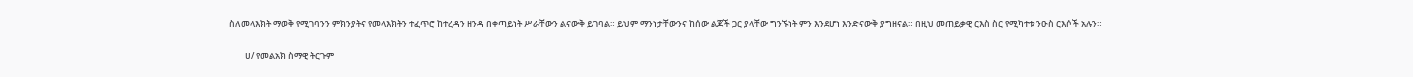ስለመላእክት ማወቅ የሚገባንን ምክንያትና የመላእክትን ተፈጥሮ ከተረዳን ዘንዳ በቀጣይነት ሥራቸውን ልናውቅ ይገባል። ይህም ማንነታቸውንና ከሰው ልጆች ጋር ያላቸው ግንኙነት ምን እንደሆነ እንድናውቅ ያግዘናል። በዚህ መጠይቃዊ ርእስ ስር የሚካተቱ ንዑስ ርእሶች አሉን።

        ሀ/ የመልአክ ስማዊ ትርጉም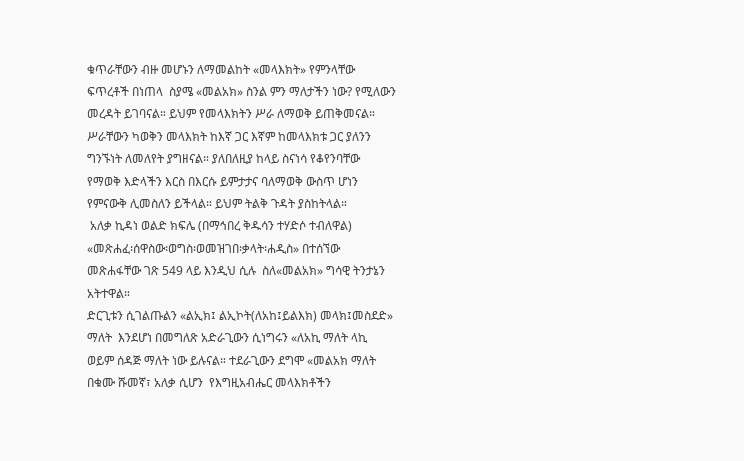ቁጥራቸውን ብዙ መሆኑን ለማመልከት «መላእክት» የምንላቸው ፍጥረቶች በነጠላ  ስያሜ «መልአክ» ስንል ምን ማለታችን ነው? የሚለውን መረዳት ይገባናል። ይህም የመላእክትን ሥራ ለማወቅ ይጠቅመናል። ሥራቸውን ካወቅን መላእክት ከእኛ ጋር እኛም ከመላእክቱ ጋር ያለንን ግንኙነት ለመለየት ያግዘናል። ያለበለዚያ ከላይ ስናነሳ የቆየንባቸው የማወቅ እድላችን እርስ በእርሱ ይምታታና ባለማወቅ ውስጥ ሆነን የምናውቅ ሊመስለን ይችላል። ይህም ትልቅ ጉዳት ያስከትላል።
 አለቃ ኪዳነ ወልድ ክፍሌ (በማኅበረ ቅዱሳን ተሃድሶ ተብለዋል) «መጽሐፈ፡ሰዋስው፡ወግስ፡ወመዝገበ፡ቃላት፡ሐዲስ» በተሰኘው መጽሐፋቸው ገጽ 549 ላይ እንዲህ ሲሉ  ስለ«መልአክ» ግሳዊ ትንታኔን  አትተዋል።
ድርጊቱን ሲገልጡልን «ልኢክ፤ ልኢኮት(ለአከ፤ይልእክ) መላክ፤መስደድ»  ማለት  እንደሆነ በመግለጽ አድራጊውን ሲነግሩን «ለአኪ ማለት ላኪ ወይም ሰዳጅ ማለት ነው ይሉናል። ተደራጊውን ደግሞ «መልአክ ማለት በቁሙ ሹመኛ፣ አለቃ ሲሆን  የእግዚአብሔር መላእክቶችን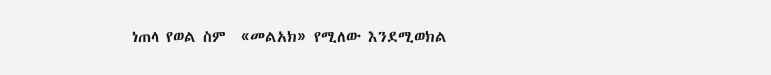ነጠላ የወል ስም  «መልአክ» የሚለው እንደሚወክል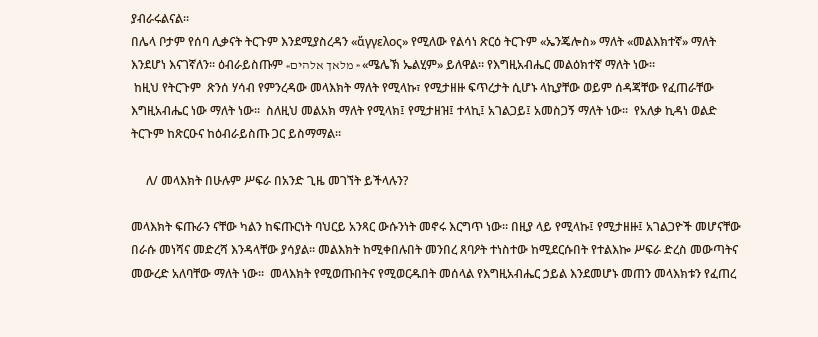ያብራሩልናል።
በሌላ ቦታም የሰባ ሊቃናት ትርጉም እንደሚያስረዳን «ἄγγελος» የሚለው የልሳነ ጽርዕ ትርጉም «ኤንጄሎስ» ማለት «መልእክተኛ» ማለት እንደሆነ እናገኛለን። ዕብራይስጡም «מלאך אלהים » «ሜሌኽ ኤልሂም» ይለዋል። የእግዚአብሔር መልዕክተኛ ማለት ነው።
 ከዚህ የትርጉም  ጽንሰ ሃሳብ የምንረዳው መላእክት ማለት የሚላኩ፣ የሚታዘዙ ፍጥረታት ሲሆኑ ላኪያቸው ወይም ሰዳጃቸው የፈጠራቸው እግዚአብሔር ነው ማለት ነው።  ስለዚህ መልአክ ማለት የሚላክ፤ የሚታዘዝ፤ ተላኪ፤ አገልጋይ፤ አመስጋኝ ማለት ነው።  የአለቃ ኪዳነ ወልድ ትርጉም ከጽርዑና ከዕብራይስጡ ጋር ይስማማል።

     ለ/ መላእክት በሁሉም ሥፍራ በአንድ ጊዜ መገኘት ይችላሉን?

መላእክት ፍጡራን ናቸው ካልን ከፍጡርነት ባህርይ አንጻር ውሱንነት መኖሩ እርግጥ ነው። በዚያ ላይ የሚላኩ፤ የሚታዘዙ፤ አገልጋዮች መሆናቸው በራሱ መነሻና መድረሻ እንዳላቸው ያሳያል። መልእክት ከሚቀበሉበት መንበረ ጸባዖት ተነስተው ከሚደርሱበት የተልእኰ ሥፍራ ድረስ መውጣትና መውረድ አለባቸው ማለት ነው።  መላእክት የሚወጡበትና የሚወርዱበት መሰላል የእግዚአብሔር ኃይል እንደመሆኑ መጠን መላእክቱን የፈጠረ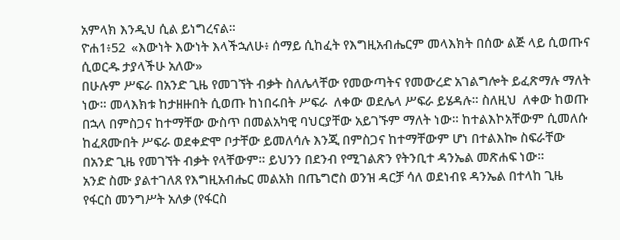አምላክ እንዲህ ሲል ይነግረናል።
ዮሐ1፥52  «እውነት እውነት እላችኋለሁ፥ ሰማይ ሲከፈት የእግዚአብሔርም መላእክት በሰው ልጅ ላይ ሲወጡና ሲወርዱ ታያላችሁ አለው»
በሁሉም ሥፍራ በአንድ ጊዜ የመገኘት ብቃት ስለሌላቸው የመውጣትና የመውረድ አገልግሎት ይፈጽማሉ ማለት ነው። መላእክቱ ከታዘዙበት ሲወጡ ከነበሩበት ሥፍራ  ለቀው ወደሌላ ሥፍራ ይሄዳሉ። ስለዚህ  ለቀው ከወጡ በኋላ በምስጋና ከተማቸው ውስጥ በመልአካዊ ባህርያቸው አይገኙም ማለት ነው። ከተልእኮአቸውም ሲመለሱ ከፈጸሙበት ሥፍራ ወደቀድሞ ቦታቸው ይመለሳሉ እንጂ በምስጋና ከተማቸውም ሆነ በተልእኰ ስፍራቸው በአንድ ጊዜ የመገኘት ብቃት የላቸውም። ይህንን በደንብ የሚገልጽን የትንቢተ ዳንኤል መጽሐፍ ነው።
አንድ ስሙ ያልተገለጸ የእግዚአብሔር መልአክ በጤግሮስ ወንዝ ዳርቻ ሳለ ወደነብዩ ዳንኤል በተላከ ጊዜ የፋርስ መንግሥት አለቃ (የፋርስ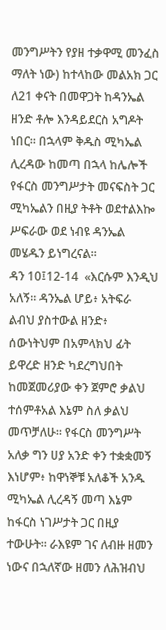መንግሥትን የያዘ ተቃዋሚ መንፈስ ማለት ነው) ከተላከው መልአክ ጋር ለ21 ቀናት በመዋጋት ከዳንኤል ዘንድ ቶሎ እንዳይደርስ አግዶት ነበር። በኋላም ቅዱስ ሚካኤል ሊረዳው ከመጣ በኋላ ከሌሎች የፋርስ መንግሥታት መናፍስት ጋር ሚካኤልን በዚያ ትቶት ወደተልእኰ ሥፍራው ወደ ነብዩ ዳንኤል መሄዱን ይነግረናል።
ዳን 10፤12-14  «እርሱም እንዲህ አለኝ። ዳንኤል ሆይ፥ አትፍራ ልብህ ያስተውል ዘንድ፥ ሰውነትህም በአምላክህ ፊት ይዋረድ ዘንድ ካደረግህበት ከመጀመሪያው ቀን ጀምሮ ቃልህ ተሰምቶአል እኔም ስለ ቃልህ መጥቻለሁ። የፋርስ መንግሥት አለቃ ግን ሀያ አንድ ቀን ተቋቋመኝ እነሆም፥ ከዋነኞቹ አለቆች አንዱ ሚካኤል ሊረዳኝ መጣ እኔም ከፋርስ ነገሥታት ጋር በዚያ ተውሁት። ራእዩም ገና ለብዙ ዘመን ነውና በኋለኛው ዘመን ለሕዝብህ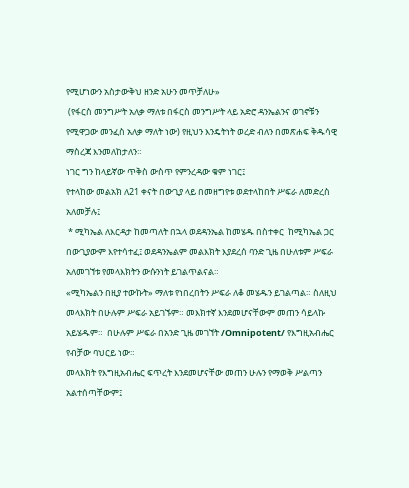የሚሆነውን አስታውቅህ ዘንድ አሁን መጥቻለሁ»
 (የፋርስ መንግሥት አለቃ ማለቱ በፋርስ መንግሥት ላይ አድሮ ዳንኤልንና ወገኖቹን የሚዋጋው መንፈስ አለቃ ማለት ነው) የዚህን እንዴትነት ወረድ ብለን በመጽሐፍ ቅዱሳዊ ማስረጃ እንመለከታለን።
ነገር ግን ከላይኛው ጥቅስ ውስጥ የምንረዳው ቁም ነገር፤
የተላከው መልአክ ለ21 ቀናት በውጊያ ላይ በመዘግየቱ ወደተላከበት ሥፍራ ለመድረስ አለመቻሉ፤
 * ሚካኤል ለእርዳታ ከመጣለት በኋላ ወደዳንኤል ከመሄዱ በስተቀር  ከሚካኤል ጋር በውጊያውም እየተሳተፈ፤ ወደዳንኤልም መልእክት እያደረሰ ባንድ ጊዜ በሁለቱም ሥፍራ አለመገኘቱ የመላእክትን ውሱንነት ይገልጥልናል።
«ሚካኤልን በዚያ ተውኩት» ማለቱ የነበረበትን ሥፍራ ለቆ መሄዱን ይገልጣል። ስለዚህ መላእክት በሁሉም ሥፍራ አይገኙም። መእክተኛ እንደመሆናቸውም መጠን ሳይላኩ አይሄዱም።  በሁሉም ሥፍራ በአንድ ጊዜ መገኘት /Omnipotent/ የእግዚአብሔር የብቻው ባህርይ ነው።
መላእክት የእግዚአብሔር ፍጥረት እንደመሆናቸው መጠን ሁሉን የማወቅ ሥልጣን አልተሰጣቸውም፤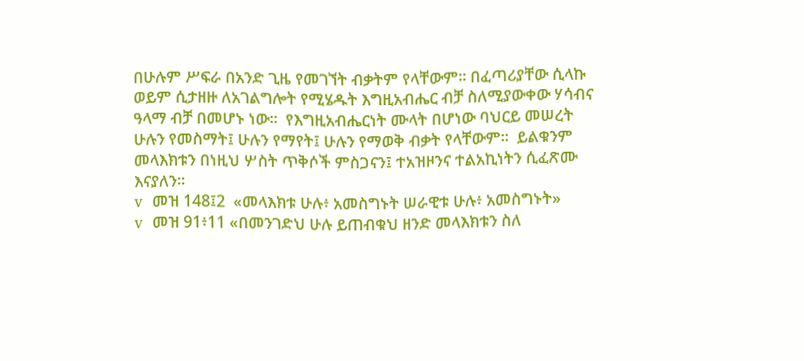በሁሉም ሥፍራ በአንድ ጊዜ የመገኘት ብቃትም የላቸውም። በፈጣሪያቸው ሲላኩ ወይም ሲታዘዙ ለአገልግሎት የሚሄዱት እግዚአብሔር ብቻ ስለሚያውቀው ሃሳብና ዓላማ ብቻ በመሆኑ ነው።  የእግዚአብሔርነት ሙላት በሆነው ባህርይ መሠረት ሁሉን የመስማት፤ ሁሉን የማየት፤ ሁሉን የማወቅ ብቃት የላቸውም።  ይልቁንም መላእክቱን በነዚህ ሦስት ጥቅሶች ምስጋናን፤ ተአዝዞንና ተልአኪነትን ሲፈጽሙ እናያለን።
v  መዝ 148፤2  «መላእክቱ ሁሉ፥ አመስግኑት ሠራዊቱ ሁሉ፥ አመስግኑት»
v  መዝ 91፥11 «በመንገድህ ሁሉ ይጠብቁህ ዘንድ መላእክቱን ስለ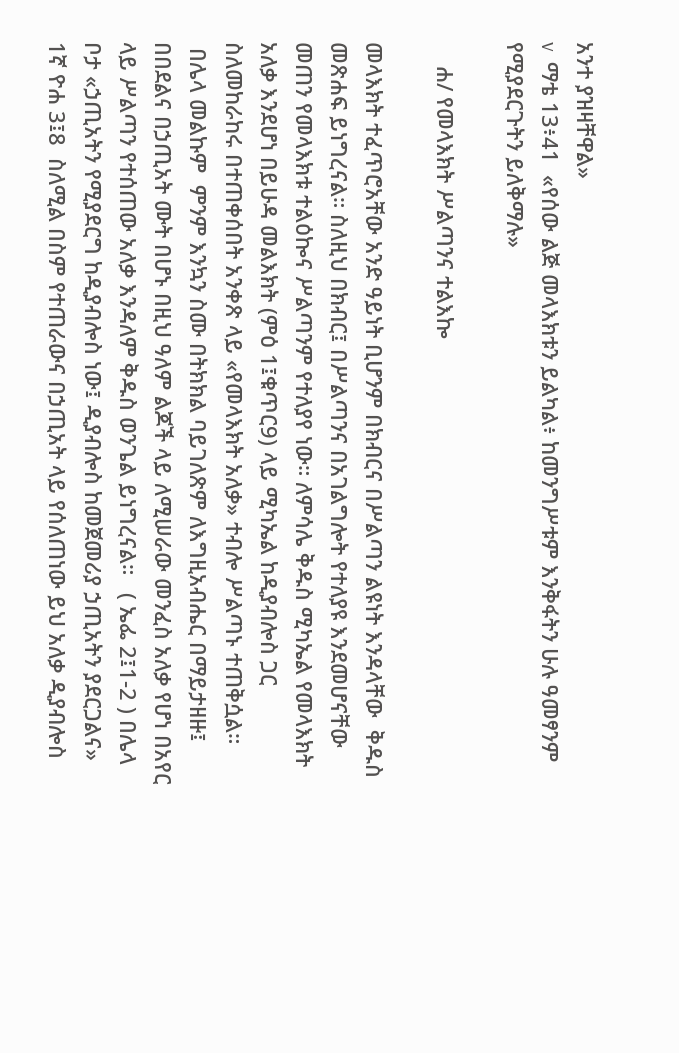አንተ ያዝዛቸዋል»
v  ማቴ 13፥41  «የሰው ልጅ መላእክቱን ይልካል፥ ከመንግሥቱም እንቅፋትን ሁሉ ዓመፃንም የሚያደርጉትን ይለቅማሉ»

    ሐ/ የመላእክት ሥልጣንና ተልእኰ

መላእክት ተፈጥሮአቸው አንድ ዓይነት ቢሆንም በክብርና በሥልጣን ልዩነት እንዳላቸው  ቅዱስ መጽሐፍ ይነግረናል። ስለዚህ በክብር፤ በሥልጣንና በአገልግሎት የተለያዩ እንደመሆናቸው መጠን የመላእክቱ ተልዕኰና ሥልጣንም የተለያየ ነው። ለምሳሌ ቅዱስ ሚካኤል የመላእክት አለቃ እንደሆነ በይሁዳ መልእክት (ምዕ 1፤ቁጥር9) ላይ ሚካኤል ከዲያብሎስ ጋር ስለመከራከሩ በተጠቀሰበት አንቀጽ ላይ «የመላእክት አለቃ» ተብሎ ሥልጣኑ ተጠቅሷል።
 በሌላ መልኩም  ምንም እንኳን ስሙ በትክክል ባይገለጽም ለእግዚአብሔር በማይታዘዙ፤ በበደልና በኃጢአት ሙት በሆኑ በዚህ ዓለም ልጆች ላይ ለሚሠራው መንፈስ አለቃ የሆነ በአየር ላይ ሥልጣን የተሰጠው አለቃ እንዳለም ቅዱስ ወንጌል ይነግረናል።   ( ኤፌ 2፤1-2 ) በሌላ ቦታ «ኃጢአትን የሚያደርግ ከዲያብሎስ ነው፤ ዲያብሎስ ከመጀመሪያ ኃጢአትን ያደርጋልና»  1ኛ ዮሐ 3፤8  ስለሚል በስም የተጠራውና በኃጢአት ላይ የሰለጠነው ይህ አለቃ ዲያብሎስ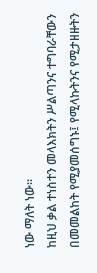ነው ማለት ነው።
ከዚህ ቃል ተነስተን መላእክትን ሥልጣንና ተግባራቸውን በመመልከት የሚያመሰግኑ፤ የሚላኩትንና የሚታዘዙትን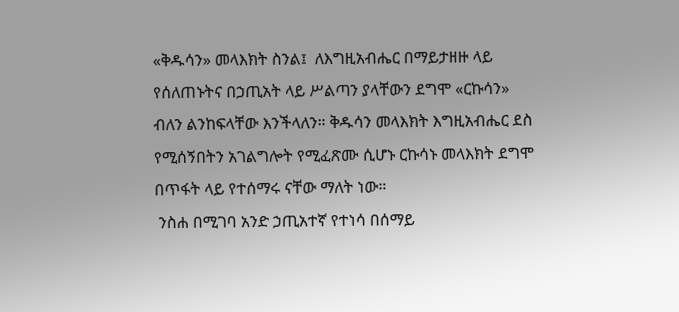«ቅዱሳን» መላእክት ስንል፤  ለእግዚአብሔር በማይታዘዙ ላይ የሰለጠኑትና በኃጢአት ላይ ሥልጣን ያላቸውን ደግሞ «ርኩሳን» ብለን ልንከፍላቸው እንችላለን። ቅዱሳን መላእክት እግዚአብሔር ደስ የሚሰኝበትን አገልግሎት የሚፈጽሙ ሲሆኑ ርኩሳኑ መላእክት ደግሞ በጥፋት ላይ የተሰማሩ ናቸው ማለት ነው።
 ንስሐ በሚገባ አንድ ኃጢአተኛ የተነሳ በሰማይ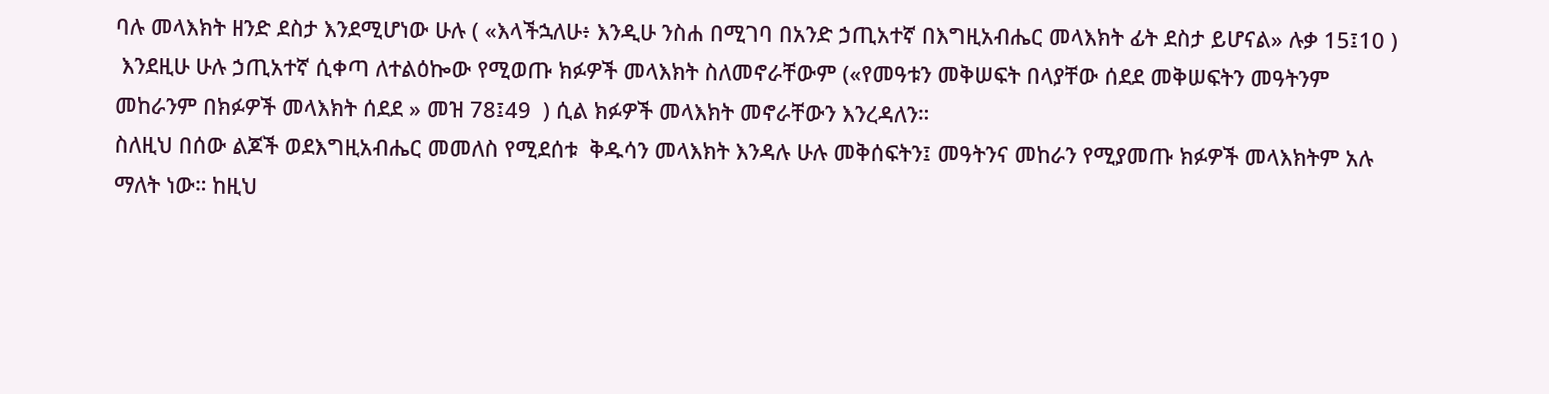ባሉ መላእክት ዘንድ ደስታ እንደሚሆነው ሁሉ ( «እላችኋለሁ፥ እንዲሁ ንስሐ በሚገባ በአንድ ኃጢአተኛ በእግዚአብሔር መላእክት ፊት ደስታ ይሆናል» ሉቃ 15፤10 )
 እንደዚሁ ሁሉ ኃጢአተኛ ሲቀጣ ለተልዕኰው የሚወጡ ክፉዎች መላእክት ስለመኖራቸውም («የመዓቱን መቅሠፍት በላያቸው ሰደደ መቅሠፍትን መዓትንም መከራንም በክፉዎች መላእክት ሰደደ » መዝ 78፤49  ) ሲል ክፉዎች መላእክት መኖራቸውን እንረዳለን።
ስለዚህ በሰው ልጆች ወደእግዚአብሔር መመለስ የሚደሰቱ  ቅዱሳን መላእክት እንዳሉ ሁሉ መቅሰፍትን፤ መዓትንና መከራን የሚያመጡ ክፉዎች መላእክትም አሉ ማለት ነው። ከዚህ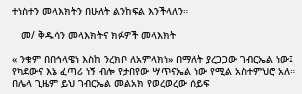ተነስተን መላእክትን በሁለት ልንከፍል እንችላለን።

   መ/ ቅዱሳን መላእክትና ክፉዎች መላእክት

« ንቁም በበኅላዌነ እስከ ንረክቦ ለአምላክነ» በማለት ያረጋጋው ገብርኤል ነው፤ የካደውና እኔ ፈጣሪ ነኝ ብሎ የታበየው ሣጥናኤል ነው የሚል አስተምህሮ አለ።  በሌላ ጊዜም ይህ ገብርኤል መልአክ የወረወረው ሰይፍ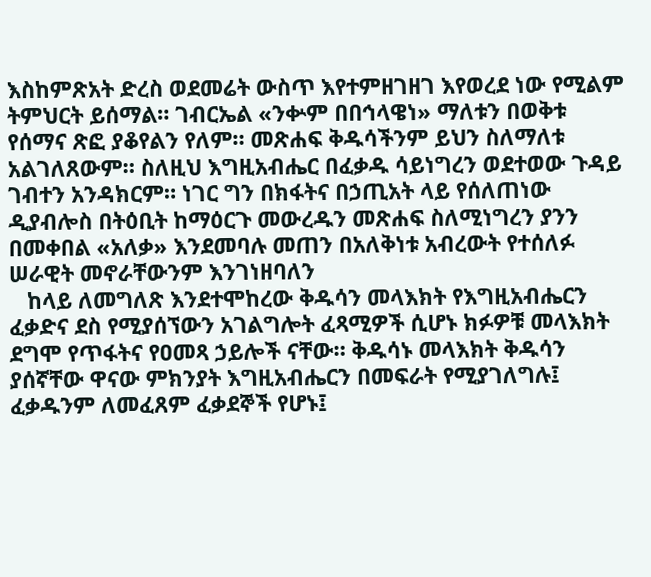እስከምጽአት ድረስ ወደመሬት ውስጥ እየተምዘገዘገ እየወረደ ነው የሚልም ትምህርት ይሰማል። ገብርኤል «ንቍም በበኅላዌነ» ማለቱን በወቅቱ የሰማና ጽፎ ያቆየልን የለም። መጽሐፍ ቅዱሳችንም ይህን ስለማለቱ አልገለጸውም። ስለዚህ እግዚአብሔር በፈቃዱ ሳይነግረን ወደተወው ጉዳይ ገብተን አንዳክርም። ነገር ግን በክፋትና በኃጢአት ላይ የሰለጠነው ዲያብሎስ በትዕቢት ከማዕርጉ መውረዱን መጽሐፍ ስለሚነግረን ያንን በመቀበል «አለቃ» እንደመባሉ መጠን በአለቅነቱ አብረውት የተሰለፉ ሠራዊት መኖራቸውንም እንገነዘባለን
   ከላይ ለመግለጽ እንደተሞከረው ቅዱሳን መላእክት የእግዚአብሔርን ፈቃድና ደስ የሚያሰኘውን አገልግሎት ፈጻሚዎች ሲሆኑ ክፉዎቹ መላእክት ደግሞ የጥፋትና የዐመጻ ኃይሎች ናቸው። ቅዱሳኑ መላእክት ቅዱሳን ያሰኛቸው ዋናው ምክንያት እግዚአብሔርን በመፍራት የሚያገለግሉ፤ ፈቃዱንም ለመፈጸም ፈቃደኞች የሆኑ፤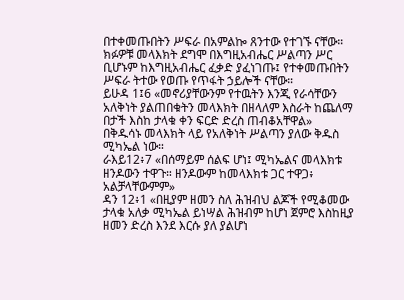በተቀመጡበትን ሥፍራ በአምልኰ ጸንተው የተገኙ ናቸው። ክፉዎቹ መላእክት ደግሞ በእግዚአብሔር ሥልጣን ሥር ቢሆኑም ከእግዚአብሔር ፈቃድ ያፈነገጡ፤ የተቀመጡበትን ሥፍራ ትተው የወጡ የጥፋት ኃይሎች ናቸው።
ይሁዳ 1፤6 «መኖሪያቸውንም የተዉትን እንጂ የራሳቸውን አለቅነት ያልጠበቁትን መላእክት በዘላለም እስራት ከጨለማ በታች እስከ ታላቁ ቀን ፍርድ ድረስ ጠብቆአቸዋል»
በቅዱሳኑ መላእክት ላይ የአለቅነት ሥልጣን ያለው ቅዱስ ሚካኤል ነው።
ራእይ12፥7 «በሰማይም ሰልፍ ሆነ፤ ሚካኤልና መላእክቱ ዘንዶውን ተዋጉ። ዘንዶውም ከመላእክቱ ጋር ተዋጋ፥ አልቻላቸውምም»
ዳን 12፥1 «በዚያም ዘመን ስለ ሕዝብህ ልጆች የሚቆመው ታላቁ አለቃ ሚካኤል ይነሣል ሕዝብም ከሆነ ጀምሮ እስከዚያ ዘመን ድረስ እንደ እርሱ ያለ ያልሆነ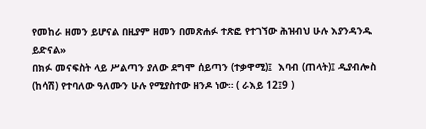የመከራ ዘመን ይሆናል በዚያም ዘመን በመጽሐፉ ተጽፎ የተገኘው ሕዝብህ ሁሉ እያንዳንዱ ይድናል»
በክፉ መናፍስት ላይ ሥልጣን ያለው ደግሞ ሰይጣን (ተቃዋሚ)፤  እባብ (ጠላት)፤ ዲያብሎስ (ከሳሽ) የተባለው ዓለሙን ሁሉ የሚያስተው ዘንዶ ነው። ( ራእይ 12፤9 )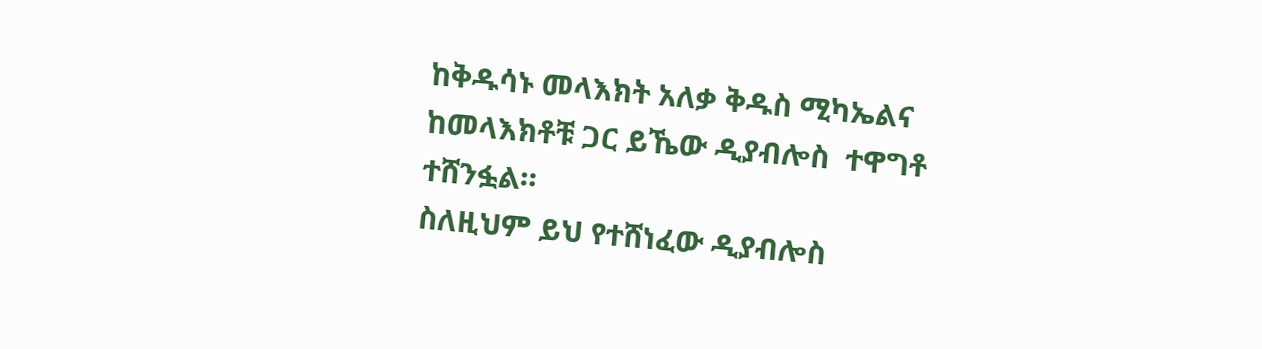ከቅዱሳኑ መላእክት አለቃ ቅዱስ ሚካኤልና ከመላእክቶቹ ጋር ይኼው ዲያብሎስ  ተዋግቶ ተሸንፏል።
ስለዚህም ይህ የተሸነፈው ዲያብሎስ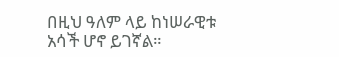በዚህ ዓለም ላይ ከነሠራዊቱ አሳች ሆኖ ይገኛል።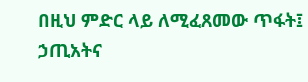በዚህ ምድር ላይ ለሚፈጸመው ጥፋት፤ ኃጢአትና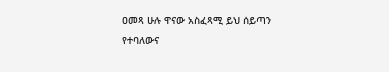ዐመጻ ሁሉ ዋናው አስፈጻሚ ይህ ሰይጣን የተባለውና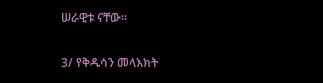ሠራዊቱ ናቸው።

3/ የቅዱሳን መላእክት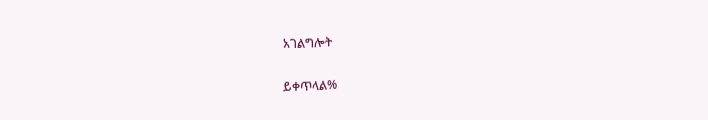አገልግሎት

ይቀጥላል%